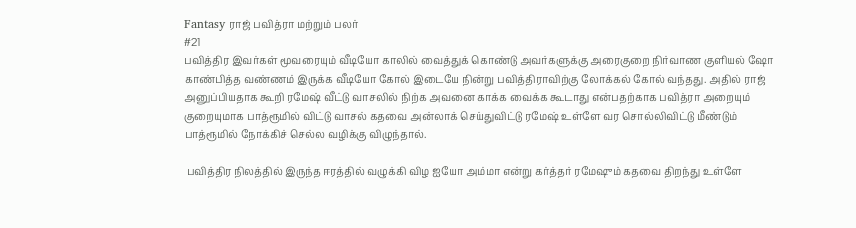Fantasy ராஜ் பவித்ரா மற்றும் பலர்
#21
பவித்திர இவர்கள் மூவரையும் வீடியோ காலில் வைத்துக் கொண்டு அவர்களுக்கு அரைகுறை நிர்வாண குளியல் ஷோ காண்பித்த வண்ணம் இருக்க வீடியோ கோல் இடையே நின்று பவித்திராவிற்கு லோக்கல் கோல் வந்தது. அதில் ராஜ் அனுப்பியதாக கூறி ரமேஷ் வீட்டு வாசலில் நிற்க அவனை காக்க வைக்க கூடாது என்பதற்காக பவித்ரா அறையும் குறையுமாக பாத்ரூமில் விட்டு வாசல் கதவை அன்லாக் செய்துவிட்டு ரமேஷ் உள்ளே வர சொல்லிவிட்டு மீண்டும் பாத்ரூமில் நோக்கிச் செல்ல வழிக்கு விழுந்தால்.

 பவித்திர நிலத்தில் இருந்த ஈரத்தில் வழுக்கி விழ ஐயோ அம்மா என்று கர்த்தர் ரமேஷும் கதவை திறந்து உள்ளே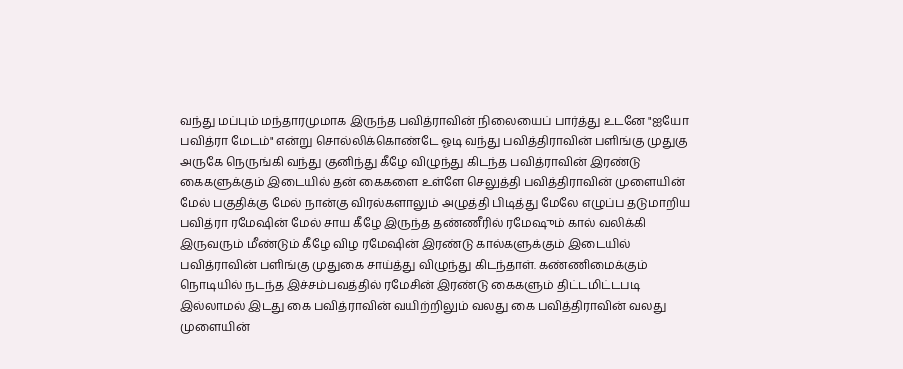வந்து மப்பும் மந்தாரமுமாக இருந்த பவித்ராவின் நிலையைப் பார்த்து உடனே "ஐயோ பவித்ரா மேடம்" என்று சொல்லிக்கொண்டே ஓடி வந்து பவித்திராவின் பளிங்கு முதுகு அருகே நெருங்கி வந்து குனிந்து கீழே விழுந்து கிடந்த பவித்ராவின் இரண்டு கைகளுக்கும் இடையில் தன் கைகளை உள்ளே செலுத்தி பவித்திராவின் முளையின் மேல் பகுதிக்கு மேல் நான்கு விரல்களாலும் அழுத்தி பிடித்து மேலே எழுப்ப தடுமாறிய பவித்ரா ரமேஷின் மேல் சாய கீழே இருந்த தண்ணீரில் ரமேஷும் கால் வலிக்கி இருவரும் மீண்டும் கீழே விழ ரமேஷின் இரண்டு கால்களுக்கும் இடையில் பவித்ராவின் பளிங்கு முதுகை சாய்த்து விழுந்து கிடந்தாள். கண்ணிமைக்கும் நொடியில் நடந்த இச்சம்பவத்தில் ரமேசின் இரண்டு கைகளும் திட்டமிட்டபடி இல்லாமல் இடது கை பவித்ராவின் வயிற்றிலும் வலது கை பவித்திராவின் வலது முளையின்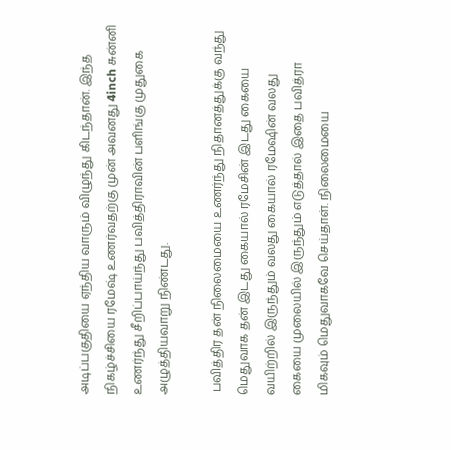அடிப்பகுதியை ஏந்திய வாரும் விழுந்து கிடந்தான். இந்த நிகழ்ச்சியை ரமேஷ் உணர்வதற்கு முன் அவனது 4inch சுன்னி உணர்ந்து சீறிப்பாய்ந்து பவித்திராவின் பளிங்கு முதுகை அழுத்தியவாறு நிண்டது.

 பவித்திர தன் நிலைமையை உணர்ந்து நிதானத்துக்கு வந்து மெதுவாக தன் இடது கையால் ரமேசின் இடது கையை வயிற்றில் இருந்தும் வலது கையால் ரமேஷின் வலது கையை முலையில் இருந்தும் எடுத்தால் இதை பவித்ரா மிகவும் மெதுவாகவே செய்தாள். நிலைமையை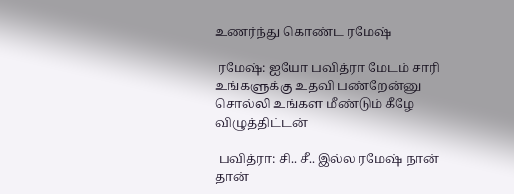உணர்ந்து கொண்ட ரமேஷ்

 ரமேஷ்: ஐயோ பவித்ரா மேடம் சாரி உங்களுக்கு உதவி பண்றேன்னு சொல்லி உங்கள மீண்டும் கீழே விழுத்திட்டன்

 பவித்ரா: சி.. சீ.. இல்ல ரமேஷ் நான் தான்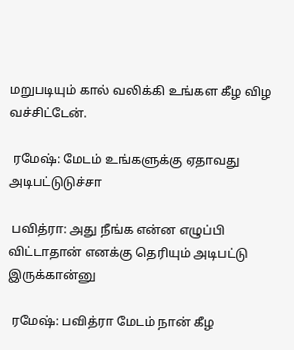மறுபடியும் கால் வலிக்கி உங்கள கீழ விழ வச்சிட்டேன்.

 ரமேஷ்: மேடம் உங்களுக்கு ஏதாவது அடிபட்டுடுச்சா

 பவித்ரா: அது நீங்க என்ன எழுப்பி விட்டாதான் எனக்கு தெரியும் அடிபட்டு இருக்கான்னு

 ரமேஷ்: பவித்ரா மேடம் நான் கீழ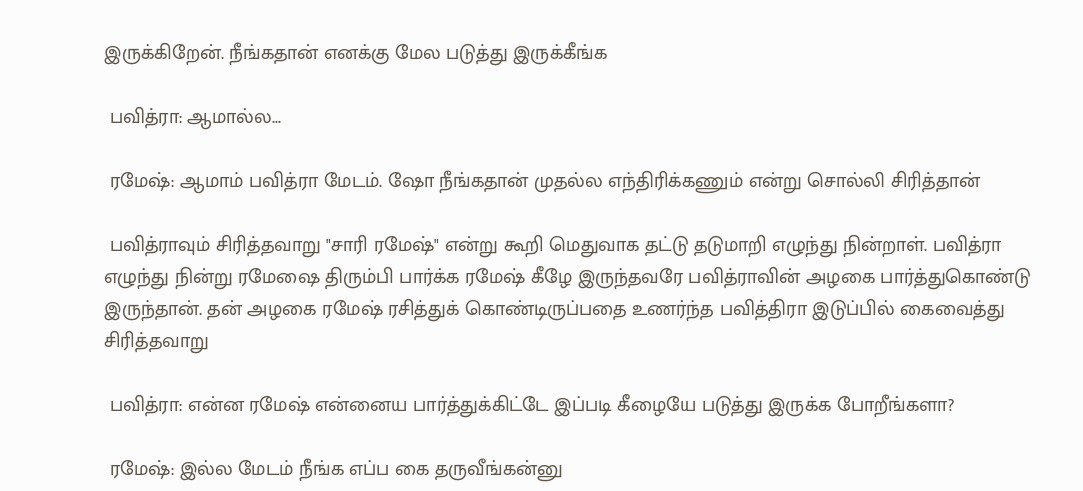இருக்கிறேன். நீங்கதான் எனக்கு மேல படுத்து இருக்கீங்க

 பவித்ரா: ஆமால்ல...

 ரமேஷ்: ஆமாம் பவித்ரா மேடம். ஷோ நீங்கதான் முதல்ல எந்திரிக்கணும் என்று சொல்லி சிரித்தான்

 பவித்ராவும் சிரித்தவாறு "சாரி ரமேஷ்" என்று கூறி மெதுவாக தட்டு தடுமாறி எழுந்து நின்றாள். பவித்ரா எழுந்து நின்று ரமேஷை திரும்பி பார்க்க ரமேஷ் கீழே இருந்தவரே பவித்ராவின் அழகை பார்த்துகொண்டு இருந்தான். தன் அழகை ரமேஷ் ரசித்துக் கொண்டிருப்பதை உணர்ந்த பவித்திரா இடுப்பில் கைவைத்து சிரித்தவாறு

 பவித்ரா: என்ன ரமேஷ் என்னைய பார்த்துக்கிட்டே இப்படி கீழையே படுத்து இருக்க போறீங்களா?

 ரமேஷ்: இல்ல மேடம் நீங்க எப்ப கை தருவீங்கன்னு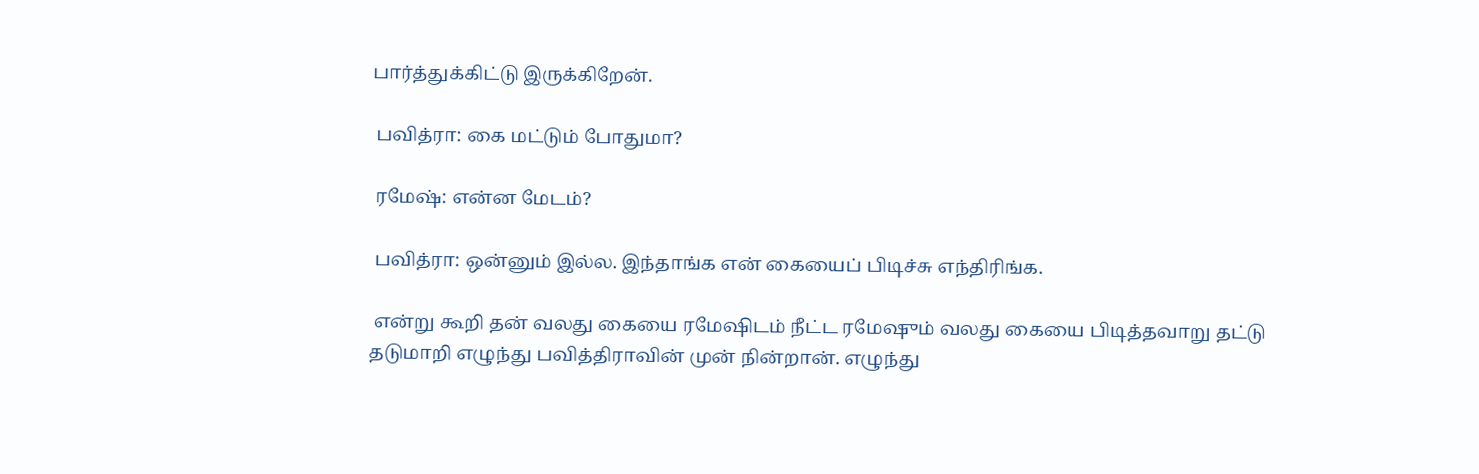பார்த்துக்கிட்டு இருக்கிறேன்.

 பவித்ரா: கை மட்டும் போதுமா?

 ரமேஷ்: என்ன மேடம்?

 பவித்ரா: ஒன்னும் இல்ல. இந்தாங்க என் கையைப் பிடிச்சு எந்திரிங்க.

 என்று கூறி தன் வலது கையை ரமேஷிடம் நீட்ட ரமேஷும் வலது கையை பிடித்தவாறு தட்டு தடுமாறி எழுந்து பவித்திராவின் முன் நின்றான். எழுந்து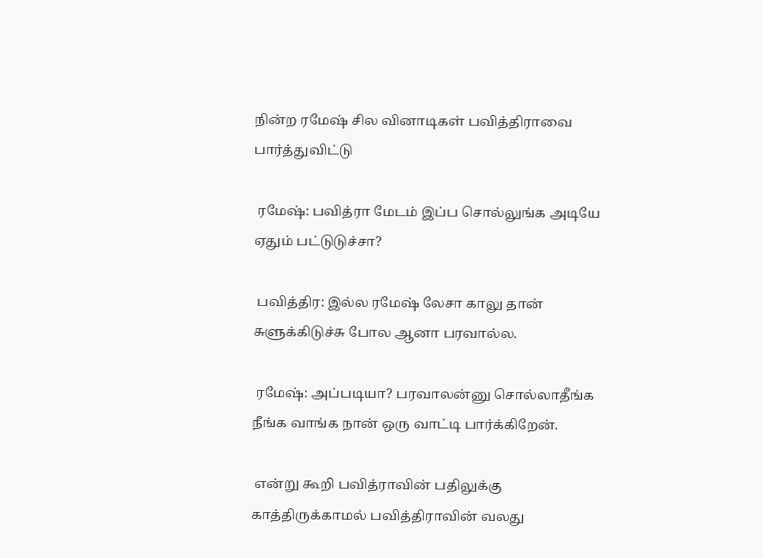நின்ற ரமேஷ் சில வினாடிகள் பவித்திராவை பார்த்துவிட்டு

 ரமேஷ்: பவித்ரா மேடம் இப்ப சொல்லுங்க அடியே ஏதும் பட்டுடுச்சா?

 பவித்திர: இல்ல ரமேஷ் லேசா காலு தான் சுளுக்கிடுச்சு போல ஆனா பரவால்ல.

 ரமேஷ்: அப்படியா? பரவாலன்னு சொல்லாதீங்க நீங்க வாங்க நான் ஒரு வாட்டி பார்க்கிறேன்.

 என்று கூறி பவித்ராவின் பதிலுக்கு காத்திருக்காமல் பவித்திராவின் வலது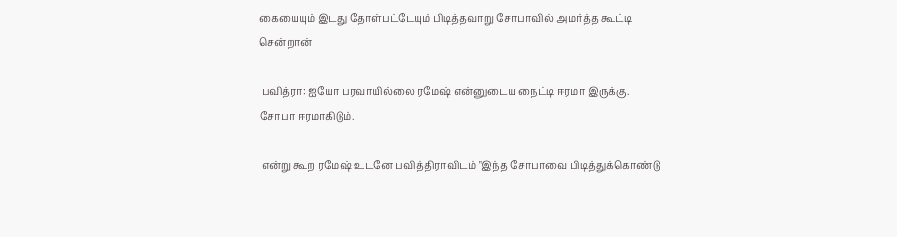கையையும் இடது தோள்பட்டேயும் பிடித்தவாறு சோபாவில் அமர்த்த கூட்டி சென்றான்

 பவித்ரா: ஐயோ பரவாயில்லை ரமேஷ் என்னுடைய நைட்டி ஈரமா இருக்கு. சோபா ஈரமாகிடும்.

 என்று கூற ரமேஷ் உடனே பவித்திராவிடம் "இந்த சோபாவை பிடித்துக்கொண்டு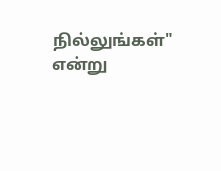நில்லுங்கள்" என்று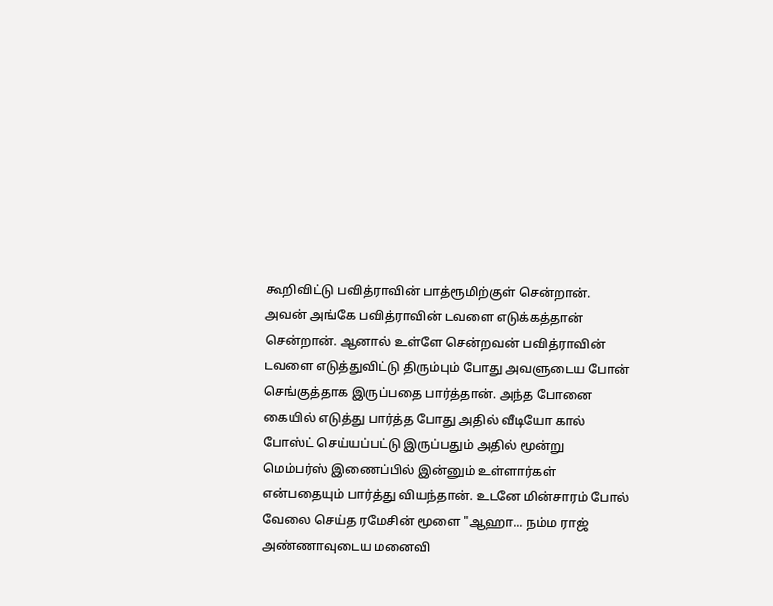கூறிவிட்டு பவித்ராவின் பாத்ரூமிற்குள் சென்றான். அவன் அங்கே பவித்ராவின் டவளை எடுக்கத்தான் சென்றான். ஆனால் உள்ளே சென்றவன் பவித்ராவின் டவளை எடுத்துவிட்டு திரும்பும் போது அவளுடைய போன் செங்குத்தாக இருப்பதை பார்த்தான். அந்த போனை கையில் எடுத்து பார்த்த போது அதில் வீடியோ கால் போஸ்ட் செய்யப்பட்டு இருப்பதும் அதில் மூன்று மெம்பர்ஸ் இணைப்பில் இன்னும் உள்ளார்கள் என்பதையும் பார்த்து வியந்தான். உடனே மின்சாரம் போல் வேலை செய்த ரமேசின் மூளை "ஆஹா... நம்ம ராஜ் அண்ணாவுடைய மனைவி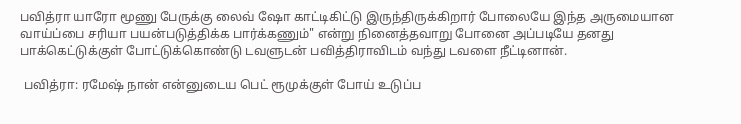பவித்ரா யாரோ மூணு பேருக்கு லைவ் ஷோ காட்டிகிட்டு இருந்திருக்கிறார் போலையே இந்த அருமையான வாய்ப்பை சரியா பயன்படுத்திக்க பார்க்கணும்" என்று நினைத்தவாறு போனை அப்படியே தனது பாக்கெட்டுக்குள் போட்டுக்கொண்டு டவளுடன் பவித்திராவிடம் வந்து டவளை நீட்டினான்.

 பவித்ரா: ரமேஷ் நான் என்னுடைய பெட் ரூமுக்குள் போய் உடுப்ப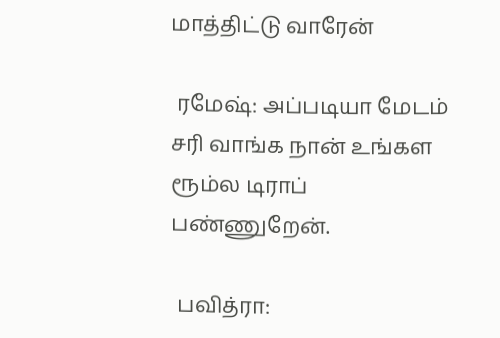மாத்திட்டு வாரேன்

 ரமேஷ்: அப்படியா மேடம் சரி வாங்க நான் உங்கள ரூம்ல டிராப் பண்ணுறேன்.

 பவித்ரா: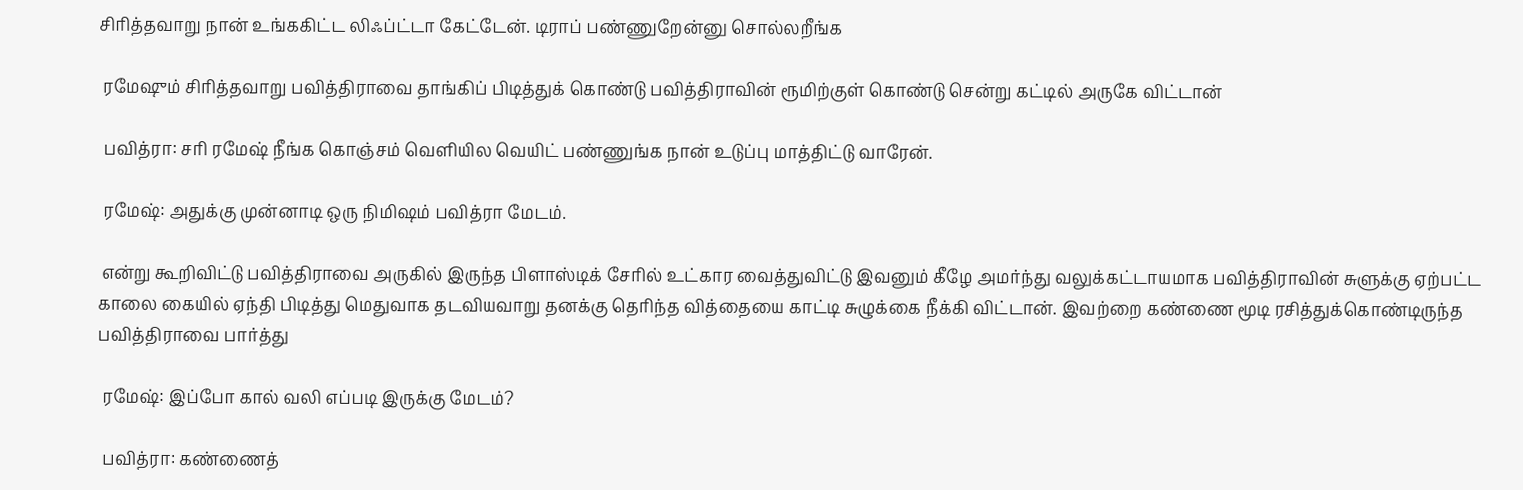சிரித்தவாறு நான் உங்ககிட்ட லிஃப்ட்டா கேட்டேன். டிராப் பண்ணுறேன்னு சொல்லறீங்க

 ரமேஷும் சிரித்தவாறு பவித்திராவை தாங்கிப் பிடித்துக் கொண்டு பவித்திராவின் ரூமிற்குள் கொண்டு சென்று கட்டில் அருகே விட்டான்

 பவித்ரா: சரி ரமேஷ் நீங்க கொஞ்சம் வெளியில வெயிட் பண்ணுங்க நான் உடுப்பு மாத்திட்டு வாரேன்.

 ரமேஷ்: அதுக்கு முன்னாடி ஒரு நிமிஷம் பவித்ரா மேடம்.

 என்று கூறிவிட்டு பவித்திராவை அருகில் இருந்த பிளாஸ்டிக் சேரில் உட்கார வைத்துவிட்டு இவனும் கீழே அமர்ந்து வலுக்கட்டாயமாக பவித்திராவின் சுளுக்கு ஏற்பட்ட காலை கையில் ஏந்தி பிடித்து மெதுவாக தடவியவாறு தனக்கு தெரிந்த வித்தையை காட்டி சுழுக்கை நீக்கி விட்டான். இவற்றை கண்ணை மூடி ரசித்துக்கொண்டிருந்த பவித்திராவை பார்த்து

 ரமேஷ்: இப்போ கால் வலி எப்படி இருக்கு மேடம்?

 பவித்ரா: கண்ணைத்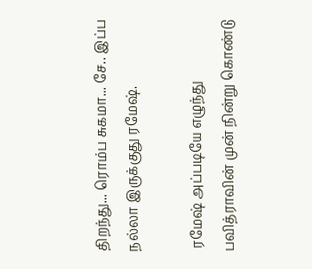திறந்து... ரொம்ப சுகமா... சே.. இப்ப நல்லா இருக்குது ரமேஷ்.

 ரமேஷ் அப்படியே எழுந்து பவித்ராவின் முன் நின்று கொண்டு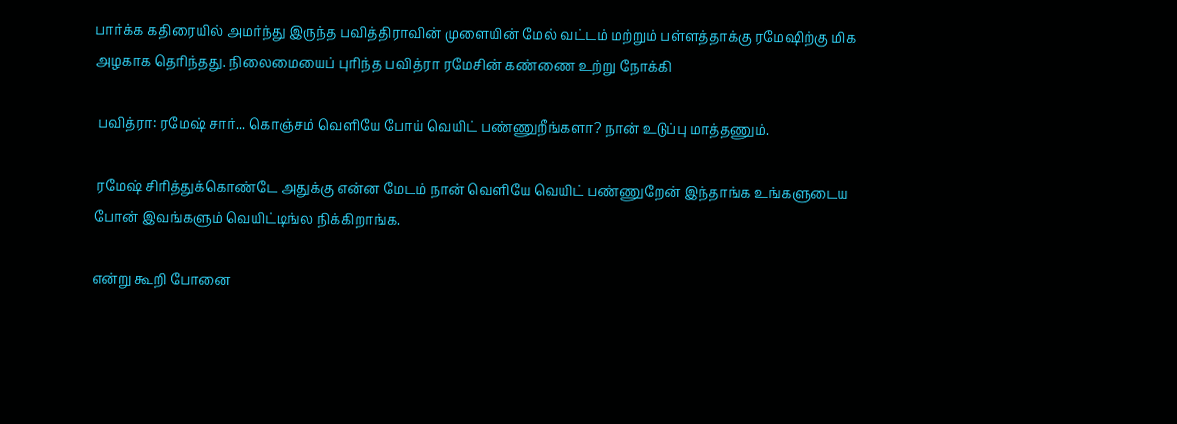பார்க்க கதிரையில் அமர்ந்து இருந்த பவித்திராவின் முளையின் மேல் வட்டம் மற்றும் பள்ளத்தாக்கு ரமேஷிற்கு மிக அழகாக தெரிந்தது. நிலைமையைப் புரிந்த பவித்ரா ரமேசின் கண்ணை உற்று நோக்கி

 பவித்ரா: ரமேஷ் சார்... கொஞ்சம் வெளியே போய் வெயிட் பண்ணுறீங்களா? நான் உடுப்பு மாத்தணும்.

 ரமேஷ் சிரித்துக்கொண்டே அதுக்கு என்ன மேடம் நான் வெளியே வெயிட் பண்ணுறேன் இந்தாங்க உங்களுடைய போன் இவங்களும் வெயிட்டிங்ல நிக்கிறாங்க.

என்று கூறி போனை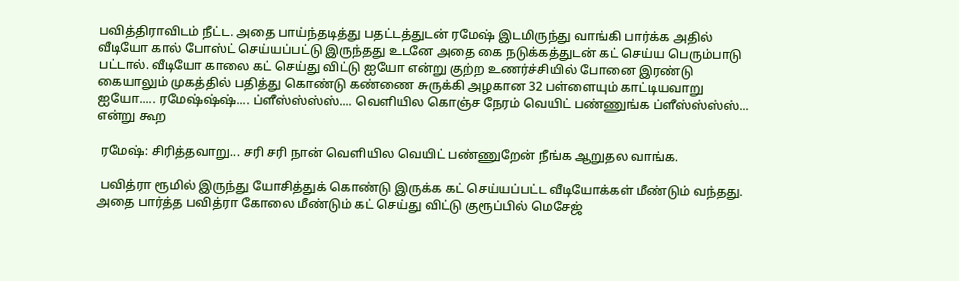பவித்திராவிடம் நீட்ட. அதை பாய்ந்தடித்து பதட்டத்துடன் ரமேஷ் இடமிருந்து வாங்கி பார்க்க அதில் வீடியோ கால் போஸ்ட் செய்யப்பட்டு இருந்தது உடனே அதை கை நடுக்கத்துடன் கட் செய்ய பெரும்பாடு பட்டால். வீடியோ காலை கட் செய்து விட்டு ஐயோ என்று குற்ற உணர்ச்சியில் போனை இரண்டு கையாலும் முகத்தில் பதித்து கொண்டு கண்ணை சுருக்கி அழகான 32 பள்ளையும் காட்டியவாறு ஐயோ..... ரமேஷ்ஷ்ஷ்.... ப்ளீஸ்ஸ்ஸ்ஸ்.... வெளியில கொஞ்ச நேரம் வெயிட் பண்ணுங்க ப்ளீஸ்ஸ்ஸ்ஸ்... என்று கூற

 ரமேஷ்: சிரித்தவாறு... சரி சரி நான் வெளியில வெயிட் பண்ணுறேன் நீங்க ஆறுதல வாங்க.

 பவித்ரா ரூமில் இருந்து யோசித்துக் கொண்டு இருக்க கட் செய்யப்பட்ட வீடியோக்கள் மீண்டும் வந்தது. அதை பார்த்த பவித்ரா கோலை மீண்டும் கட் செய்து விட்டு குரூப்பில் மெசேஜ்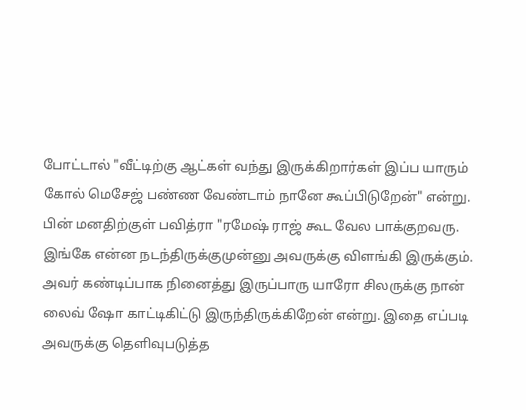போட்டால் "வீட்டிற்கு ஆட்கள் வந்து இருக்கிறார்கள் இப்ப யாரும் கோல் மெசேஜ் பண்ண வேண்டாம் நானே கூப்பிடுறேன்" என்று. பின் மனதிற்குள் பவித்ரா "ரமேஷ் ராஜ் கூட வேல பாக்குறவரு. இங்கே என்ன நடந்திருக்குமுன்னு அவருக்கு விளங்கி இருக்கும். அவர் கண்டிப்பாக நினைத்து இருப்பாரு யாரோ சிலருக்கு நான் லைவ் ஷோ காட்டிகிட்டு இருந்திருக்கிறேன் என்று. இதை எப்படி அவருக்கு தெளிவுபடுத்த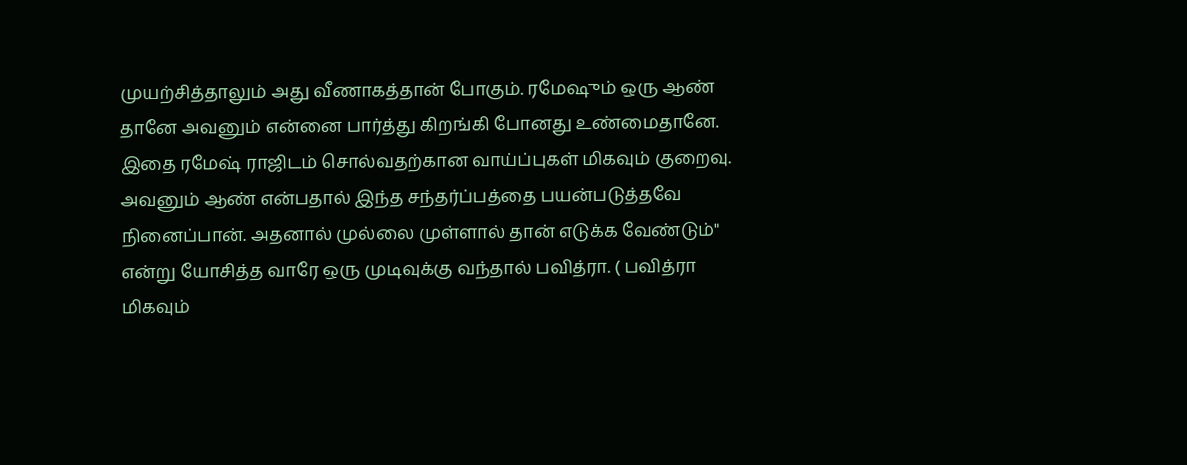முயற்சித்தாலும் அது வீணாகத்தான் போகும். ரமேஷும் ஒரு ஆண் தானே அவனும் என்னை பார்த்து கிறங்கி போனது உண்மைதானே. இதை ரமேஷ் ராஜிடம் சொல்வதற்கான வாய்ப்புகள் மிகவும் குறைவு. அவனும் ஆண் என்பதால் இந்த சந்தர்ப்பத்தை பயன்படுத்தவே நினைப்பான். அதனால் முல்லை முள்ளால் தான் எடுக்க வேண்டும்" என்று யோசித்த வாரே ஒரு முடிவுக்கு வந்தால் பவித்ரா. ( பவித்ரா மிகவும்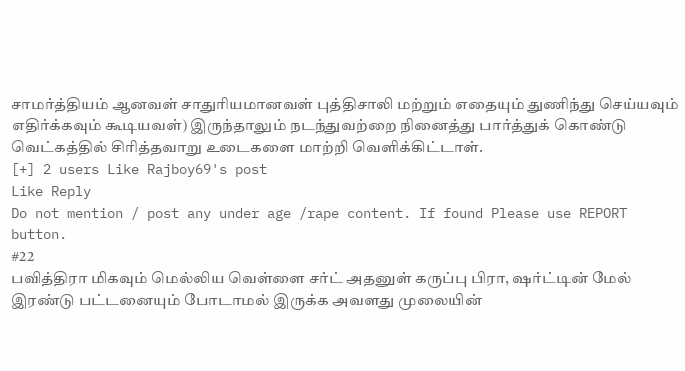சாமர்த்தியம் ஆனவள் சாதுரியமானவள் புத்திசாலி மற்றும் எதையும் துணிந்து செய்யவும் எதிர்க்கவும் கூடியவள்) இருந்தாலும் நடந்துவற்றை நினைத்து பார்த்துக் கொண்டு வெட்கத்தில் சிரித்தவாறு உடைகளை மாற்றி வெளிக்கிட்டாள்.
[+] 2 users Like Rajboy69's post
Like Reply
Do not mention / post any under age /rape content. If found Please use REPORT button.
#22
பவித்திரா மிகவும் மெல்லிய வெள்ளை சர்ட் அதனுள் கருப்பு பிரா, ஷர்ட்டின் மேல் இரண்டு பட்டனையும் போடாமல் இருக்க அவளது முலையின்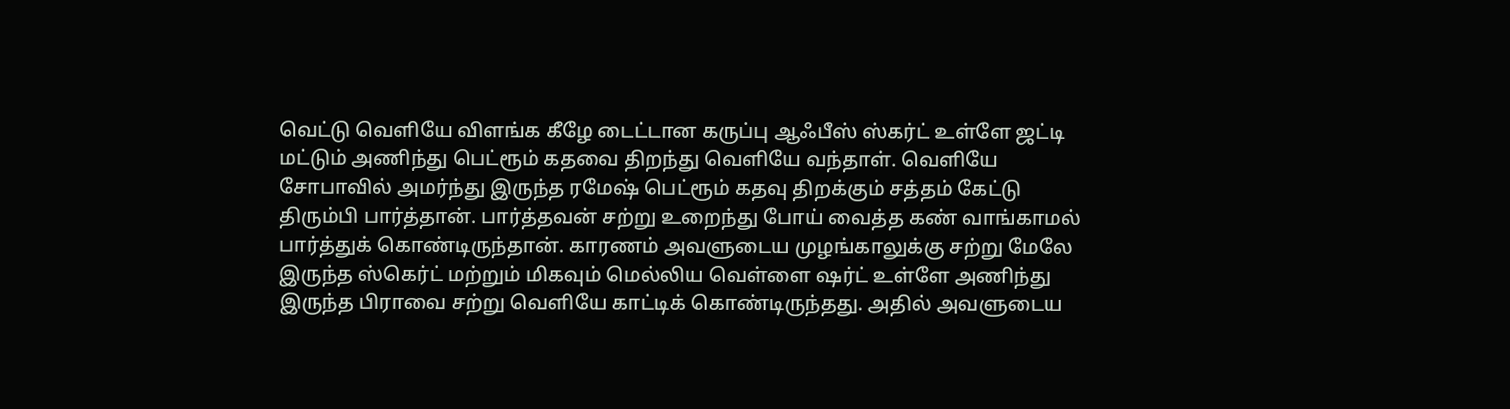வெட்டு வெளியே விளங்க கீழே டைட்டான கருப்பு ஆஃபீஸ் ஸ்கர்ட் உள்ளே ஜட்டி மட்டும் அணிந்து பெட்ரூம் கதவை திறந்து வெளியே வந்தாள். வெளியே சோபாவில் அமர்ந்து இருந்த ரமேஷ் பெட்ரூம் கதவு திறக்கும் சத்தம் கேட்டு திரும்பி பார்த்தான். பார்த்தவன் சற்று உறைந்து போய் வைத்த கண் வாங்காமல் பார்த்துக் கொண்டிருந்தான். காரணம் அவளுடைய முழங்காலுக்கு சற்று மேலே இருந்த ஸ்கெர்ட் மற்றும் மிகவும் மெல்லிய வெள்ளை ஷர்ட் உள்ளே அணிந்து இருந்த பிராவை சற்று வெளியே காட்டிக் கொண்டிருந்தது. அதில் அவளுடைய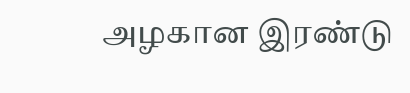அழகான இரண்டு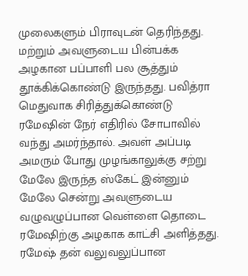முலைகளும் பிராவுடன் தெரிந்தது. மற்றும் அவளுடைய பின்பக்க அழகான பப்பாளி பல சூத்தும் தூக்கிக்கொண்டு இருந்தது. பவித்ரா மெதுவாக சிரித்துக்கொண்டு ரமேஷின் நேர் எதிரில் சோபாவில் வந்து அமர்ந்தால். அவள் அப்படி அமரும் போது முழங்காலுக்கு சற்று மேலே இருந்த ஸ்கேட் இன்னும் மேலே சென்று அவளுடைய வழுவழுப்பான வெள்ளை தொடை ரமேஷிற்கு அழகாக காட்சி அளித்தது. ரமேஷ் தன் வலுவலுப்பான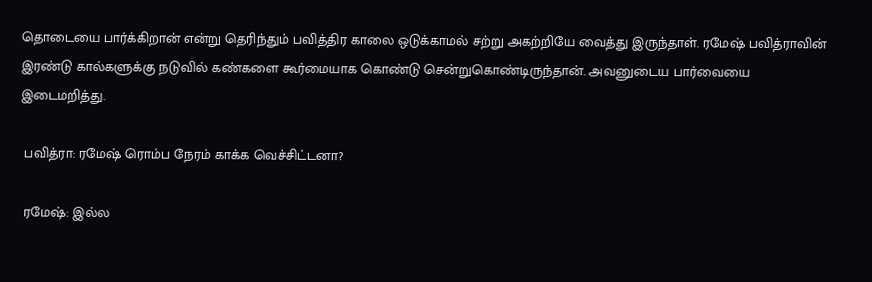தொடையை பார்க்கிறான் என்று தெரிந்தும் பவித்திர காலை ஒடுக்காமல் சற்று அகற்றியே வைத்து இருந்தாள். ரமேஷ் பவித்ராவின் இரண்டு கால்களுக்கு நடுவில் கண்களை கூர்மையாக கொண்டு சென்றுகொண்டிருந்தான். அவனுடைய பார்வையை இடைமறித்து.

 பவித்ரா: ரமேஷ் ரொம்ப நேரம் காக்க வெச்சிட்டனா?

 ரமேஷ்: இல்ல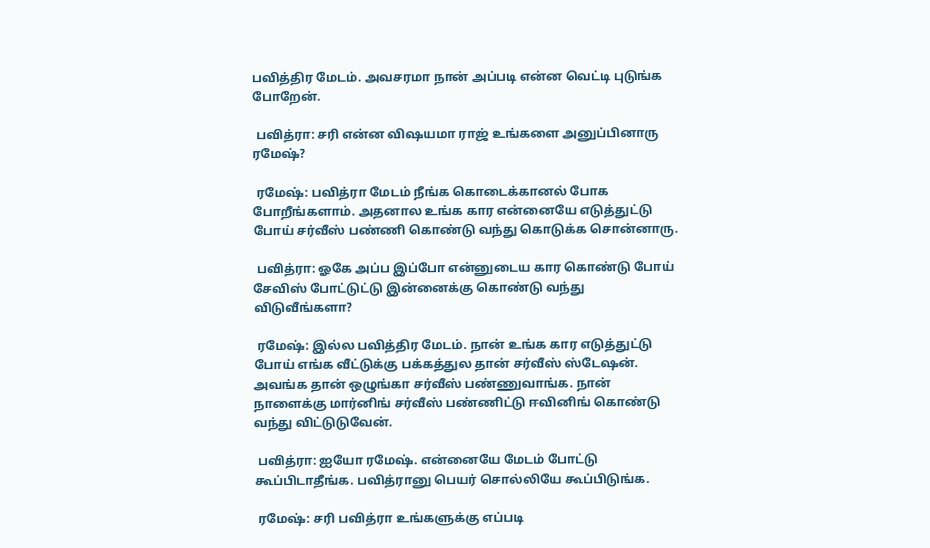பவித்திர மேடம். அவசரமா நான் அப்படி என்ன வெட்டி புடுங்க போறேன்.

 பவித்ரா: சரி என்ன விஷயமா ராஜ் உங்களை அனுப்பினாரு ரமேஷ்?

 ரமேஷ்: பவித்ரா மேடம் நீங்க கொடைக்கானல் போக போறீங்களாம். அதனால உங்க கார என்னையே எடுத்துட்டு போய் சர்வீஸ் பண்ணி கொண்டு வந்து கொடுக்க சொன்னாரு.

 பவித்ரா: ஓகே அப்ப இப்போ என்னுடைய கார கொண்டு போய் சேவிஸ் போட்டுட்டு இன்னைக்கு கொண்டு வந்து விடுவீங்களா?

 ரமேஷ்: இல்ல பவித்திர மேடம். நான் உங்க கார எடுத்துட்டு போய் எங்க வீட்டுக்கு பக்கத்துல தான் சர்வீஸ் ஸ்டேஷன். அவங்க தான் ஒழுங்கா சர்வீஸ் பண்ணுவாங்க. நான் நாளைக்கு மார்னிங் சர்வீஸ் பண்ணிட்டு ஈவினிங் கொண்டு வந்து விட்டுடுவேன்.

 பவித்ரா: ஐயோ ரமேஷ். என்னையே மேடம் போட்டு கூப்பிடாதீங்க. பவித்ரானு பெயர் சொல்லியே கூப்பிடுங்க.

 ரமேஷ்: சரி பவித்ரா உங்களுக்கு எப்படி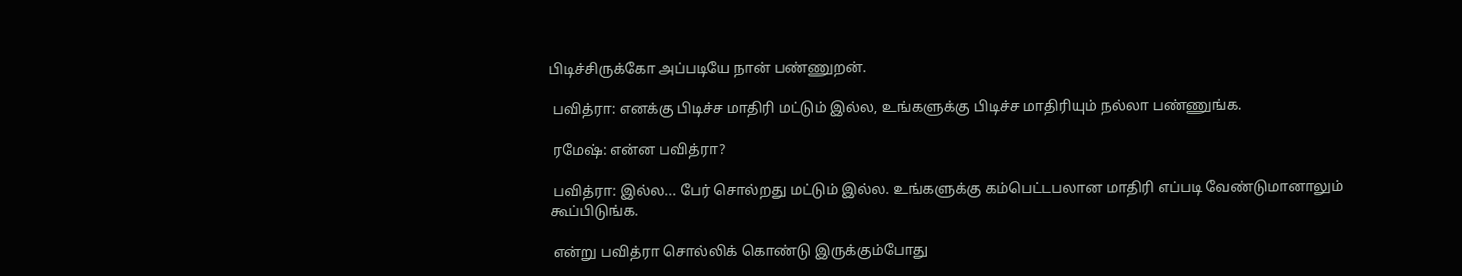பிடிச்சிருக்கோ அப்படியே நான் பண்ணுறன்.

 பவித்ரா: எனக்கு பிடிச்ச மாதிரி மட்டும் இல்ல, உங்களுக்கு பிடிச்ச மாதிரியும் நல்லா பண்ணுங்க.

 ரமேஷ்: என்ன பவித்ரா?

 பவித்ரா: இல்ல... பேர் சொல்றது மட்டும் இல்ல. உங்களுக்கு கம்பெட்டபலான மாதிரி எப்படி வேண்டுமானாலும் கூப்பிடுங்க.

 என்று பவித்ரா சொல்லிக் கொண்டு இருக்கும்போது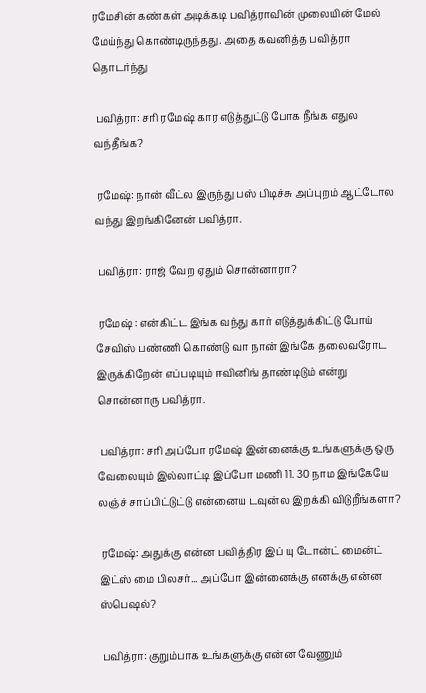ரமேசின் கண்கள் அடிக்கடி பவித்ராவின் முலையின் மேல் மேய்ந்து கொண்டிருந்தது. அதை கவனித்த பவித்ரா தொடர்ந்து

 பவித்ரா: சரி ரமேஷ் கார எடுத்துட்டு போக நீங்க எதுல வந்தீங்க?

 ரமேஷ்: நான் வீட்ல இருந்து பஸ் பிடிச்சு அப்புறம் ஆட்டோல வந்து இறங்கினேன் பவித்ரா.

 பவித்ரா: ராஜ் வேற ஏதும் சொன்னாரா?

 ரமேஷ் : என்கிட்ட இங்க வந்து கார் எடுத்துக்கிட்டு போய் சேவிஸ் பண்ணி கொண்டு வா நான் இங்கே தலைவரோட இருக்கிறேன் எப்படியும் ஈவினிங் தாண்டிடும் என்று சொன்னாரு பவித்ரா.

 பவித்ரா: சரி அப்போ ரமேஷ் இன்னைக்கு உங்களுக்கு ஒரு வேலையும் இல்லாட்டி இப்போ மணி 11. 30 நாம இங்கேயே லஞ்ச் சாப்பிட்டுட்டு என்னைய டவுன்ல இறக்கி விடுறீங்களா?

 ரமேஷ்: அதுக்கு என்ன பவித்திர இப் யு டோன்ட் மைன்ட் இட்ஸ் மை பிலசர்... அப்போ இன்னைக்கு எனக்கு என்ன ஸ்பெஷல்?

 பவித்ரா: குறும்பாக உங்களுக்கு என்ன வேணும்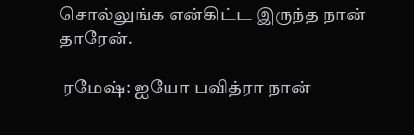சொல்லுங்க என்கிட்ட இருந்த நான் தாரேன்.

 ரமேஷ்: ஐயோ பவித்ரா நான்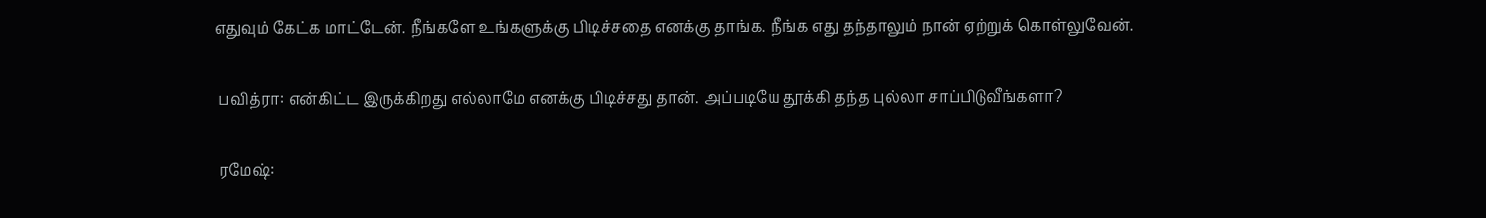எதுவும் கேட்க மாட்டேன். நீங்களே உங்களுக்கு பிடிச்சதை எனக்கு தாங்க. நீங்க எது தந்தாலும் நான் ஏற்றுக் கொள்லுவேன்.

 பவித்ரா: என்கிட்ட இருக்கிறது எல்லாமே எனக்கு பிடிச்சது தான். அப்படியே தூக்கி தந்த புல்லா சாப்பிடுவீங்களா?

 ரமேஷ்: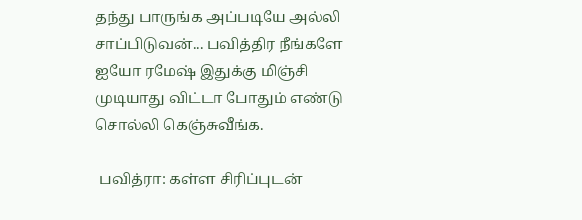தந்து பாருங்க அப்படியே அல்லி சாப்பிடுவன்... பவித்திர நீங்களே ஐயோ ரமேஷ் இதுக்கு மிஞ்சி முடியாது விட்டா போதும் எண்டு சொல்லி கெஞ்சுவீங்க.

 பவித்ரா: கள்ள சிரிப்புடன்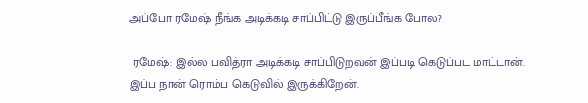அப்போ ரமேஷ் நீங்க அடிக்கடி சாப்பிட்டு இருப்பீங்க போல?

 ரமேஷ்: இல்ல பவித்ரா அடிக்கடி சாப்பிடுறவன் இப்படி கெடுப்பட மாட்டான். இப்ப நான் ரொம்ப கெடுவில் இருக்கிறேன்.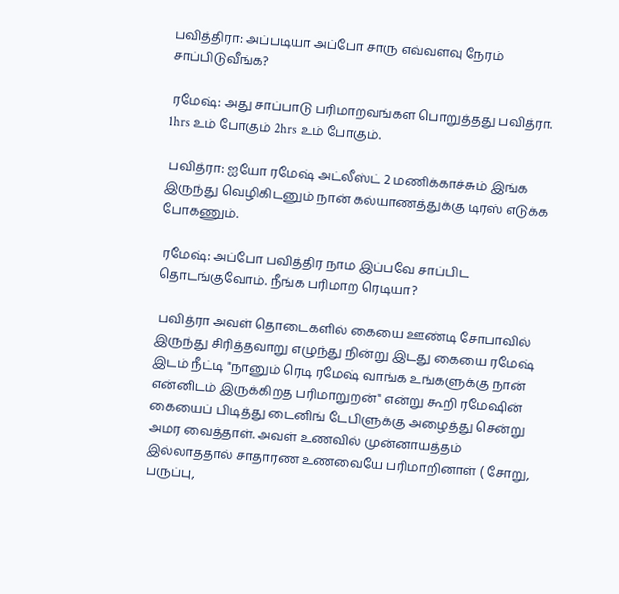பவித்திரா: அப்படியா அப்போ சாரு எவ்வளவு நேரம் சாப்பிடுவீங்க?

 ரமேஷ்: அது சாப்பாடு பரிமாறவங்கள பொறுத்தது பவித்ரா. 1hrs உம் போகும் 2hrs உம் போகும்.

 பவித்ரா: ஐயோ ரமேஷ் அட்லீஸ்ட் 2 மணிக்காச்சும் இங்க இருந்து வெழிகிடனும் நான் கல்யாணத்துக்கு டிரஸ் எடுக்க போகணும்.

 ரமேஷ்: அப்போ பவித்திர நாம இப்பவே சாப்பிட தொடங்குவோம். நீங்க பரிமாற ரெடியா?

 பவித்ரா அவள் தொடைகளில் கையை ஊண்டி சோபாவில் இருந்து சிரித்தவாறு எழுந்து நின்று இடது கையை ரமேஷ் இடம் நீட்டி "நானும் ரெடி ரமேஷ் வாங்க உங்களுக்கு நான் என்னிடம் இருக்கிறத பரிமாறுறன்" என்று கூறி ரமேஷின் கையைப் பிடித்து டைனிங் டேபிளுக்கு அழைத்து சென்று அமர வைத்தாள். அவள் உணவில் முன்னாயத்தம் இல்லாததால் சாதாரண உணவையே பரிமாறினாள் ( சோறு, பருப்பு,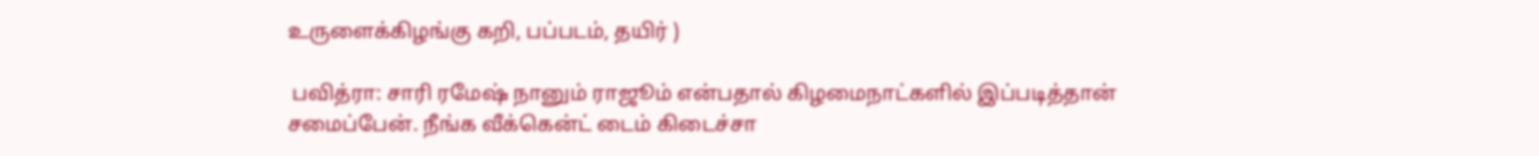உருளைக்கிழங்கு கறி, பப்படம், தயிர் )

 பவித்ரா: சாரி ரமேஷ் நானும் ராஜூம் என்பதால் கிழமைநாட்களில் இப்படித்தான் சமைப்பேன். நீங்க வீக்கென்ட் டைம் கிடைச்சா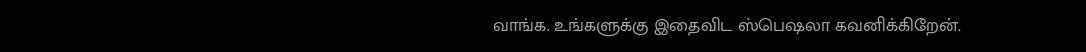வாங்க. உங்களுக்கு இதைவிட ஸ்பெஷலா கவனிக்கிறேன்.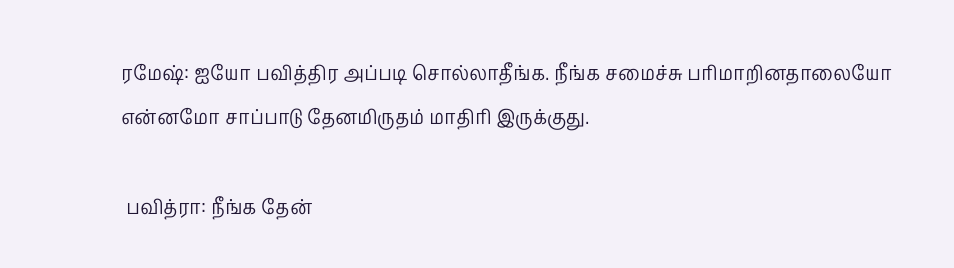ரமேஷ்: ஐயோ பவித்திர அப்படி சொல்லாதீங்க. நீங்க சமைச்சு பரிமாறினதாலையோ என்னமோ சாப்பாடு தேனமிருதம் மாதிரி இருக்குது.

 பவித்ரா: நீங்க தேன்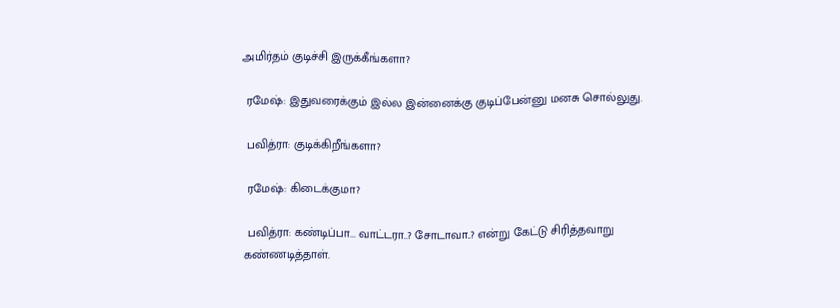அமிர்தம் குடிச்சி இருக்கீங்களா?

 ரமேஷ்: இதுவரைக்கும் இல்ல இன்னைக்கு குடிப்பேன்னு மனசு சொல்லுது.

 பவித்ரா: குடிக்கிறீங்களா?

 ரமேஷ்: கிடைக்குமா?

 பவித்ரா: கண்டிப்பா... வாட்டரா..? சோடாவா..? என்று கேட்டு சிரித்தவாறு கண்ணடித்தாள்.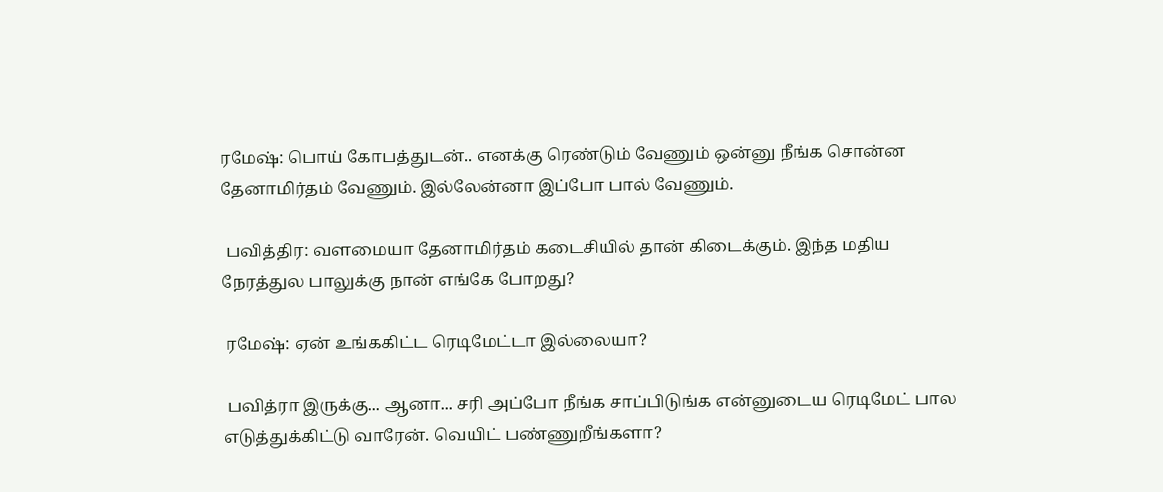ரமேஷ்: பொய் கோபத்துடன்.. எனக்கு ரெண்டும் வேணும் ஒன்னு நீங்க சொன்ன தேனாமிர்தம் வேணும். இல்லேன்னா இப்போ பால் வேணும்.

 பவித்திர: வளமையா தேனாமிர்தம் கடைசியில் தான் கிடைக்கும். இந்த மதிய நேரத்துல பாலுக்கு நான் எங்கே போறது?

 ரமேஷ்: ஏன் உங்ககிட்ட ரெடிமேட்டா இல்லையா?

 பவித்ரா இருக்கு... ஆனா... சரி அப்போ நீங்க சாப்பிடுங்க என்னுடைய ரெடிமேட் பால எடுத்துக்கிட்டு வாரேன். வெயிட் பண்ணுறீங்களா?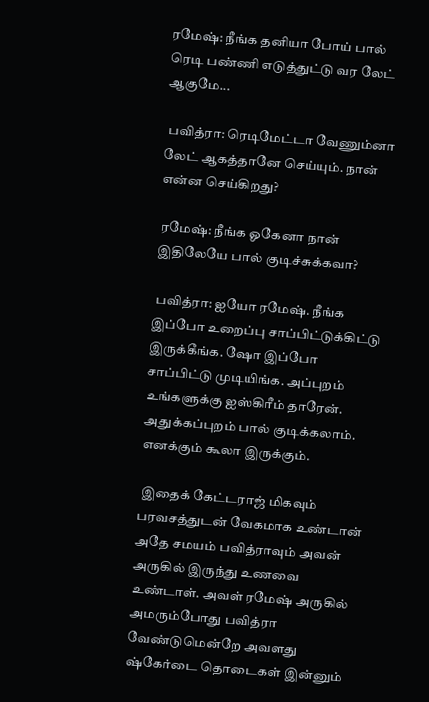ரமேஷ்: நீங்க தனியா போய் பால் ரெடி பண்ணி எடுத்துட்டு வர லேட் ஆகுமே...

 பவித்ரா: ரெடிமேட்டா வேணும்னா லேட் ஆகத்தானே செய்யும். நான் என்ன செய்கிறது?

 ரமேஷ்: நீங்க ஓகேனா நான் இதிலேயே பால் குடிச்சுக்கவா?

 பவித்ரா: ஐயோ ரமேஷ். நீங்க இப்போ உறைப்பு சாப்பிட்டுக்கிட்டு இருக்கீங்க. ஷோ இப்போ சாப்பிட்டு முடியிங்க. அப்புறம் உங்களுக்கு ஐஸ்கிரீம் தாரேன். அதுக்கப்புறம் பால் குடிக்கலாம். எனக்கும் கூலா இருக்கும்.

 இதைக் கேட்டராஜ் மிகவும் பரவசத்துடன் வேகமாக உண்டான் அதே சமயம் பவித்ராவும் அவன் அருகில் இருந்து உணவை உண்டாள். அவள் ரமேஷ் அருகில் அமரும்போது பவித்ரா வேண்டுமென்றே அவளது ஷ்கேர்டை தொடைகள் இன்னும்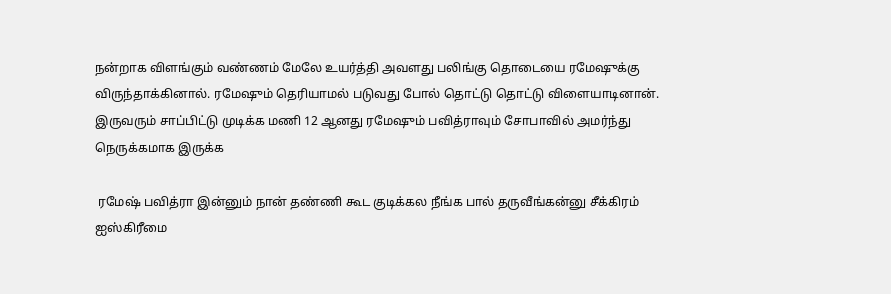நன்றாக விளங்கும் வண்ணம் மேலே உயர்த்தி அவளது பலிங்கு தொடையை ரமேஷுக்கு விருந்தாக்கினால். ரமேஷும் தெரியாமல் படுவது போல் தொட்டு தொட்டு விளையாடினான். இருவரும் சாப்பிட்டு முடிக்க மணி 12 ஆனது ரமேஷும் பவித்ராவும் சோபாவில் அமர்ந்து நெருக்கமாக இருக்க

 ரமேஷ் பவித்ரா இன்னும் நான் தண்ணி கூட குடிக்கல நீங்க பால் தருவீங்கன்னு சீக்கிரம் ஐஸ்கிரீமை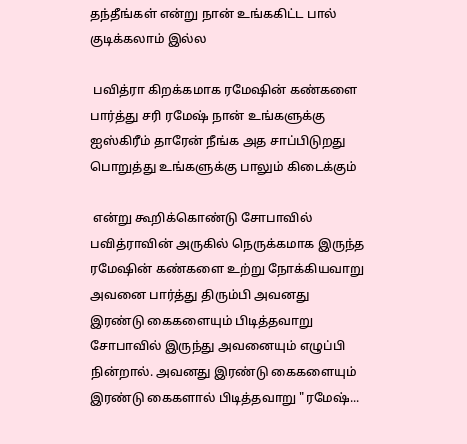தந்தீங்கள் என்று நான் உங்ககிட்ட பால் குடிக்கலாம் இல்ல

 பவித்ரா கிறக்கமாக ரமேஷின் கண்களை பார்த்து சரி ரமேஷ் நான் உங்களுக்கு ஐஸ்கிரீம் தாரேன் நீங்க அத சாப்பிடுறது பொறுத்து உங்களுக்கு பாலும் கிடைக்கும்

 என்று கூறிக்கொண்டு சோபாவில் பவித்ராவின் அருகில் நெருக்கமாக இருந்த ரமேஷின் கண்களை உற்று நோக்கியவாறு அவனை பார்த்து திரும்பி அவனது இரண்டு கைகளையும் பிடித்தவாறு சோபாவில் இருந்து அவனையும் எழுப்பி நின்றால். அவனது இரண்டு கைகளையும் இரண்டு கைகளால் பிடித்தவாறு "ரமேஷ்...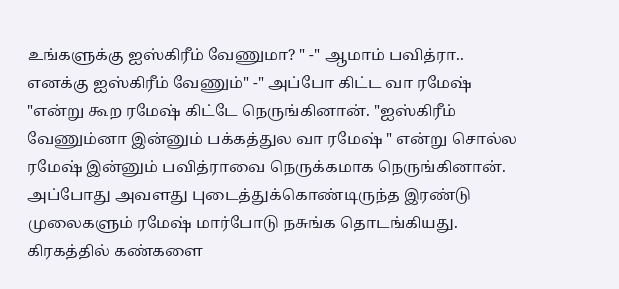உங்களுக்கு ஐஸ்கிரீம் வேணுமா? " -" ஆமாம் பவித்ரா.. எனக்கு ஐஸ்கிரீம் வேணும்" -" அப்போ கிட்ட வா ரமேஷ் "என்று கூற ரமேஷ் கிட்டே நெருங்கினான். "ஐஸ்கிரீம் வேணும்னா இன்னும் பக்கத்துல வா ரமேஷ் " என்று சொல்ல ரமேஷ் இன்னும் பவித்ராவை நெருக்கமாக நெருங்கினான். அப்போது அவளது புடைத்துக்கொண்டிருந்த இரண்டு முலைகளும் ரமேஷ் மார்போடு நசுங்க தொடங்கியது. கிரகத்தில் கண்களை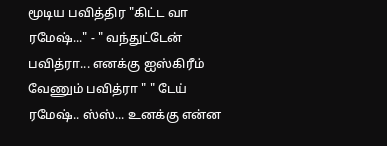மூடிய பவித்திர "கிட்ட வா ரமேஷ்..." - " வந்துட்டேன் பவித்ரா... எனக்கு ஐஸ்கிரீம் வேணும் பவித்ரா " " டேய் ரமேஷ்.. ஸ்ஸ்... உனக்கு என்ன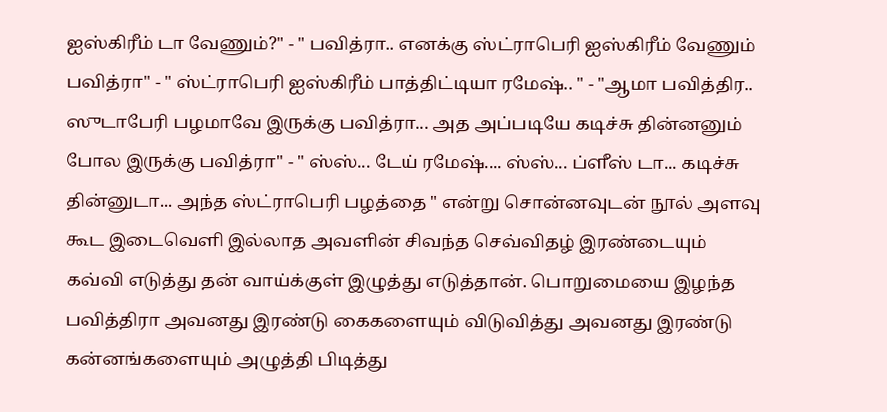ஐஸ்கிரீம் டா வேணும்?" - " பவித்ரா.. எனக்கு ஸ்ட்ராபெரி ஐஸ்கிரீம் வேணும் பவித்ரா" - " ஸ்ட்ராபெரி ஐஸ்கிரீம் பாத்திட்டியா ரமேஷ்.. " - "ஆமா பவித்திர.. ஸுடாபேரி பழமாவே இருக்கு பவித்ரா... அத அப்படியே கடிச்சு தின்னனும் போல இருக்கு பவித்ரா" - " ஸ்ஸ்... டேய் ரமேஷ்.... ஸ்ஸ்... ப்ளீஸ் டா... கடிச்சு தின்னுடா... அந்த ஸ்ட்ராபெரி பழத்தை " என்று சொன்னவுடன் நூல் அளவு கூட இடைவெளி இல்லாத அவளின் சிவந்த செவ்விதழ் இரண்டையும் கவ்வி எடுத்து தன் வாய்க்குள் இழுத்து எடுத்தான். பொறுமையை இழந்த பவித்திரா அவனது இரண்டு கைகளையும் விடுவித்து அவனது இரண்டு கன்னங்களையும் அழுத்தி பிடித்து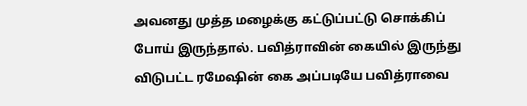அவனது முத்த மழைக்கு கட்டுப்பட்டு சொக்கிப் போய் இருந்தால். பவித்ராவின் கையில் இருந்து விடுபட்ட ரமேஷின் கை அப்படியே பவித்ராவை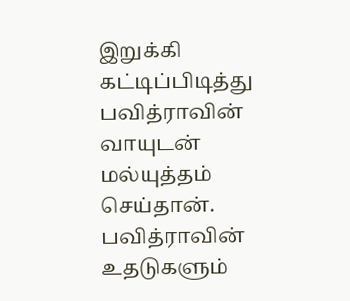இறுக்கி கட்டிப்பிடித்து பவித்ராவின் வாயுடன் மல்யுத்தம் செய்தான். பவித்ராவின் உதடுகளும்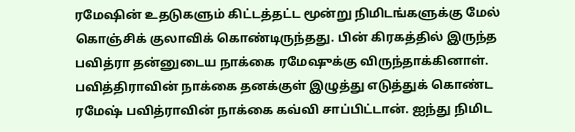ரமேஷின் உதடுகளும் கிட்டத்தட்ட மூன்று நிமிடங்களுக்கு மேல் கொஞ்சிக் குலாவிக் கொண்டிருந்தது. பின் கிரகத்தில் இருந்த பவித்ரா தன்னுடைய நாக்கை ரமேஷுக்கு விருந்தாக்கினாள். பவித்திராவின் நாக்கை தனக்குள் இழுத்து எடுத்துக் கொண்ட ரமேஷ் பவித்ராவின் நாக்கை கவ்வி சாப்பிட்டான். ஐந்து நிமிட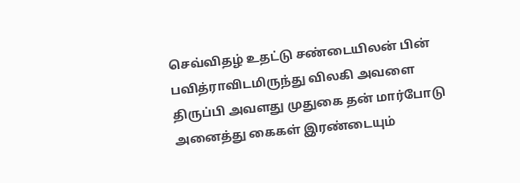செவ்விதழ் உதட்டு சண்டையிலன் பின் பவித்ராவிடமிருந்து விலகி அவளை திருப்பி அவளது முதுகை தன் மார்போடு அனைத்து கைகள் இரண்டையும்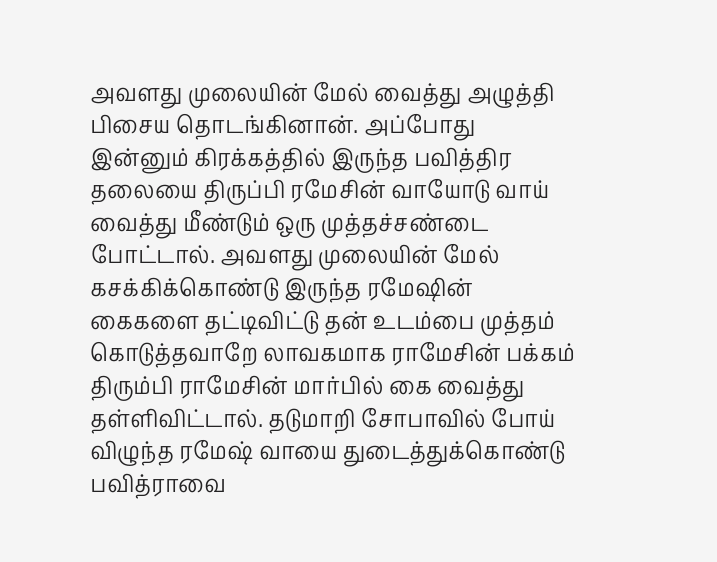அவளது முலையின் மேல் வைத்து அழுத்தி பிசைய தொடங்கினான். அப்போது இன்னும் கிரக்கத்தில் இருந்த பவித்திர தலையை திருப்பி ரமேசின் வாயோடு வாய் வைத்து மீண்டும் ஒரு முத்தச்சண்டை போட்டால். அவளது முலையின் மேல் கசக்கிக்கொண்டு இருந்த ரமேஷின் கைகளை தட்டிவிட்டு தன் உடம்பை முத்தம் கொடுத்தவாறே லாவகமாக ராமேசின் பக்கம் திரும்பி ராமேசின் மார்பில் கை வைத்து தள்ளிவிட்டால். தடுமாறி சோபாவில் போய் விழுந்த ரமேஷ் வாயை துடைத்துக்கொண்டு பவித்ராவை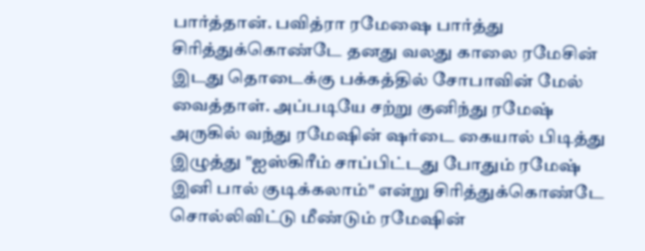பார்த்தான். பவித்ரா ரமேஷை பார்த்து சிரித்துக்கொண்டே தனது வலது காலை ரமேசின் இடது தொடைக்கு பக்கத்தில் சோபாவின் மேல் வைத்தாள். அப்படியே சற்று குனிந்து ரமேஷ் அருகில் வந்து ரமேஷின் ஷர்டை கையால் பிடித்து இழுத்து "ஐஸ்கிரீம் சாப்பிட்டது போதும் ரமேஷ் இனி பால் குடிக்கலாம்" என்று சிரித்துக்கொண்டே சொல்லிவிட்டு மீண்டும் ரமேஷின்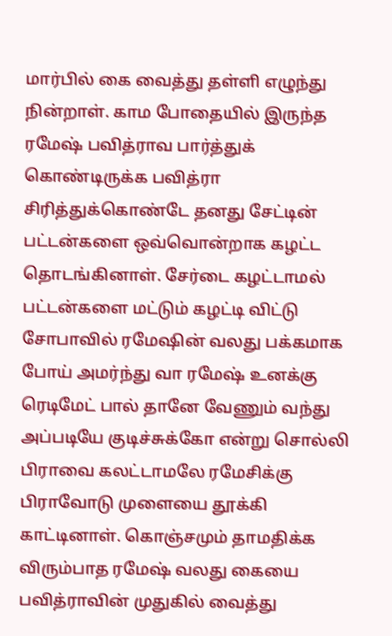மார்பில் கை வைத்து தள்ளி எழுந்து நின்றாள். காம போதையில் இருந்த ரமேஷ் பவித்ராவ பார்த்துக் கொண்டிருக்க பவித்ரா சிரித்துக்கொண்டே தனது சேட்டின் பட்டன்களை ஒவ்வொன்றாக கழட்ட தொடங்கினாள். சேர்டை கழட்டாமல் பட்டன்களை மட்டும் கழட்டி விட்டு சோபாவில் ரமேஷின் வலது பக்கமாக போய் அமர்ந்து வா ரமேஷ் உனக்கு ரெடிமேட் பால் தானே வேணும் வந்து அப்படியே குடிச்சுக்கோ என்று சொல்லி பிராவை கலட்டாமலே ரமேசிக்கு பிராவோடு முளையை தூக்கி காட்டினாள். கொஞ்சமும் தாமதிக்க விரும்பாத ரமேஷ் வலது கையை பவித்ராவின் முதுகில் வைத்து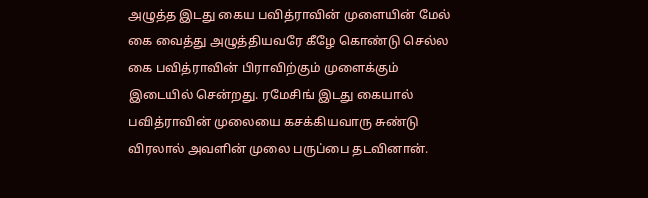அழுத்த இடது கைய பவித்ராவின் முளையின் மேல் கை வைத்து அழுத்தியவரே கீழே கொண்டு செல்ல கை பவித்ராவின் பிராவிற்கும் முளைக்கும் இடையில் சென்றது. ரமேசிங் இடது கையால் பவித்ராவின் முலையை கசக்கியவாரு சுண்டு விரலால் அவளின் முலை பருப்பை தடவினான்.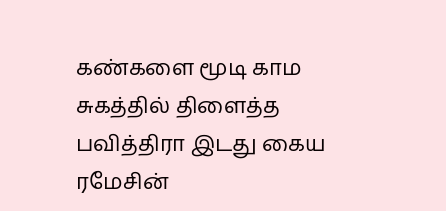கண்களை மூடி காம சுகத்தில் திளைத்த பவித்திரா இடது கைய ரமேசின்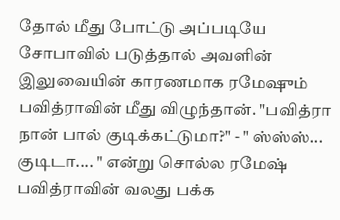தோல் மீது போட்டு அப்படியே சோபாவில் படுத்தால் அவளின் இலுவையின் காரணமாக ரமேஷும் பவித்ராவின் மீது விழுந்தான். "பவித்ரா நான் பால் குடிக்கட்டுமா?" - " ஸ்ஸ்ஸ்... குடிடா.... " என்று சொல்ல ரமேஷ் பவித்ராவின் வலது பக்க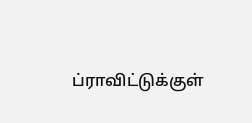ப்ராவிட்டுக்குள்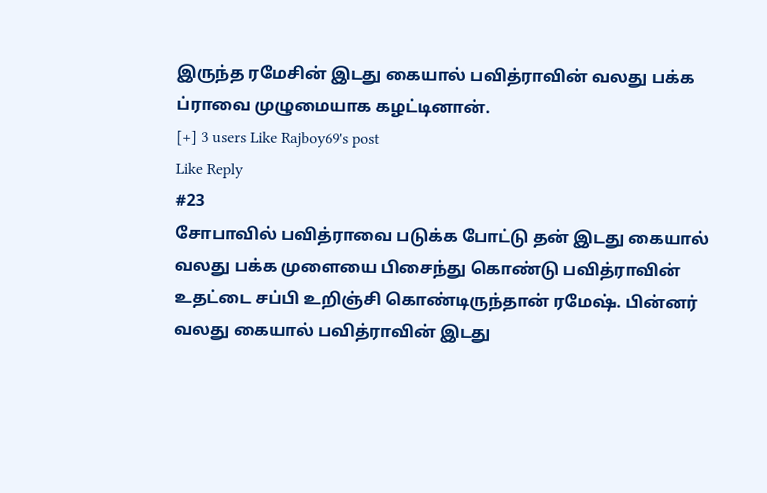இருந்த ரமேசின் இடது கையால் பவித்ராவின் வலது பக்க ப்ராவை முழுமையாக கழட்டினான்.
[+] 3 users Like Rajboy69's post
Like Reply
#23
சோபாவில் பவித்ராவை படுக்க போட்டு தன் இடது கையால் வலது பக்க முளையை பிசைந்து கொண்டு பவித்ராவின் உதட்டை சப்பி உறிஞ்சி கொண்டிருந்தான் ரமேஷ். பின்னர் வலது கையால் பவித்ராவின் இடது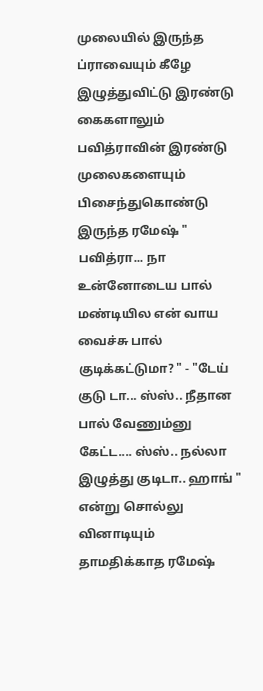முலையில் இருந்த ப்ராவையும் கீழே இழுத்துவிட்டு இரண்டு கைகளாலும் பவித்ராவின் இரண்டு முலைகளையும் பிசைந்துகொண்டு இருந்த ரமேஷ் " பவித்ரா... நா உன்னோடைய பால் மண்டியில என் வாய வைச்சு பால் குடிக்கட்டுமா? " - "டேய் குடு டா... ஸ்ஸ்.. நீதான பால் வேணும்னு கேட்ட.... ஸ்ஸ்.. நல்லா இழுத்து குடிடா.. ஹாங் " என்று சொல்லு வினாடியும் தாமதிக்காத ரமேஷ்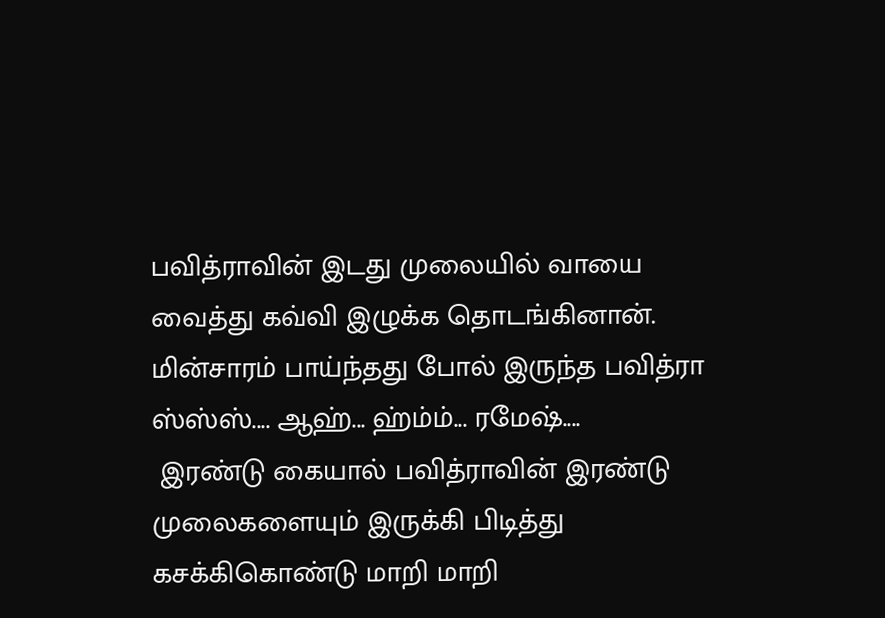பவித்ராவின் இடது முலையில் வாயை வைத்து கவ்வி இழுக்க தொடங்கினான். மின்சாரம் பாய்ந்தது போல் இருந்த பவித்ரா ஸ்ஸ்ஸ்.... ஆஹ்... ஹ்ம்ம்... ரமேஷ்....
 இரண்டு கையால் பவித்ராவின் இரண்டு முலைகளையும் இருக்கி பிடித்து கசக்கிகொண்டு மாறி மாறி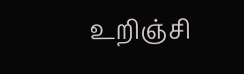உறிஞ்சி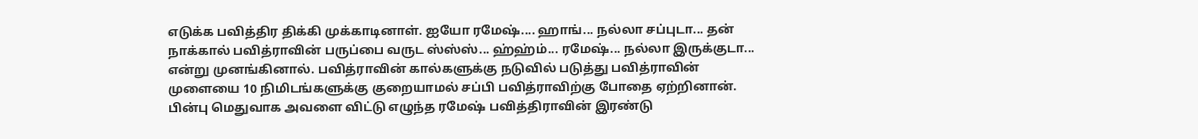எடுக்க பவித்திர திக்கி முக்காடினாள். ஐயோ ரமேஷ்.... ஹாங்... நல்லா சப்புடா... தன் நாக்கால் பவித்ராவின் பருப்பை வருட ஸ்ஸ்ஸ்... ஹ்ஹ்ம்... ரமேஷ்... நல்லா இருக்குடா... என்று முனங்கினால். பவித்ராவின் கால்களுக்கு நடுவில் படுத்து பவித்ராவின் முளையை 10 நிமிடங்களுக்கு குறையாமல் சப்பி பவித்ராவிற்கு போதை ஏற்றினான். பின்பு மெதுவாக அவளை விட்டு எழுந்த ரமேஷ் பவித்திராவின் இரண்டு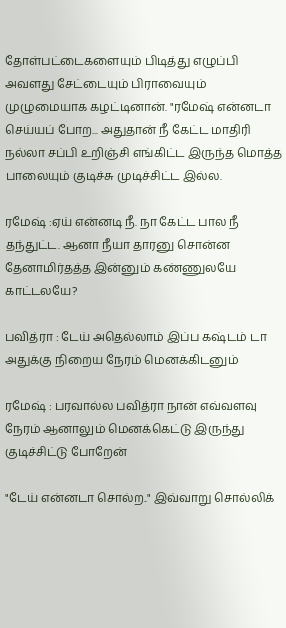தோள்பட்டைகளையும் பிடித்து எழுப்பி அவளது சேட்டையும் பிராவையும் முழுமையாக கழட்டினான். "ரமேஷ் என்னடா செய்யப் போற... அதுதான் நீ கேட்ட மாதிரி நல்லா சப்பி உறிஞ்சி எங்கிட்ட இருந்த மொத்த பாலையும் குடிச்சு முடிச்சிட்ட இல்ல.

ரமேஷ் :ஏய் என்னடி நீ. நா கேட்ட பால நீ தந்துட்ட. ஆனா நீயா தாரனு சொன்ன தேனாமிர்தத்த இன்னும் கண்ணுலயே காட்டலயே?

பவித்ரா : டேய் அதெல்லாம் இப்ப கஷ்டம் டா அதுக்கு நிறைய நேரம் மெனக்கிடனும்

ரமேஷ் : பரவால்ல பவித்ரா நான் எவ்வளவு நேரம் ஆனாலும் மெனக்கெட்டு இருந்து குடிச்சிட்டு போறேன்

"டேய் என்னடா சொல்ற.." இவ்வாறு சொல்லிக்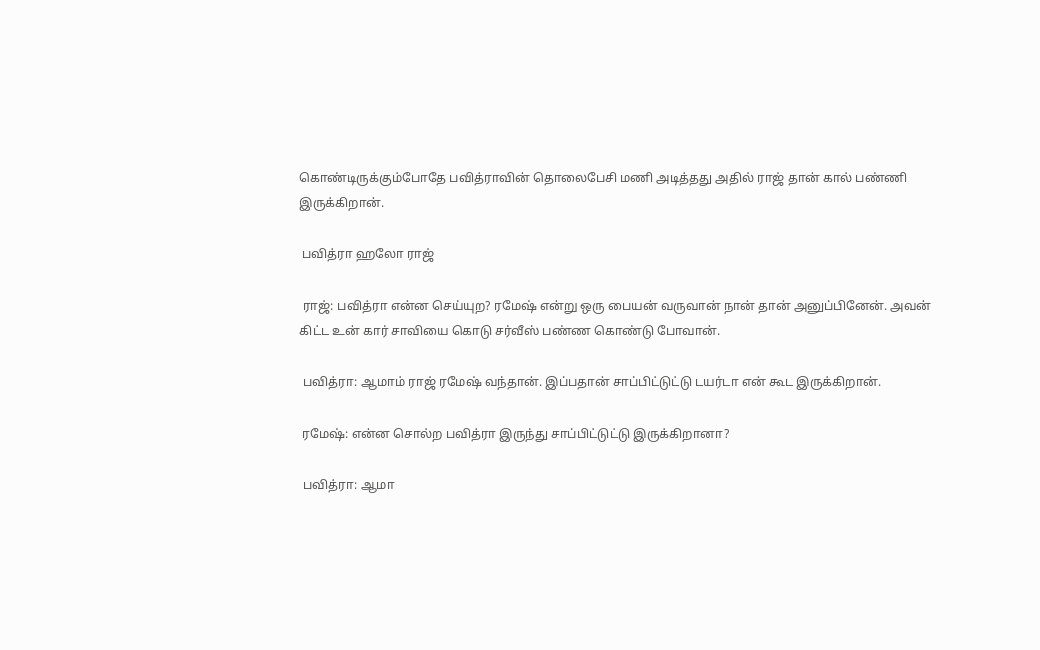கொண்டிருக்கும்போதே பவித்ராவின் தொலைபேசி மணி அடித்தது அதில் ராஜ் தான் கால் பண்ணி இருக்கிறான்.

 பவித்ரா ஹலோ ராஜ்

 ராஜ்: பவித்ரா என்ன செய்யுற? ரமேஷ் என்று ஒரு பையன் வருவான் நான் தான் அனுப்பினேன். அவன் கிட்ட உன் கார் சாவியை கொடு சர்வீஸ் பண்ண கொண்டு போவான்.

 பவித்ரா: ஆமாம் ராஜ் ரமேஷ் வந்தான். இப்பதான் சாப்பிட்டுட்டு டயர்டா என் கூட இருக்கிறான்.

 ரமேஷ்: என்ன சொல்ற பவித்ரா இருந்து சாப்பிட்டுட்டு இருக்கிறானா?

 பவித்ரா: ஆமா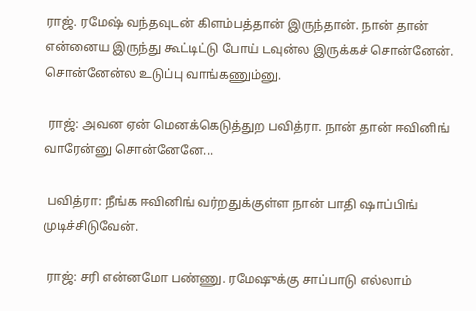ராஜ். ரமேஷ் வந்தவுடன் கிளம்பத்தான் இருந்தான். நான் தான் என்னைய இருந்து கூட்டிட்டு போய் டவுன்ல இருக்கச் சொன்னேன். சொன்னேன்ல உடுப்பு வாங்கணும்னு.

 ராஜ்: அவன ஏன் மெனக்கெடுத்துற பவித்ரா. நான் தான் ஈவினிங் வாரேன்னு சொன்னேனே...

 பவித்ரா: நீங்க ஈவினிங் வர்றதுக்குள்ள நான் பாதி ஷாப்பிங் முடிச்சிடுவேன்.

 ராஜ்: சரி என்னமோ பண்ணு. ரமேஷுக்கு சாப்பாடு எல்லாம்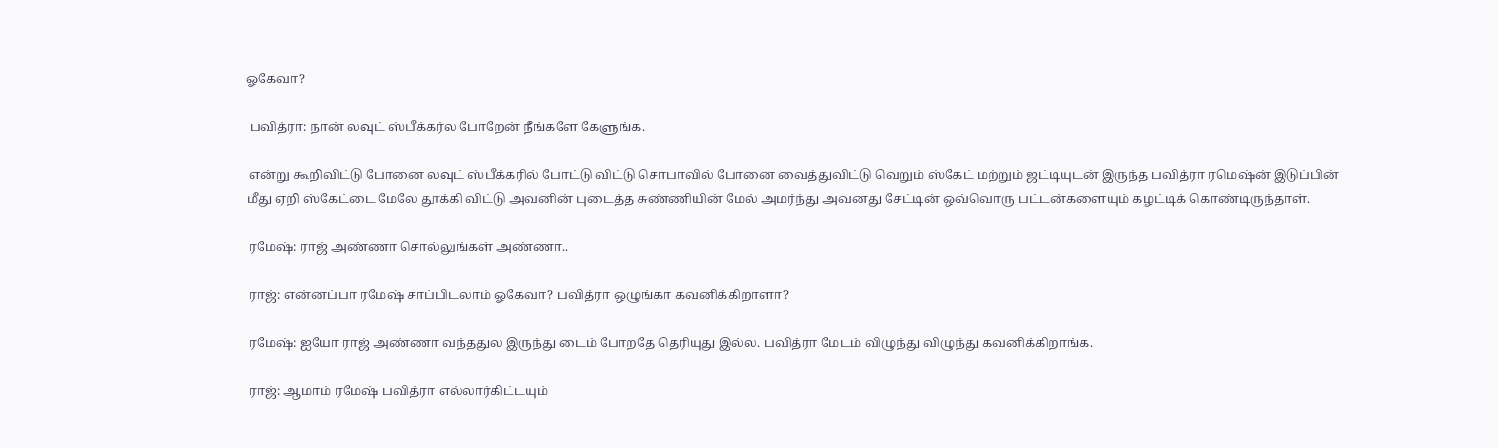ஓகேவா?

 பவித்ரா: நான் லவுட் ஸ்பீக்கர்ல போறேன் நீங்களே கேளுங்க.

 என்று கூறிவிட்டு போனை லவுட் ஸ்பீக்கரில் போட்டு விட்டு சொபாவில் போனை வைத்துவிட்டு வெறும் ஸ்கேட் மற்றும் ஜட்டியுடன் இருந்த பவித்ரா ரமெஷ்ன் இடுப்பின் மீது ஏறி ஸ்கேட்டை மேலே தூக்கி விட்டு அவனின் புடைத்த சுண்ணியின் மேல் அமர்ந்து அவனது சேட்டின் ஒவ்வொரு பட்டன்களையும் கழட்டிக் கொண்டிருந்தாள்.

 ரமேஷ்: ராஜ் அண்ணா சொல்லுங்கள் அண்ணா..

 ராஜ்: என்னப்பா ரமேஷ் சாப்பிடலாம் ஓகேவா? பவித்ரா ஒழுங்கா கவனிக்கிறாளா?

 ரமேஷ்: ஐயோ ராஜ் அண்ணா வந்ததுல இருந்து டைம் போறதே தெரியுது இல்ல. பவித்ரா மேடம் விழுந்து விழுந்து கவனிக்கிறாங்க.

 ராஜ்: ஆமாம் ரமேஷ் பவித்ரா எல்லார்கிட்டயும்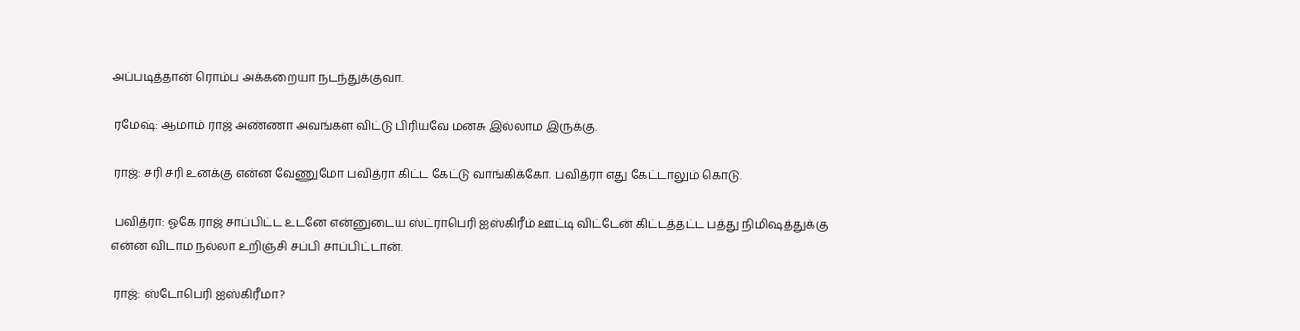அப்படித்தான் ரொம்ப அக்கறையா நடந்துக்குவா.

 ரமேஷ்: ஆமாம் ராஜ் அண்ணா அவங்கள விட்டு பிரியவே மனசு இல்லாம இருக்கு.

 ராஜ்: சரி சரி உனக்கு என்ன வேணுமோ பவித்ரா கிட்ட கேட்டு வாங்கிக்கோ. பவித்ரா எது கேட்டாலும் கொடு.

 பவித்ரா: ஓகே ராஜ் சாப்பிட்ட உடனே என்னுடைய ஸ்ட்ராபெரி ஐஸ்கிரீம் ஊட்டி விட்டேன் கிட்டத்தட்ட பத்து நிமிஷத்துக்கு என்ன விடாம நல்லா உறிஞ்சி சப்பி சாப்பிட்டான்.

 ராஜ்: ஸ்டோபெரி ஐஸ்கிரீமா?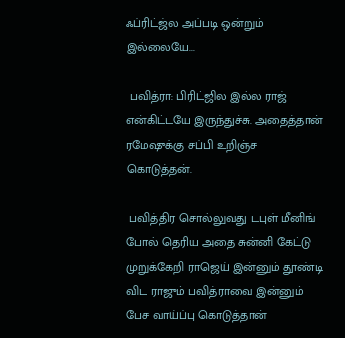ஃப்ரிட்ஜ்ல அப்படி ஒன்றும் இல்லையே...

 பவித்ரா: பிரிட்ஜில இல்ல ராஜ் என்கிட்டயே இருந்துச்சு. அதைத்தான் ரமேஷுக்கு சப்பி உறிஞ்ச கொடுத்தன்.

 பவித்திர சொல்லுவது டபுள் மீனிங் போல் தெரிய அதை சுன்னி கேட்டு முறுக்கேறி ராஜெய் இன்னும் தூண்டி விட ராஜும் பவித்ராவை இன்னும் பேச வாய்ப்பு கொடுத்தான்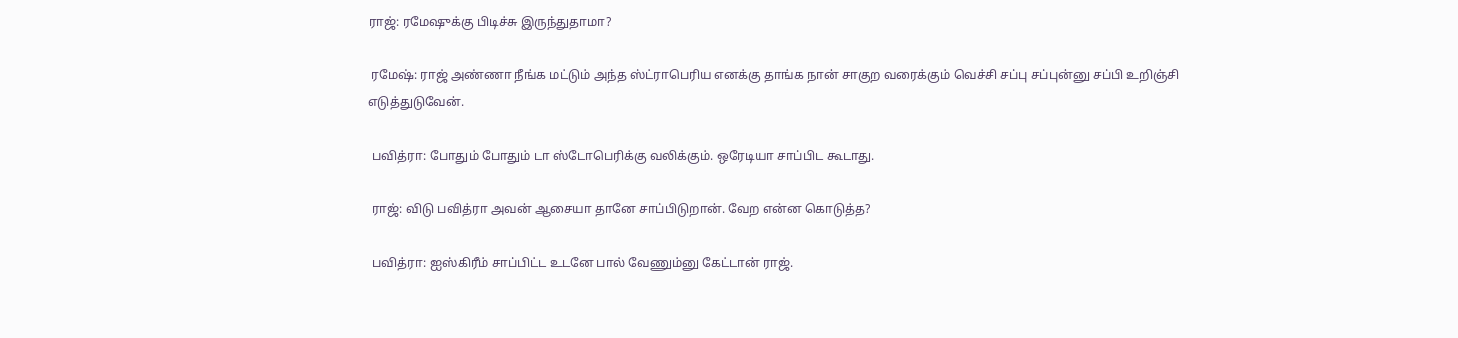ராஜ்: ரமேஷுக்கு பிடிச்சு இருந்துதாமா?

 ரமேஷ்: ராஜ் அண்ணா நீங்க மட்டும் அந்த ஸ்ட்ராபெரிய எனக்கு தாங்க நான் சாகுற வரைக்கும் வெச்சி சப்பு சப்புன்னு சப்பி உறிஞ்சி எடுத்துடுவேன்.

 பவித்ரா: போதும் போதும் டா ஸ்டோபெரிக்கு வலிக்கும். ஒரேடியா சாப்பிட கூடாது.

 ராஜ்: விடு பவித்ரா அவன் ஆசையா தானே சாப்பிடுறான். வேற என்ன கொடுத்த?

 பவித்ரா: ஐஸ்கிரீம் சாப்பிட்ட உடனே பால் வேணும்னு கேட்டான் ராஜ்.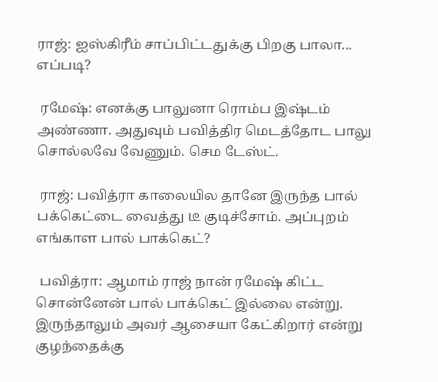ராஜ்: ஐஸ்கிரீம் சாப்பிட்டதுக்கு பிறகு பாலா... எப்படி?

 ரமேஷ்: எனக்கு பாலுனா ரொம்ப இஷ்டம் அண்ணா. அதுவும் பவித்திர மெடத்தோட பாலு சொல்லவே வேணும். செம டேஸ்ட்.

 ராஜ்: பவித்ரா காலையில தானே இருந்த பால் பக்கெட்டை வைத்து டீ குடிச்சோம். அப்புறம் எங்காள பால் பாக்கெட்?

 பவித்ரா: ஆமாம் ராஜ் நான் ரமேஷ் கிட்ட சொன்னேன் பால் பாக்கெட் இல்லை என்று. இருந்தாலும் அவர் ஆசையா கேட்கிறார் என்று குழந்தைக்கு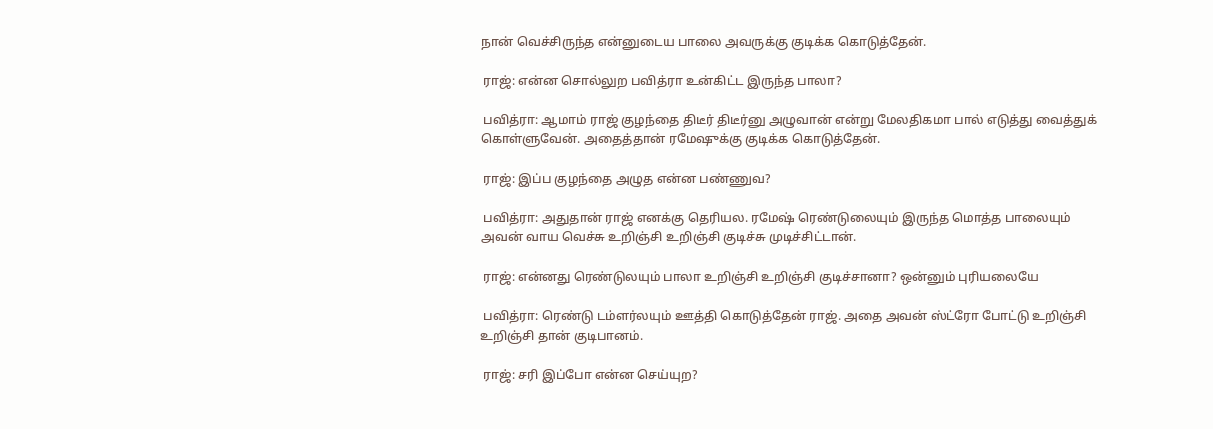நான் வெச்சிருந்த என்னுடைய பாலை அவருக்கு குடிக்க கொடுத்தேன்.

 ராஜ்: என்ன சொல்லுற பவித்ரா உன்கிட்ட இருந்த பாலா?

 பவித்ரா: ஆமாம் ராஜ் குழந்தை திடீர் திடீர்னு அழுவான் என்று மேலதிகமா பால் எடுத்து வைத்துக் கொள்ளுவேன். அதைத்தான் ரமேஷுக்கு குடிக்க கொடுத்தேன்.

 ராஜ்: இப்ப குழந்தை அழுத என்ன பண்ணுவ?

 பவித்ரா: அதுதான் ராஜ் எனக்கு தெரியல. ரமேஷ் ரெண்டுலையும் இருந்த மொத்த பாலையும் அவன் வாய வெச்சு உறிஞ்சி உறிஞ்சி குடிச்சு முடிச்சிட்டான்.

 ராஜ்: என்னது ரெண்டுலயும் பாலா உறிஞ்சி உறிஞ்சி குடிச்சானா? ஒன்னும் புரியலையே

 பவித்ரா: ரெண்டு டம்ளர்லயும் ஊத்தி கொடுத்தேன் ராஜ். அதை அவன் ஸ்ட்ரோ போட்டு உறிஞ்சி உறிஞ்சி தான் குடிபானம்.

 ராஜ்: சரி இப்போ என்ன செய்யுற?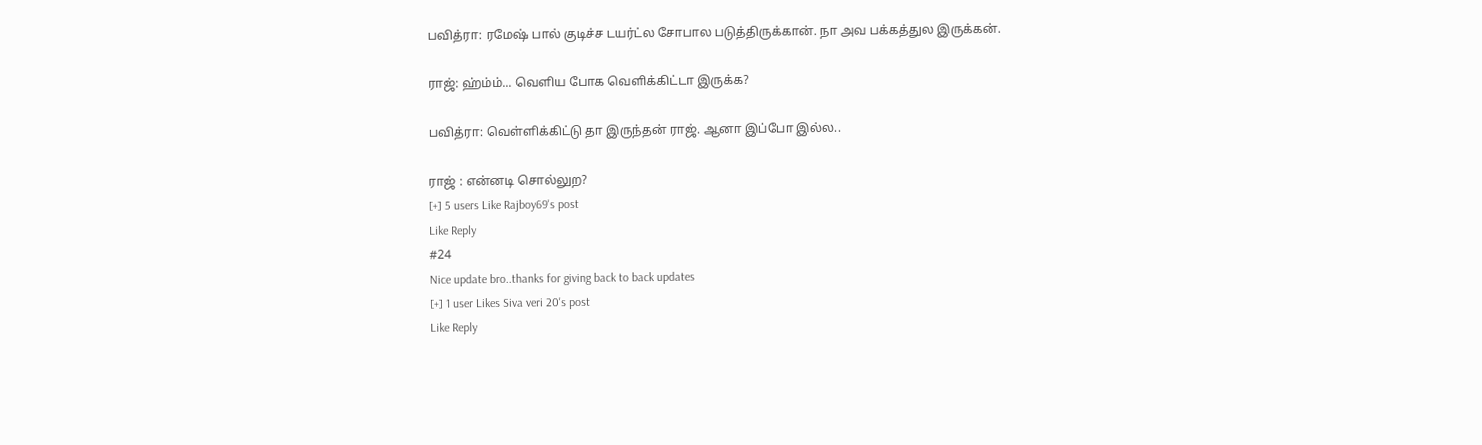பவித்ரா: ரமேஷ் பால் குடிச்ச டயர்ட்ல சோபால படுத்திருக்கான். நா அவ பக்கத்துல இருக்கன்.

ராஜ்: ஹ்ம்ம்... வெளிய போக வெளிக்கிட்டா இருக்க?

பவித்ரா: வெள்ளிக்கிட்டு தா இருந்தன் ராஜ். ஆனா இப்போ இல்ல..

ராஜ் : என்னடி சொல்லுற?
[+] 5 users Like Rajboy69's post
Like Reply
#24
Nice update bro..thanks for giving back to back updates
[+] 1 user Likes Siva veri 20's post
Like Reply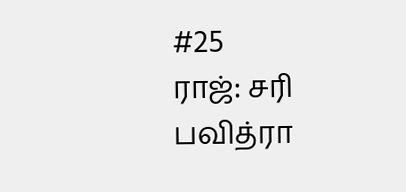#25
ராஜ்: சரி பவித்ரா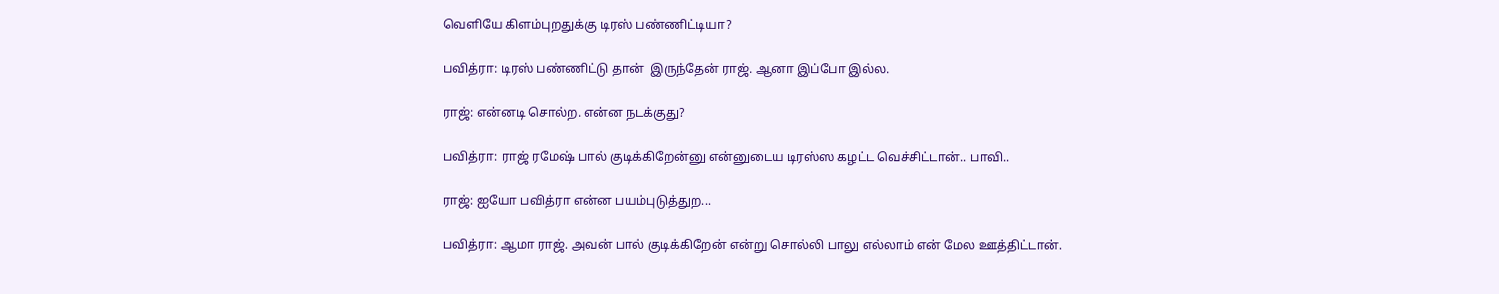வெளியே கிளம்புறதுக்கு டிரஸ் பண்ணிட்டியா?

பவித்ரா: டிரஸ் பண்ணிட்டு தான்  இருந்தேன் ராஜ். ஆனா இப்போ இல்ல.

ராஜ்: என்னடி சொல்ற. என்ன நடக்குது?

பவித்ரா: ராஜ் ரமேஷ் பால் குடிக்கிறேன்னு என்னுடைய டிரஸ்ஸ கழட்ட வெச்சிட்டான்.. பாவி..

ராஜ்: ஐயோ பவித்ரா என்ன பயம்புடுத்துற...

பவித்ரா: ஆமா ராஜ். அவன் பால் குடிக்கிறேன் என்று சொல்லி பாலு எல்லாம் என் மேல ஊத்திட்டான்.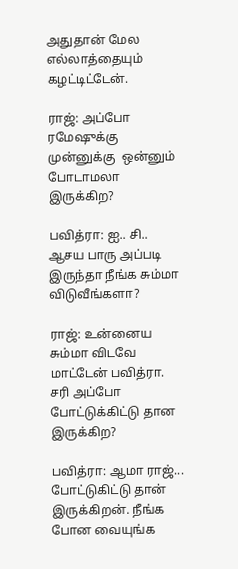அதுதான் மேல எல்லாத்தையும் கழட்டிட்டேன்.

ராஜ்: அப்போ ரமேஷுக்கு முன்னுக்கு  ஒன்னும் போடாமலா இருக்கிற?

பவித்ரா: ஐ.. சி.. ஆசய பாரு அப்படி இருந்தா நீங்க சும்மா விடுவீங்களா?

ராஜ்: உன்னைய சும்மா விடவே மாட்டேன் பவித்ரா. சரி அப்போ போட்டுக்கிட்டு தான இருக்கிற?

பவித்ரா: ஆமா ராஜ்... போட்டுகிட்டு தான் இருக்கிறன். நீங்க போன வையுங்க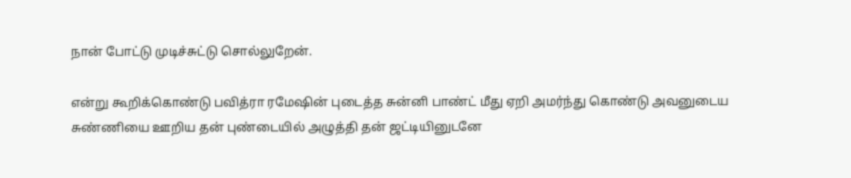நான் போட்டு முடிச்சுட்டு சொல்லுறேன்.

என்று கூறிக்கொண்டு பவித்ரா ரமேஷின் புடைத்த சுன்னி பாண்ட் மீது ஏறி அமர்ந்து கொண்டு அவனுடைய சுண்ணியை ஊறிய தன் புண்டையில் அழுத்தி தன் ஜட்டியினுடனே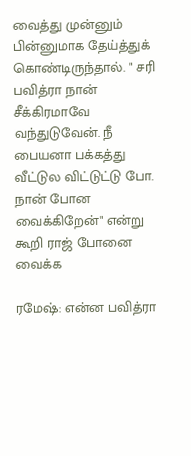வைத்து முன்னும் பின்னுமாக தேய்த்துக் கொண்டிருந்தால். " சரி பவித்ரா நான் சீக்கிரமாவே வந்துடுவேன். நீ பையனா பக்கத்து வீட்டுல விட்டுட்டு போ. நான் போன வைக்கிறேன்" என்று கூறி ராஜ் போனை வைக்க

ரமேஷ்: என்ன பவித்ரா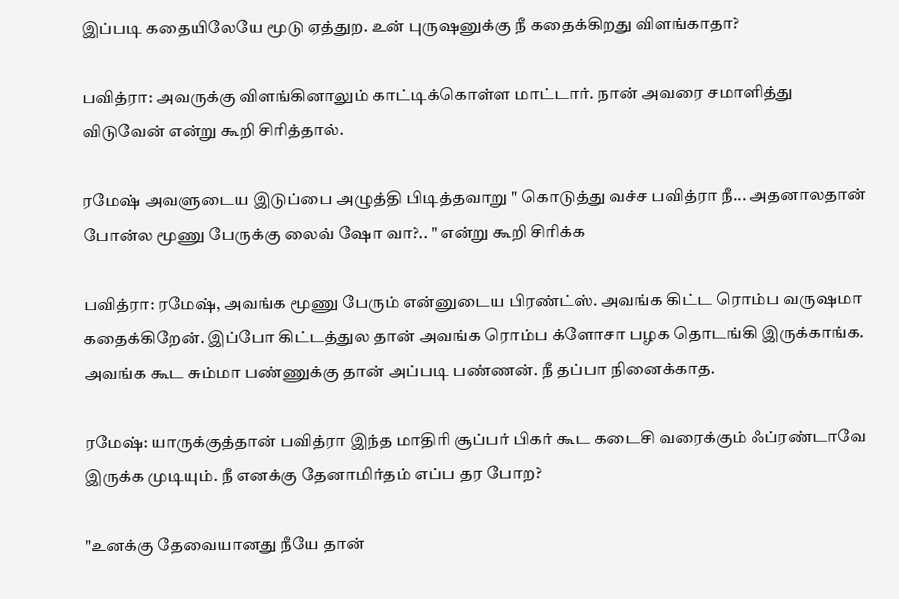இப்படி கதையிலேயே மூடு ஏத்துற. உன் புருஷனுக்கு நீ கதைக்கிறது விளங்காதா?

பவித்ரா: அவருக்கு விளங்கினாலும் காட்டிக்கொள்ள மாட்டார். நான் அவரை சமாளித்து விடுவேன் என்று கூறி சிரித்தால்.

ரமேஷ் அவளுடைய இடுப்பை அழுத்தி பிடித்தவாறு " கொடுத்து வச்ச பவித்ரா நீ... அதனாலதான் போன்ல மூணு பேருக்கு லைவ் ஷோ வா?.. " என்று கூறி சிரிக்க

பவித்ரா: ரமேஷ், அவங்க மூணு பேரும் என்னுடைய பிரண்ட்ஸ். அவங்க கிட்ட ரொம்ப வருஷமா கதைக்கிறேன். இப்போ கிட்டத்துல தான் அவங்க ரொம்ப க்ளோசா பழக தொடங்கி இருக்காங்க.
அவங்க கூட சும்மா பண்ணுக்கு தான் அப்படி பண்ணன். நீ தப்பா நினைக்காத.

ரமேஷ்: யாருக்குத்தான் பவித்ரா இந்த மாதிரி சூப்பர் பிகர் கூட கடைசி வரைக்கும் ஃப்ரண்டாவே இருக்க முடியும். நீ எனக்கு தேனாமிர்தம் எப்ப தர போற?

"உனக்கு தேவையானது நீயே தான்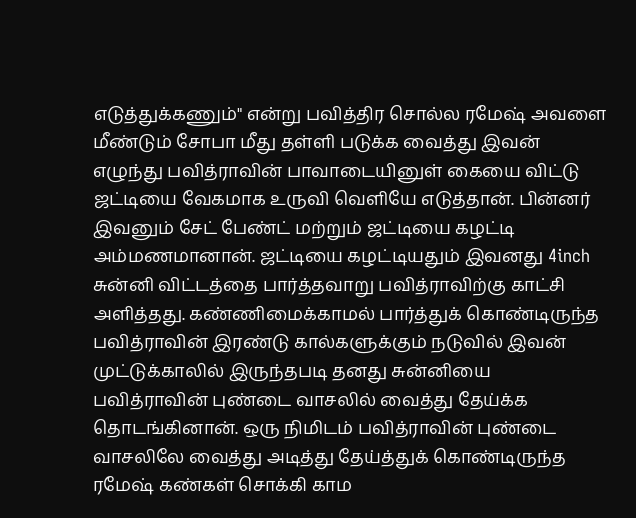எடுத்துக்கணும்" என்று பவித்திர சொல்ல ரமேஷ் அவளை மீண்டும் சோபா மீது தள்ளி படுக்க வைத்து இவன் எழுந்து பவித்ராவின் பாவாடையினுள் கையை விட்டு ஜட்டியை வேகமாக உருவி வெளியே எடுத்தான். பின்னர் இவனும் சேட் பேண்ட் மற்றும் ஜட்டியை கழட்டி அம்மணமானான். ஜட்டியை கழட்டியதும் இவனது 4inch சுன்னி விட்டத்தை பார்த்தவாறு பவித்ராவிற்கு காட்சி அளித்தது. கண்ணிமைக்காமல் பார்த்துக் கொண்டிருந்த பவித்ராவின் இரண்டு கால்களுக்கும் நடுவில் இவன் முட்டுக்காலில் இருந்தபடி தனது சுன்னியை பவித்ராவின் புண்டை வாசலில் வைத்து தேய்க்க தொடங்கினான். ஒரு நிமிடம் பவித்ராவின் புண்டை வாசலிலே வைத்து அடித்து தேய்த்துக் கொண்டிருந்த ரமேஷ் கண்கள் சொக்கி காம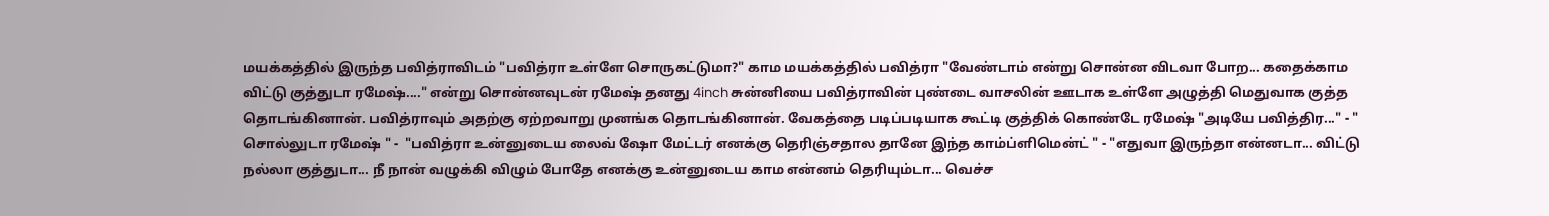மயக்கத்தில் இருந்த பவித்ராவிடம் "பவித்ரா உள்ளே சொருகட்டுமா?" காம மயக்கத்தில் பவித்ரா "வேண்டாம் என்று சொன்ன விடவா போற... கதைக்காம விட்டு குத்துடா ரமேஷ்...." என்று சொன்னவுடன் ரமேஷ் தனது 4inch சுன்னியை பவித்ராவின் புண்டை வாசலின் ஊடாக உள்ளே அழுத்தி மெதுவாக குத்த தொடங்கினான். பவித்ராவும் அதற்கு ஏற்றவாறு முனங்க தொடங்கினான். வேகத்தை படிப்படியாக கூட்டி குத்திக் கொண்டே ரமேஷ் "அடியே பவித்திர..." - " சொல்லுடா ரமேஷ் " -  "பவித்ரா உன்னுடைய லைவ் ஷோ மேட்டர் எனக்கு தெரிஞ்சதால தானே இந்த காம்ப்ளிமென்ட் " - "எதுவா இருந்தா என்னடா... விட்டு நல்லா குத்துடா... நீ நான் வழுக்கி விழும் போதே எனக்கு உன்னுடைய காம என்னம் தெரியும்டா... வெச்ச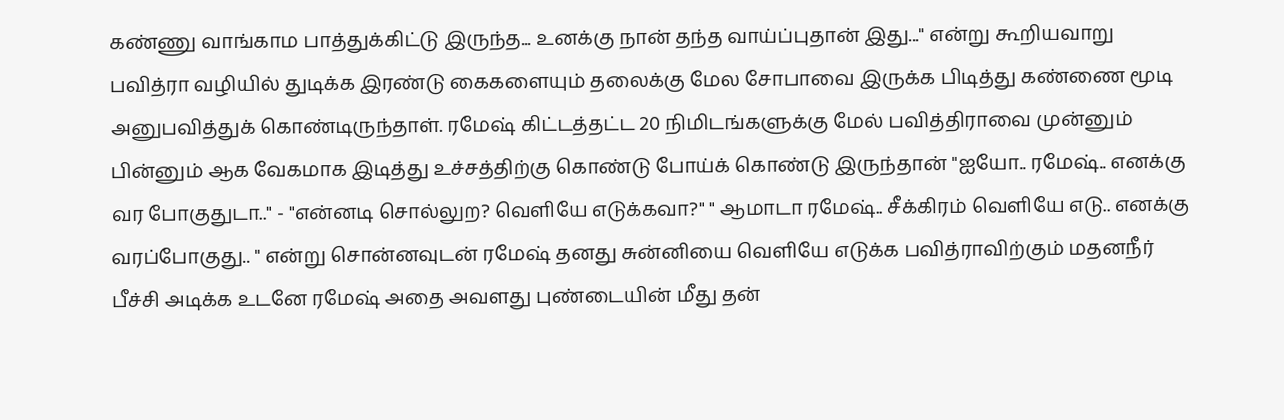கண்ணு வாங்காம பாத்துக்கிட்டு இருந்த... உனக்கு நான் தந்த வாய்ப்புதான் இது..." என்று கூறியவாறு பவித்ரா வழியில் துடிக்க இரண்டு கைகளையும் தலைக்கு மேல சோபாவை இருக்க பிடித்து கண்ணை மூடி அனுபவித்துக் கொண்டிருந்தாள். ரமேஷ் கிட்டத்தட்ட 20 நிமிடங்களுக்கு மேல் பவித்திராவை முன்னும் பின்னும் ஆக வேகமாக இடித்து உச்சத்திற்கு கொண்டு போய்க் கொண்டு இருந்தான் "ஐயோ.. ரமேஷ்.. எனக்கு வர போகுதுடா.." - "என்னடி சொல்லுற? வெளியே எடுக்கவா?" " ஆமாடா ரமேஷ்.. சீக்கிரம் வெளியே எடு.. எனக்கு வரப்போகுது.. " என்று சொன்னவுடன் ரமேஷ் தனது சுன்னியை வெளியே எடுக்க பவித்ராவிற்கும் மதனநீர் பீச்சி அடிக்க உடனே ரமேஷ் அதை அவளது புண்டையின் மீது தன்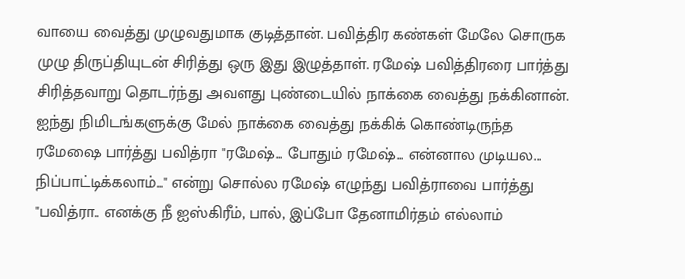வாயை வைத்து முழுவதுமாக குடித்தான். பவித்திர கண்கள் மேலே சொருக முழு திருப்தியுடன் சிரித்து ஒரு இது இழுத்தாள். ரமேஷ் பவித்திரரை பார்த்து சிரித்தவாறு தொடர்ந்து அவளது புண்டையில் நாக்கை வைத்து நக்கினான். ஐந்து நிமிடங்களுக்கு மேல் நாக்கை வைத்து நக்கிக் கொண்டிருந்த ரமேஷை பார்த்து பவித்ரா "ரமேஷ்... போதும் ரமேஷ்... என்னால முடியல... நிப்பாட்டிக்கலாம்..." என்று சொல்ல ரமேஷ் எழுந்து பவித்ராவை பார்த்து "பவித்ரா.. எனக்கு நீ ஐஸ்கிரீம், பால், இப்போ தேனாமிர்தம் எல்லாம்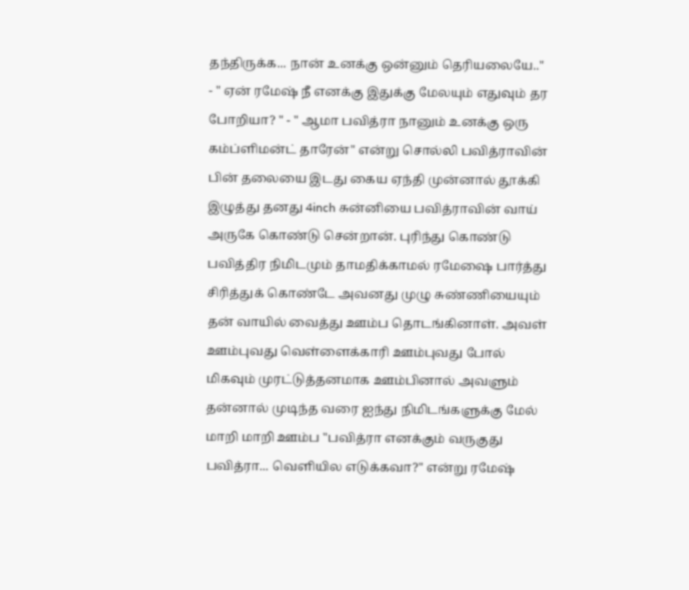தந்திருக்க... நான் உனக்கு ஒன்னும் தெரியலையே.." - " ஏன் ரமேஷ் நீ எனக்கு இதுக்கு மேலயும் எதுவும் தர போறியா? " - " ஆமா பவித்ரா நானும் உனக்கு ஒரு கம்ப்ளிமன்ட் தாரேன்" என்று சொல்லி பவித்ராவின் பின் தலையை இடது கைய ஏந்தி முன்னால் தூக்கி இழுத்து தனது 4inch சுன்னியை பவித்ராவின் வாய் அருகே கொண்டு சென்றான். புரிந்து கொண்டு பவித்திர நிமிடமும் தாமதிக்காமல் ரமேஷை பார்த்து சிரித்துக் கொண்டே அவனது முழு சுண்ணியையும் தன் வாயில் வைத்து ஊம்ப தொடங்கினாள். அவள் ஊம்புவது வெள்ளைக்காரி ஊம்புவது போல் மிகவும் முரட்டுத்தனமாக ஊம்பினால் அவளும் தன்னால் முடிந்த வரை ஐந்து நிமிடங்களுக்கு மேல் மாறி மாறி ஊம்ப "பவித்ரா எனக்கும் வருகுது பவித்ரா... வெளியில எடுக்கவா?" என்று ரமேஷ்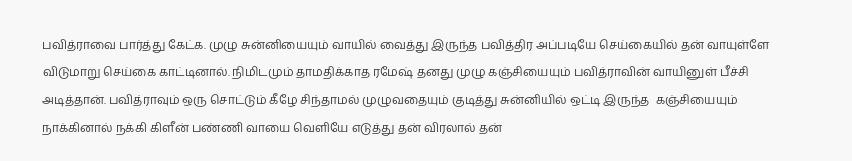பவித்ராவை பார்த்து கேட்க. முழு சுன்னியையும் வாயில் வைத்து இருந்த பவித்திர அப்படியே செய்கையில் தன் வாயுள்ளே விடுமாறு செய்கை காட்டினால். நிமிடமும் தாமதிக்காத ரமேஷ் தனது முழு கஞ்சியையும் பவித்ராவின் வாயினுள் பீச்சி அடித்தான். பவித்ராவும் ஒரு சொட்டும் கீழே சிந்தாமல் முழுவதையும் குடித்து சுன்னியில் ஒட்டி இருந்த  கஞ்சியையும் நாக்கினால் நக்கி கிளீன் பண்ணி வாயை வெளியே எடுத்து தன் விரலால் தன்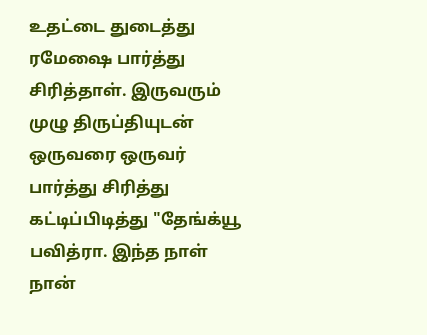உதட்டை துடைத்து ரமேஷை பார்த்து சிரித்தாள். இருவரும் முழு திருப்தியுடன் ஒருவரை ஒருவர் பார்த்து சிரித்து கட்டிப்பிடித்து "தேங்க்யூ பவித்ரா. இந்த நாள் நான்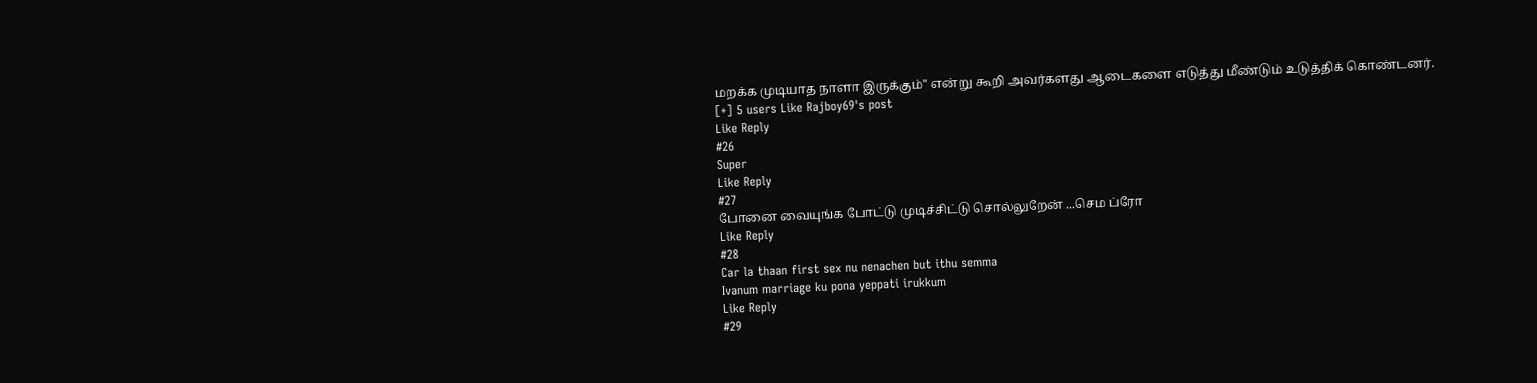மறக்க முடியாத நாளா இருக்கும்" என்று கூறி அவர்களது ஆடைகளை எடுத்து மீண்டும் உடுத்திக் கொண்டனர்.
[+] 5 users Like Rajboy69's post
Like Reply
#26
Super
Like Reply
#27
போனை வையுங்க போட்டு முடிச்சிட்டு சொல்லுறேன் ...செம ப்ரோ
Like Reply
#28
Car la thaan first sex nu nenachen but ithu semma
Ivanum marriage ku pona yeppati irukkum
Like Reply
#29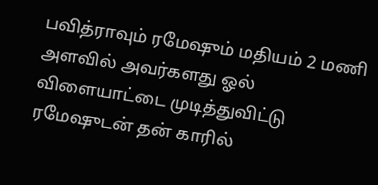பவித்ராவும் ரமேஷும் மதியம் 2 மணி அளவில் அவர்களது ஓல் விளையாட்டை முடித்துவிட்டு ரமேஷுடன் தன் காரில்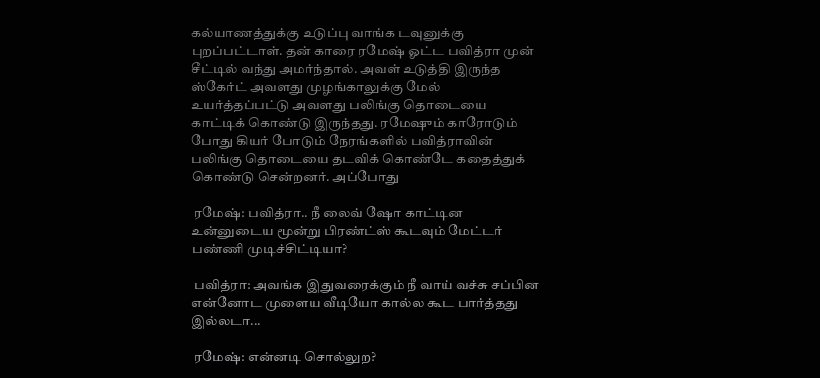கல்யாணத்துக்கு உடுப்பு வாங்க டவுனுக்கு புறப்பட்டாள். தன் காரை ரமேஷ் ஓட்ட பவித்ரா முன் சீட்டில் வந்து அமர்ந்தால். அவள் உடுத்தி இருந்த ஸ்கேர்ட் அவளது முழங்காலுக்கு மேல் உயர்த்தப்பட்டு அவளது பலிங்கு தொடையை காட்டிக் கொண்டு இருந்தது. ரமேஷும் காரோடும் போது கியர் போடும் நேரங்களில் பவித்ராவின் பலிங்கு தொடையை தடவிக் கொண்டே கதைத்துக் கொண்டு சென்றனர். அப்போது

 ரமேஷ்: பவித்ரா.. நீ லைவ் ஷோ காட்டின உன்னுடைய மூன்று பிரண்ட்ஸ் கூடவும் மேட்டர் பண்ணி முடிச்சிட்டியா?

 பவித்ரா: அவங்க இதுவரைக்கும் நீ வாய் வச்சு சப்பின என்னோட முளைய வீடியோ கால்ல கூட பார்த்தது இல்லடா...

 ரமேஷ்: என்னடி சொல்லுற?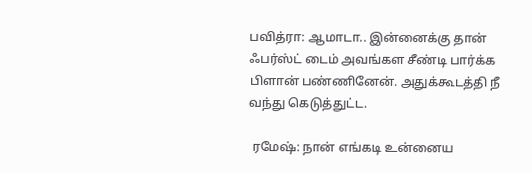பவித்ரா: ஆமாடா.. இன்னைக்கு தான் ஃபர்ஸ்ட் டைம் அவங்கள சீண்டி பார்க்க பிளான் பண்ணினேன். அதுக்கூடத்தி நீ வந்து கெடுத்துட்ட.

 ரமேஷ்: நான் எங்கடி உன்னைய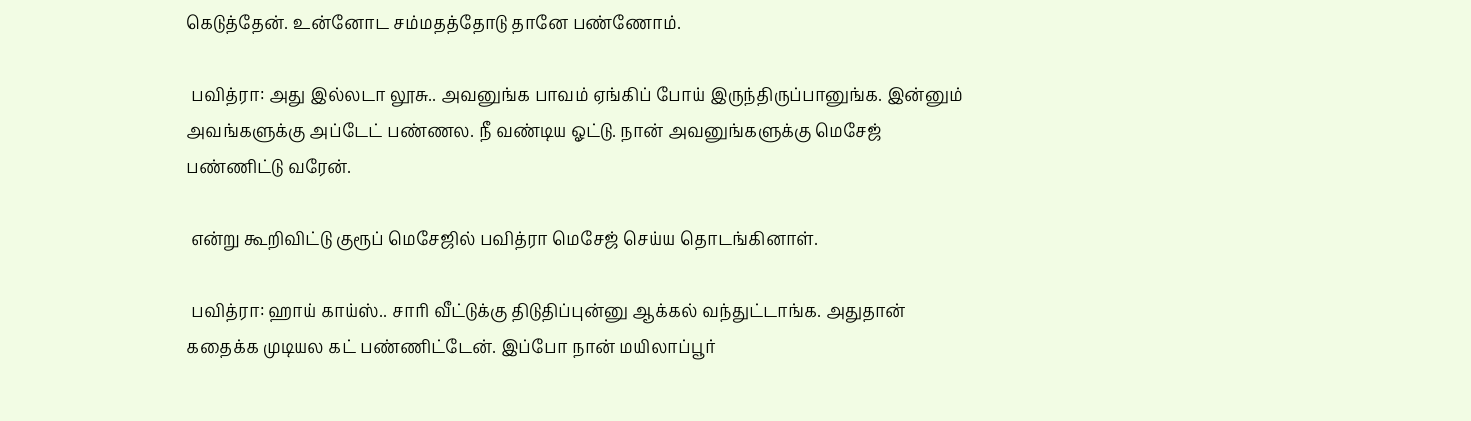கெடுத்தேன். உன்னோட சம்மதத்தோடு தானே பண்ணோம்.

 பவித்ரா: அது இல்லடா லூசு.. அவனுங்க பாவம் ஏங்கிப் போய் இருந்திருப்பானுங்க. இன்னும் அவங்களுக்கு அப்டேட் பண்ணல. நீ வண்டிய ஓட்டு. நான் அவனுங்களுக்கு மெசேஜ் பண்ணிட்டு வரேன்.

 என்று கூறிவிட்டு குரூப் மெசேஜில் பவித்ரா மெசேஜ் செய்ய தொடங்கினாள்.

 பவித்ரா: ஹாய் காய்ஸ்.. சாரி வீட்டுக்கு திடுதிப்புன்னு ஆக்கல் வந்துட்டாங்க. அதுதான் கதைக்க முடியல கட் பண்ணிட்டேன். இப்போ நான் மயிலாப்பூர்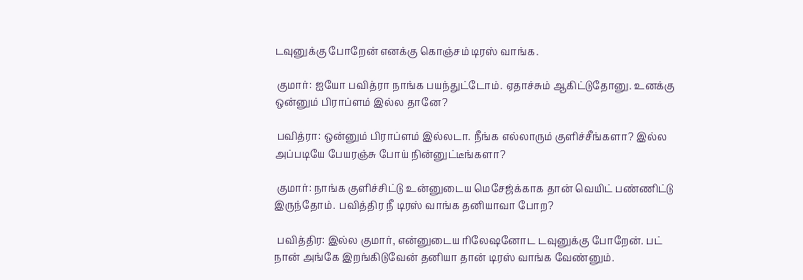டவுனுக்கு போறேன் எனக்கு கொஞ்சம் டிரஸ் வாங்க.

 குமார்: ஐயோ பவித்ரா நாங்க பயந்துட்டோம். ஏதாச்சும் ஆகிட்டுதோனு. உனக்கு ஒன்னும் பிராப்ளம் இல்ல தானே?

 பவித்ரா: ஒன்னும் பிராப்ளம் இல்லடா. நீங்க எல்லாரும் குளிச்சீங்களா? இல்ல அப்படியே பேயரஞ்சு போய் நின்னுட்டீங்களா?

 குமார்: நாங்க குளிச்சிட்டு உன்னுடைய மெசேஜ்க்காக தான் வெயிட் பண்ணிட்டு இருந்தோம். பவித்திர நீ டிரஸ் வாங்க தனியாவா போற?

 பவித்திர: இல்ல குமார், என்னுடைய ரிலேஷனோட டவுனுக்கு போறேன். பட் நான் அங்கே இறங்கிடுவேன் தனியா தான் டிரஸ் வாங்க வேண்னும்.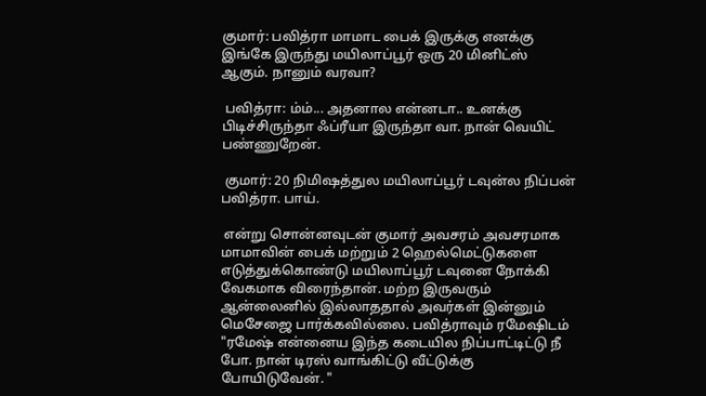குமார்: பவித்ரா மாமாட பைக் இருக்கு எனக்கு இங்கே இருந்து மயிலாப்பூர் ஒரு 20 மினிட்ஸ் ஆகும். நானும் வரவா?

 பவித்ரா: ம்ம்... அதனால என்னடா.. உனக்கு பிடிச்சிருந்தா ஃப்ரீயா இருந்தா வா. நான் வெயிட் பண்ணுறேன்.

 குமார்: 20 நிமிஷத்துல மயிலாப்பூர் டவுன்ல நிப்பன் பவித்ரா. பாய்.

 என்று சொன்னவுடன் குமார் அவசரம் அவசரமாக மாமாவின் பைக் மற்றும் 2 ஹெல்மெட்டுகளை எடுத்துக்கொண்டு மயிலாப்பூர் டவுனை நோக்கி வேகமாக விரைந்தான். மற்ற இருவரும் ஆன்லைனில் இல்லாததால் அவர்கள் இன்னும் மெசேஜை பார்க்கவில்லை. பவித்ராவும் ரமேஷிடம் "ரமேஷ் என்னைய இந்த கடையில நிப்பாட்டிட்டு நீ போ. நான் டிரஸ் வாங்கிட்டு வீட்டுக்கு போயிடுவேன். "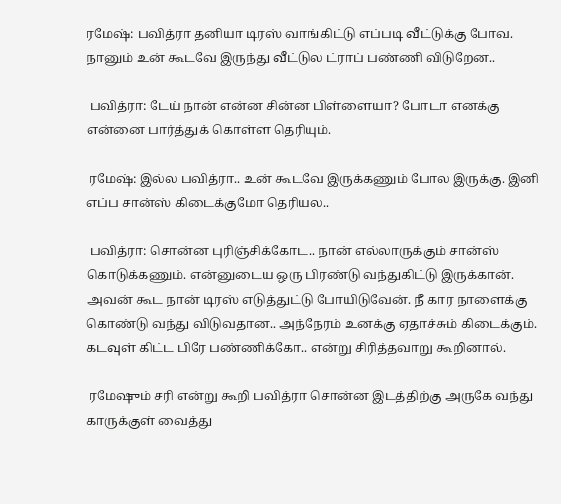ரமேஷ்: பவித்ரா தனியா டிரஸ் வாங்கிட்டு எப்படி வீட்டுக்கு போவ. நானும் உன் கூடவே இருந்து வீட்டுல ட்ராப் பண்ணி விடுறேன..

 பவித்ரா: டேய் நான் என்ன சின்ன பிள்ளையா? போடா எனக்கு என்னை பார்த்துக் கொள்ள தெரியும்.

 ரமேஷ்: இல்ல பவித்ரா.. உன் கூடவே இருக்கணும் போல இருக்கு. இனி எப்ப சான்ஸ் கிடைக்குமோ தெரியல..

 பவித்ரா: சொன்ன புரிஞ்சிக்கோட.. நான் எல்லாருக்கும் சான்ஸ் கொடுக்கணும். என்னுடைய ஒரு பிரண்டு வந்துகிட்டு இருக்கான். அவன் கூட நான் டிரஸ் எடுத்துட்டு போயிடுவேன். நீ கார நாளைக்கு கொண்டு வந்து விடுவதான.. அந்நேரம் உனக்கு ஏதாச்சும் கிடைக்கும். கடவுள் கிட்ட பிரே பண்ணிக்கோ.. என்று சிரித்தவாறு கூறினால்.

 ரமேஷும் சரி என்று கூறி பவித்ரா சொன்ன இடத்திற்கு அருகே வந்து காருக்குள் வைத்து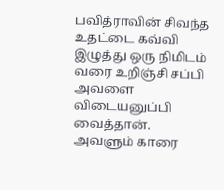பவித்ராவின் சிவந்த உதட்டை கவ்வி இழுத்து ஒரு நிமிடம் வரை உறிஞ்சி சப்பி அவளை விடையனுப்பி வைத்தான். அவளும் காரை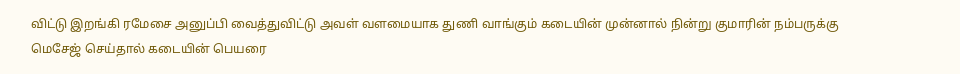விட்டு இறங்கி ரமேசை அனுப்பி வைத்துவிட்டு அவள் வளமையாக துணி வாங்கும் கடையின் முன்னால் நின்று குமாரின் நம்பருக்கு மெசேஜ் செய்தால் கடையின் பெயரை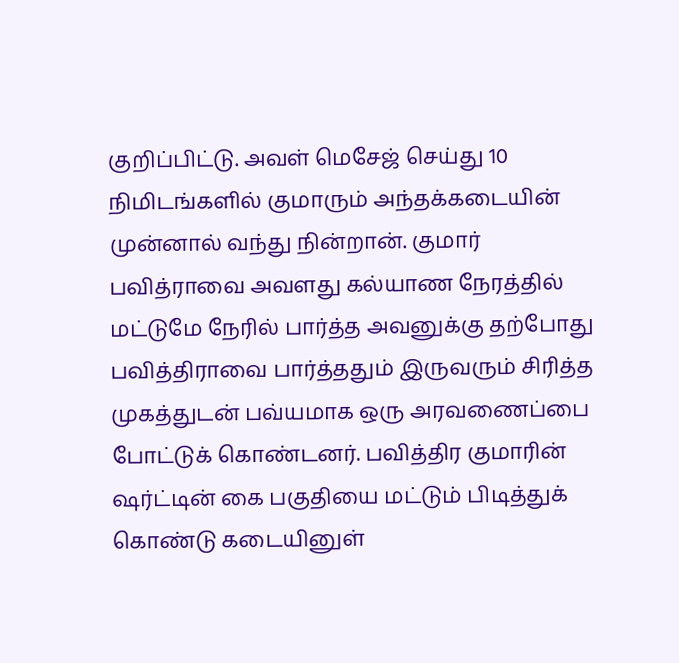குறிப்பிட்டு. அவள் மெசேஜ் செய்து 10 நிமிடங்களில் குமாரும் அந்தக்கடையின் முன்னால் வந்து நின்றான். குமார் பவித்ராவை அவளது கல்யாண நேரத்தில் மட்டுமே நேரில் பார்த்த அவனுக்கு தற்போது பவித்திராவை பார்த்ததும் இருவரும் சிரித்த முகத்துடன் பவ்யமாக ஒரு அரவணைப்பை போட்டுக் கொண்டனர். பவித்திர குமாரின் ஷர்ட்டின் கை பகுதியை மட்டும் பிடித்துக் கொண்டு கடையினுள்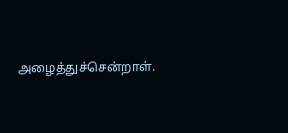அழைத்துச்சென்றாள்.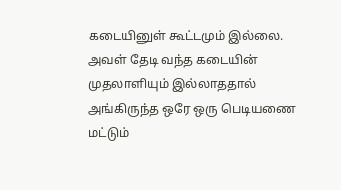கடையினுள் கூட்டமும் இல்லை. அவள் தேடி வந்த கடையின் முதலாளியும் இல்லாததால் அங்கிருந்த ஒரே ஒரு பெடியணை மட்டும்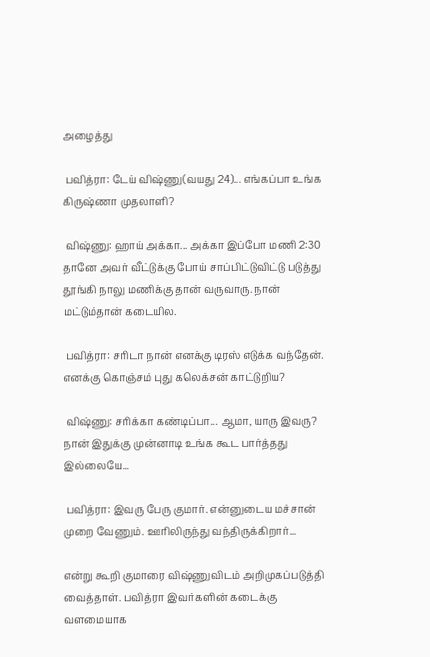அழைத்து

 பவித்ரா: டேய் விஷ்ணு(வயது 24)... எங்கப்பா உங்க கிருஷ்ணா முதலாளி?

 விஷ்ணு: ஹாய் அக்கா... அக்கா இப்போ மணி 2:30 தானே அவர் வீட்டுக்கு போய் சாப்பிட்டுவிட்டு படுத்து தூங்கி நாலு மணிக்கு தான் வருவாரு. நான் மட்டும்தான் கடையில.

 பவித்ரா: சரிடா நான் எனக்கு டிரஸ் எடுக்க வந்தேன். எனக்கு கொஞ்சம் புது கலெக்சன் காட்டுறிய?

 விஷ்ணு: சரிக்கா கண்டிப்பா... ஆமா, யாரு இவரு? நான் இதுக்கு முன்னாடி உங்க கூட பார்த்தது இல்லையே...

 பவித்ரா: இவரு பேரு குமார். என்னுடைய மச்சான் முறை வேணும். ஊரிலிருந்து வந்திருக்கிறார்...

என்று கூறி குமாரை விஷ்ணுவிடம் அறிமுகப்படுத்தி வைத்தாள். பவித்ரா இவர்களின் கடைக்கு வளமையாக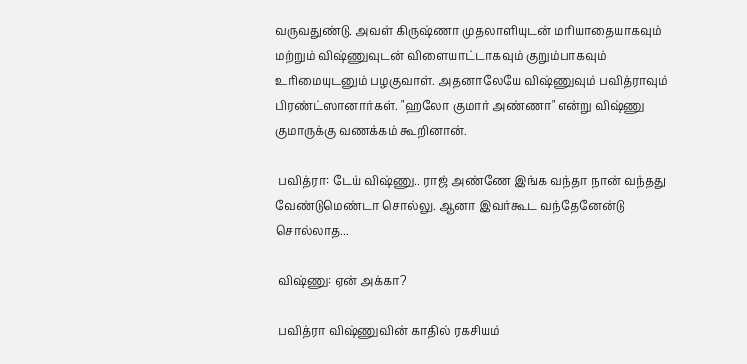வருவதுண்டு. அவள் கிருஷ்ணா முதலாளியுடன் மரியாதையாகவும் மற்றும் விஷ்ணுவுடன் விளையாட்டாகவும் குறும்பாகவும் உரிமையுடனும் பழகுவாள். அதனாலேயே விஷ்ணுவும் பவித்ராவும் பிரண்ட்ஸானார்கள். "ஹலோ குமார் அண்ணா" என்று விஷ்ணு குமாருக்கு வணக்கம் கூறினான்.

 பவித்ரா: டேய் விஷ்ணு.. ராஜ் அண்ணே இங்க வந்தா நான் வந்தது வேண்டுமெண்டா சொல்லு. ஆனா இவர்கூட வந்தேனேன்டு சொல்லாத...

 விஷ்ணு: ஏன் அக்கா?

 பவித்ரா விஷ்ணுவின் காதில் ரகசியம்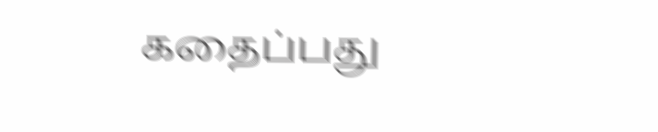கதைப்பது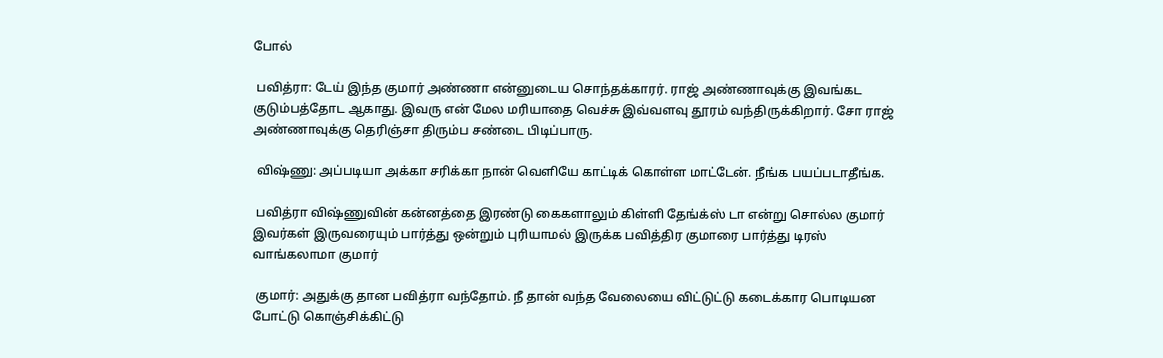போல்

 பவித்ரா: டேய் இந்த குமார் அண்ணா என்னுடைய சொந்தக்காரர். ராஜ் அண்ணாவுக்கு இவங்கட குடும்பத்தோட ஆகாது. இவரு என் மேல மரியாதை வெச்சு இவ்வளவு தூரம் வந்திருக்கிறார். சோ ராஜ் அண்ணாவுக்கு தெரிஞ்சா திரும்ப சண்டை பிடிப்பாரு.

 விஷ்ணு: அப்படியா அக்கா சரிக்கா நான் வெளியே காட்டிக் கொள்ள மாட்டேன். நீங்க பயப்படாதீங்க.

 பவித்ரா விஷ்ணுவின் கன்னத்தை இரண்டு கைகளாலும் கிள்ளி தேங்க்ஸ் டா என்று சொல்ல குமார் இவர்கள் இருவரையும் பார்த்து ஒன்றும் புரியாமல் இருக்க பவித்திர குமாரை பார்த்து டிரஸ் வாங்கலாமா குமார்

 குமார்: அதுக்கு தான பவித்ரா வந்தோம். நீ தான் வந்த வேலையை விட்டுட்டு கடைக்கார பொடியன போட்டு கொஞ்சிக்கிட்டு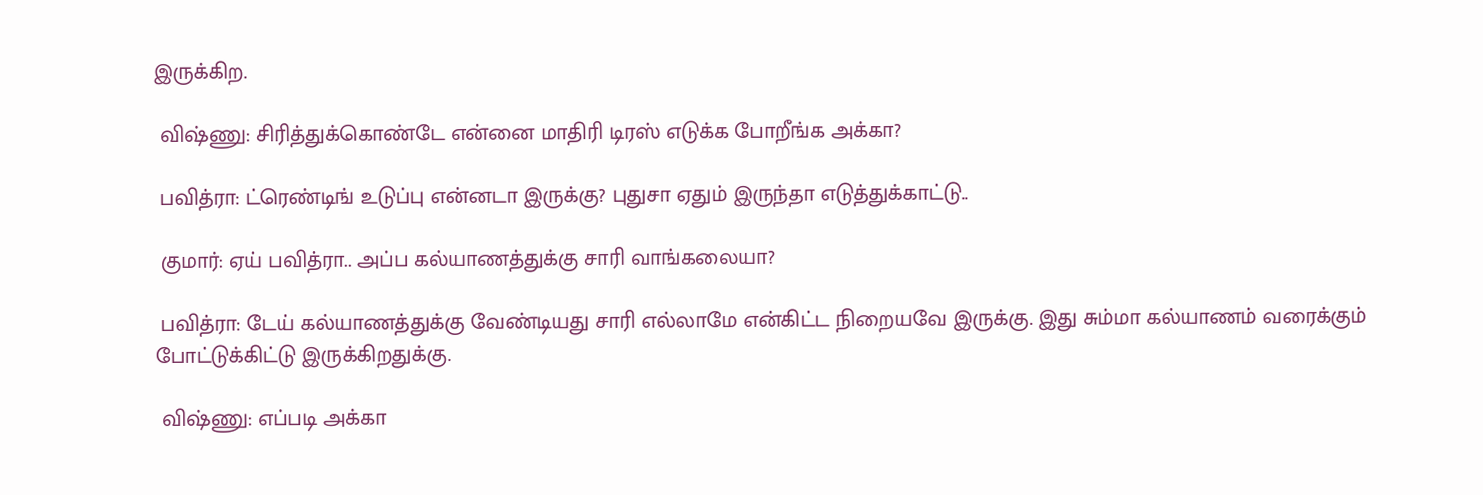இருக்கிற.

 விஷ்ணு: சிரித்துக்கொண்டே என்னை மாதிரி டிரஸ் எடுக்க போறீங்க அக்கா?

 பவித்ரா: ட்ரெண்டிங் உடுப்பு என்னடா இருக்கு? புதுசா ஏதும் இருந்தா எடுத்துக்காட்டு..

 குமார்: ஏய் பவித்ரா.. அப்ப கல்யாணத்துக்கு சாரி வாங்கலையா?

 பவித்ரா: டேய் கல்யாணத்துக்கு வேண்டியது சாரி எல்லாமே என்கிட்ட நிறையவே இருக்கு. இது சும்மா கல்யாணம் வரைக்கும் போட்டுக்கிட்டு இருக்கிறதுக்கு.

 விஷ்ணு: எப்படி அக்கா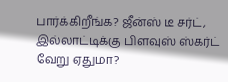பார்க்கிறீங்க? ஜீன்ஸ் டீ சர்ட், இல்லாட்டிக்கு பிளவுஸ் ஸ்கர்ட் வேறு ஏதுமா?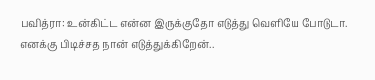பவித்ரா: உன்கிட்ட என்ன இருக்குதோ எடுத்து வெளியே போடுடா. எனக்கு பிடிச்சத நான் எடுத்துக்கிறேன்..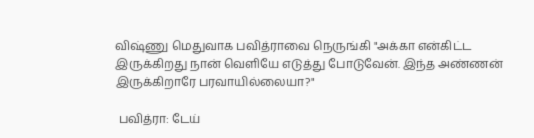விஷ்ணு மெதுவாக பவித்ராவை நெருங்கி "அக்கா என்கிட்ட இருக்கிறது நான் வெளியே எடுத்து போடுவேன். இந்த அண்ணன் இருக்கிறாரே பரவாயில்லையா?"

 பவித்ரா: டேய்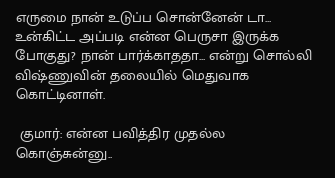எருமை நான் உடுப்ப சொன்னேன் டா... உன்கிட்ட அப்படி என்ன பெருசா இருக்க போகுது? நான் பார்க்காததா... என்று சொல்லி விஷ்ணுவின் தலையில் மெதுவாக கொட்டினாள்.

 குமார்: என்ன பவித்திர முதல்ல கொஞ்சுன்னு..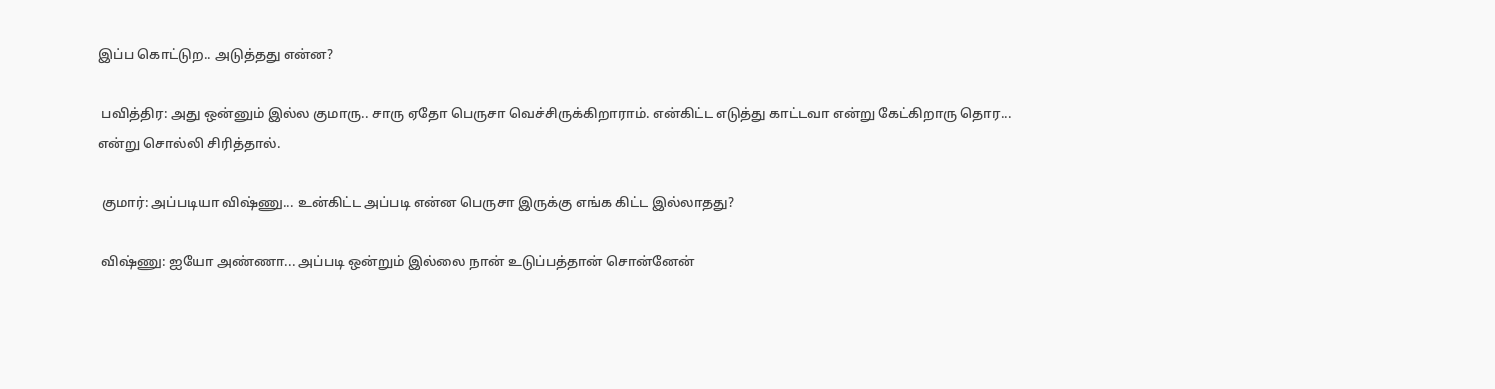இப்ப கொட்டுற.. அடுத்தது என்ன?

 பவித்திர: அது ஒன்னும் இல்ல குமாரு.. சாரு ஏதோ பெருசா வெச்சிருக்கிறாராம். என்கிட்ட எடுத்து காட்டவா என்று கேட்கிறாரு தொர... என்று சொல்லி சிரித்தால்.

 குமார்: அப்படியா விஷ்ணு... உன்கிட்ட அப்படி என்ன பெருசா இருக்கு எங்க கிட்ட இல்லாதது?

 விஷ்ணு: ஐயோ அண்ணா... அப்படி ஒன்றும் இல்லை நான் உடுப்பத்தான் சொன்னேன்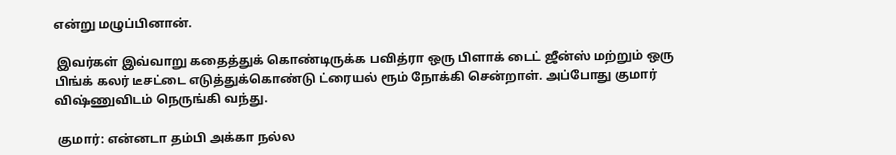என்று மழுப்பினான்.

 இவர்கள் இவ்வாறு கதைத்துக் கொண்டிருக்க பவித்ரா ஒரு பிளாக் டைட் ஜீன்ஸ் மற்றும் ஒரு பிங்க் கலர் டீசட்டை எடுத்துக்கொண்டு ட்ரையல் ரூம் நோக்கி சென்றாள். அப்போது குமார் விஷ்ணுவிடம் நெருங்கி வந்து.

 குமார்: என்னடா தம்பி அக்கா நல்ல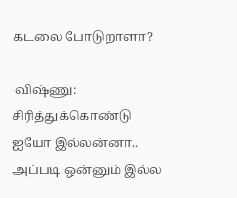கடலை போடுறாளா?

 விஷ்ணு: சிரித்துக்கொண்டு ஐயோ இல்லன்னா.. அப்படி ஒன்னும் இல்ல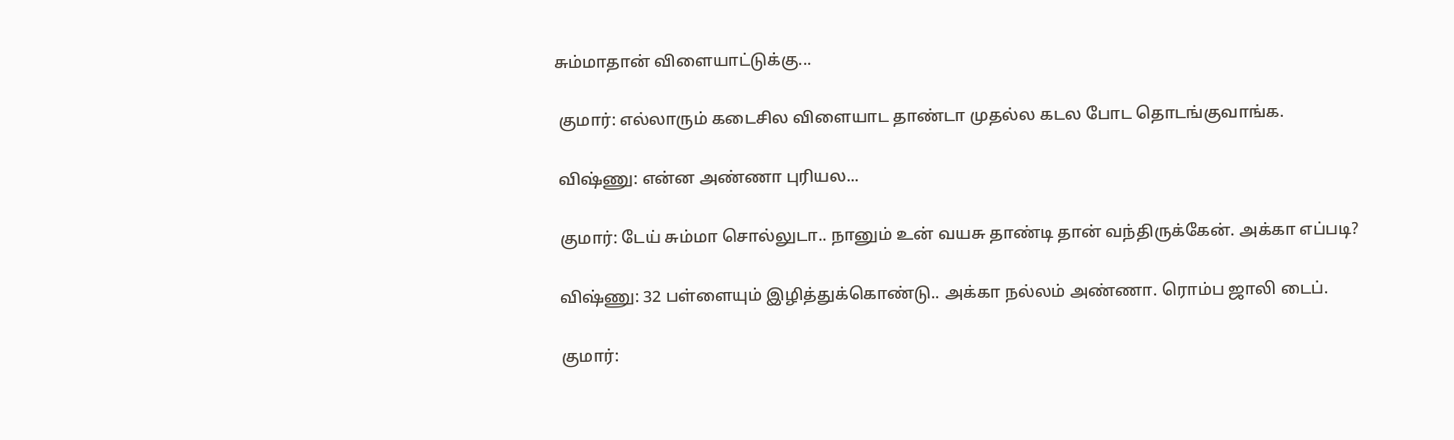சும்மாதான் விளையாட்டுக்கு...

 குமார்: எல்லாரும் கடைசில விளையாட தாண்டா முதல்ல கடல போட தொடங்குவாங்க.

 விஷ்ணு: என்ன அண்ணா புரியல...

 குமார்: டேய் சும்மா சொல்லுடா.. நானும் உன் வயசு தாண்டி தான் வந்திருக்கேன். அக்கா எப்படி?

 விஷ்ணு: 32 பள்ளையும் இழித்துக்கொண்டு.. அக்கா நல்லம் அண்ணா. ரொம்ப ஜாலி டைப்.

 குமார்: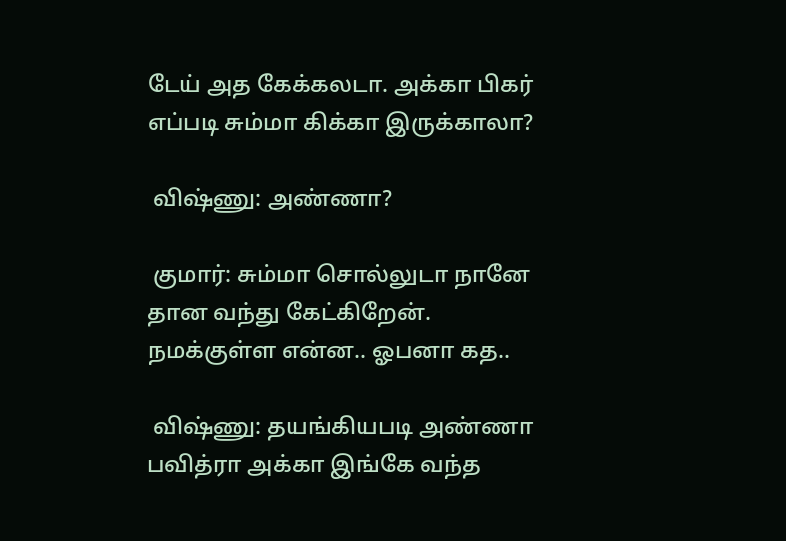டேய் அத கேக்கலடா. அக்கா பிகர் எப்படி சும்மா கிக்கா இருக்காலா?

 விஷ்ணு: அண்ணா?

 குமார்: சும்மா சொல்லுடா நானே தான வந்து கேட்கிறேன். நமக்குள்ள என்ன.. ஓபனா கத..

 விஷ்ணு: தயங்கியபடி அண்ணா பவித்ரா அக்கா இங்கே வந்த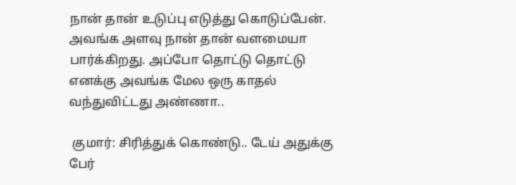நான் தான் உடுப்பு எடுத்து கொடுப்பேன். அவங்க அளவு நான் தான் வளமையா பார்க்கிறது. அப்போ தொட்டு தொட்டு எனக்கு அவங்க மேல ஒரு காதல் வந்துவிட்டது அண்ணா..

 குமார்: சிரித்துக் கொண்டு.. டேய் அதுக்கு பேர்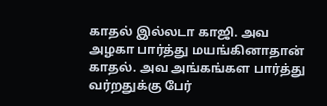காதல் இல்லடா காஜி. அவ அழகா பார்த்து மயங்கினாதான் காதல். அவ அங்கங்கள பார்த்து வர்றதுக்கு பேர்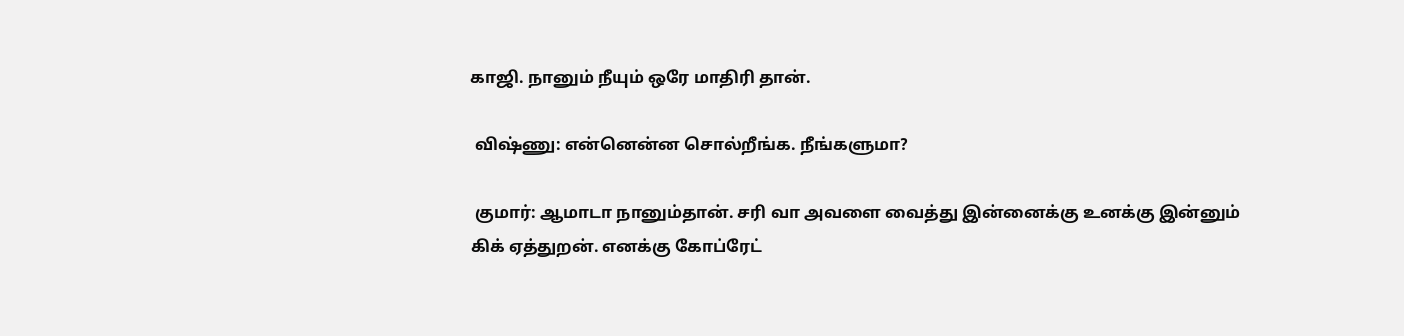காஜி. நானும் நீயும் ஒரே மாதிரி தான்.

 விஷ்ணு: என்னென்ன சொல்றீங்க. நீங்களுமா?

 குமார்: ஆமாடா நானும்தான். சரி வா அவளை வைத்து இன்னைக்கு உனக்கு இன்னும் கிக் ஏத்துறன். எனக்கு கோப்ரேட்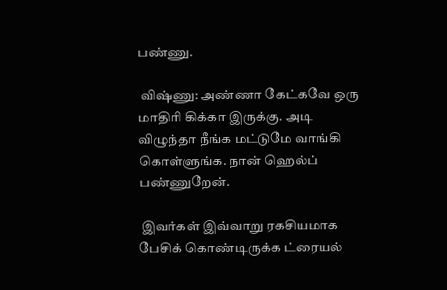பண்ணு.

 விஷ்ணு: அண்ணா கேட்கவே ஒரு மாதிரி கிக்கா இருக்கு. அடி விழுந்தா நீங்க மட்டுமே வாங்கி கொள்ளுங்க. நான் ஹெல்ப் பண்ணுறேன்.

 இவர்கள் இவ்வாறு ரகசியமாக பேசிக் கொண்டிருக்க ட்ரையல்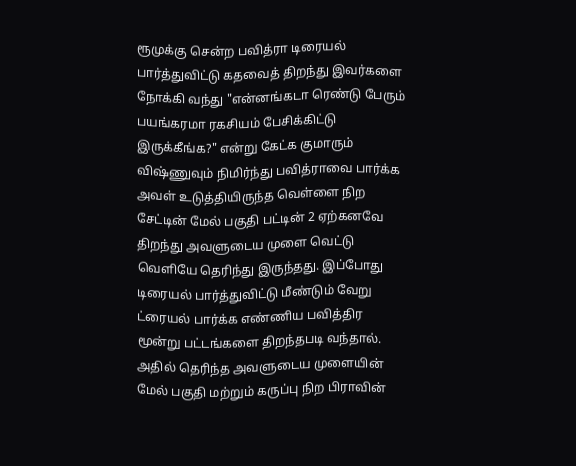ரூமுக்கு சென்ற பவித்ரா டிரையல் பார்த்துவிட்டு கதவைத் திறந்து இவர்களை நோக்கி வந்து "என்னங்கடா ரெண்டு பேரும் பயங்கரமா ரகசியம் பேசிக்கிட்டு இருக்கீங்க?" என்று கேட்க குமாரும் விஷ்ணுவும் நிமிர்ந்து பவித்ராவை பார்க்க அவள் உடுத்தியிருந்த வெள்ளை நிற சேட்டின் மேல் பகுதி பட்டின் 2 ஏற்கனவே திறந்து அவளுடைய முளை வெட்டு வெளியே தெரிந்து இருந்தது. இப்போது டிரையல் பார்த்துவிட்டு மீண்டும் வேறு ட்ரையல் பார்க்க எண்ணிய பவித்திர மூன்று பட்டங்களை திறந்தபடி வந்தால். அதில் தெரிந்த அவளுடைய முளையின் மேல் பகுதி மற்றும் கருப்பு நிற பிராவின்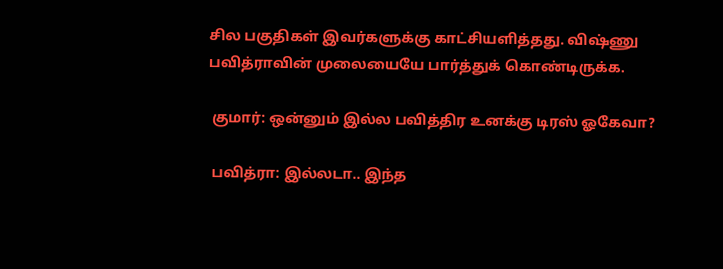சில பகுதிகள் இவர்களுக்கு காட்சியளித்தது. விஷ்ணு பவித்ராவின் முலையையே பார்த்துக் கொண்டிருக்க.

 குமார்: ஒன்னும் இல்ல பவித்திர உனக்கு டிரஸ் ஓகேவா?

 பவித்ரா: இல்லடா.. இந்த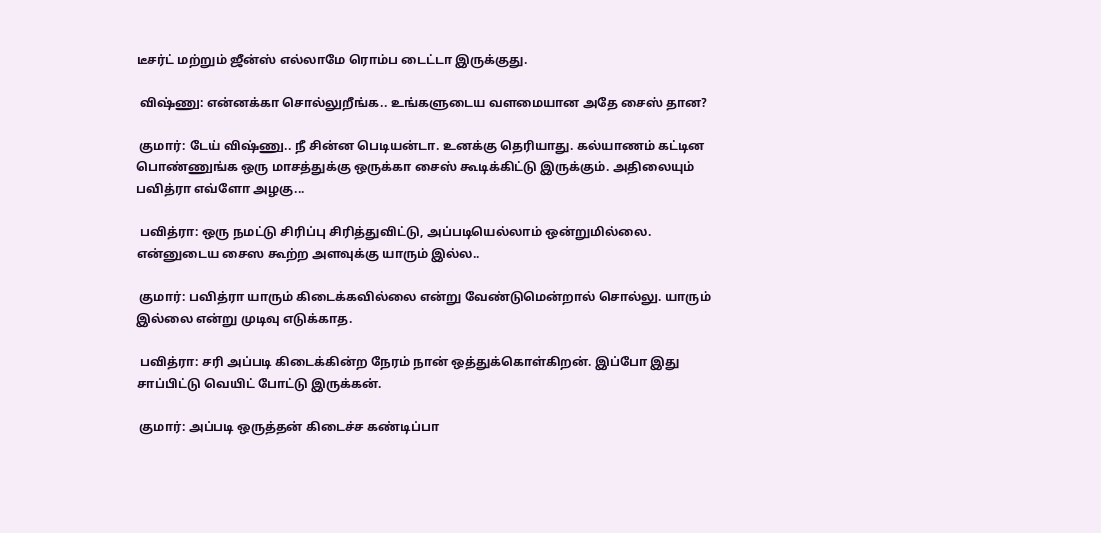டீசர்ட் மற்றும் ஜீன்ஸ் எல்லாமே ரொம்ப டைட்டா இருக்குது.

 விஷ்ணு: என்னக்கா சொல்லுறீங்க.. உங்களுடைய வளமையான அதே சைஸ் தான?

 குமார்: டேய் விஷ்ணு.. நீ சின்ன பெடியன்டா. உனக்கு தெரியாது. கல்யாணம் கட்டின பொண்ணுங்க ஒரு மாசத்துக்கு ஒருக்கா சைஸ் கூடிக்கிட்டு இருக்கும். அதிலையும் பவித்ரா எவ்ளோ அழகு...

 பவித்ரா: ஒரு நமட்டு சிரிப்பு சிரித்துவிட்டு, அப்படியெல்லாம் ஒன்றுமில்லை. என்னுடைய சைஸ கூற்ற அளவுக்கு யாரும் இல்ல..

 குமார்: பவித்ரா யாரும் கிடைக்கவில்லை என்று வேண்டுமென்றால் சொல்லு. யாரும் இல்லை என்று முடிவு எடுக்காத.

 பவித்ரா: சரி அப்படி கிடைக்கின்ற நேரம் நான் ஒத்துக்கொள்கிறன். இப்போ இது சாப்பிட்டு வெயிட் போட்டு இருக்கன்.

 குமார்: அப்படி ஒருத்தன் கிடைச்ச கண்டிப்பா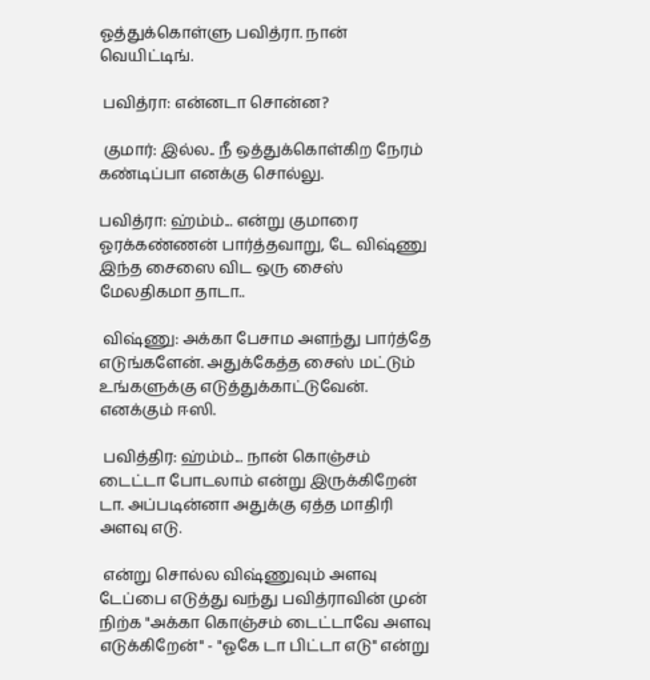ஓத்துக்கொள்ளு பவித்ரா. நான் வெயிட்டிங்.

 பவித்ரா: என்னடா சொன்ன?

 குமார்: இல்ல.. நீ ஒத்துக்கொள்கிற நேரம் கண்டிப்பா எனக்கு சொல்லு.

பவித்ரா: ஹ்ம்ம்... என்று குமாரை ஓரக்கண்ணன் பார்த்தவாறு, டே விஷ்ணு இந்த சைஸை விட ஒரு சைஸ் மேலதிகமா தாடா..

 விஷ்ணு: அக்கா பேசாம அளந்து பார்த்தே எடுங்களேன். அதுக்கேத்த சைஸ் மட்டும் உங்களுக்கு எடுத்துக்காட்டுவேன். எனக்கும் ஈஸி.

 பவித்திர: ஹ்ம்ம்... நான் கொஞ்சம் டைட்டா போடலாம் என்று இருக்கிறேன் டா. அப்படின்னா அதுக்கு ஏத்த மாதிரி அளவு எடு.

 என்று சொல்ல விஷ்ணுவும் அளவு டேப்பை எடுத்து வந்து பவித்ராவின் முன் நிற்க "அக்கா கொஞ்சம் டைட்டாவே அளவு எடுக்கிறேன்" - "ஓகே டா பிட்டா எடு" என்று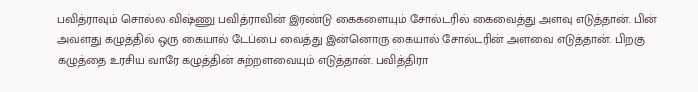பவித்ராவும் சொல்ல விஷ்ணு பவித்ராவின் இரண்டு கைகளையும் சோல்டரில் கைவைத்து அளவு எடுத்தான். பின் அவளது கழுத்தில் ஒரு கையால் டேப்பை வைத்து இன்னொரு கையால் சோல்டரின் அளவை எடுத்தான். பிறகு கழுத்தை உரசிய வாரே கழுத்தின் சுற்றளவையும் எடுத்தான். பவித்திரா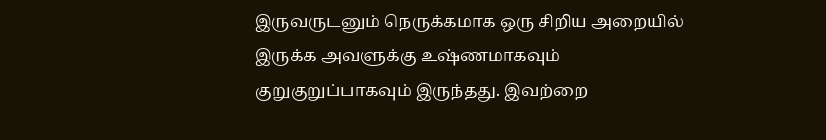இருவருடனும் நெருக்கமாக ஒரு சிறிய அறையில் இருக்க அவளுக்கு உஷ்ணமாகவும் குறுகுறுப்பாகவும் இருந்தது. இவற்றை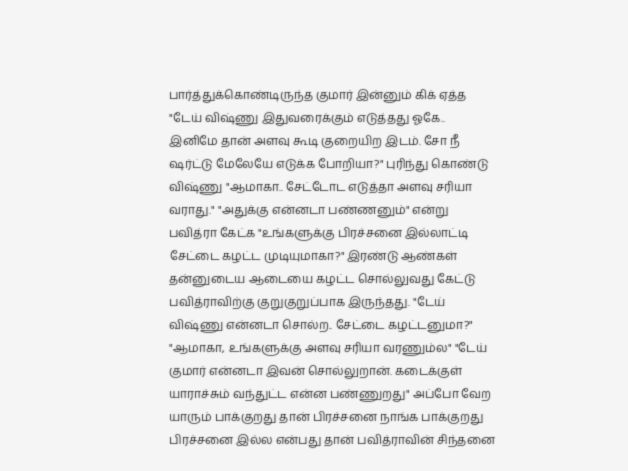பார்த்துக்கொண்டிருந்த குமார் இன்னும் கிக் ஏத்த "டேய் விஷ்ணு இதுவரைக்கும் எடுத்தது ஓகே.. இனிமே தான் அளவு கூடி குறையிற இடம். சோ நீ ஷர்ட்டு மேலேயே எடுக்க போறியா?" புரிந்து கொண்டு விஷ்ணு "ஆமாகா.. சேட்டோட எடுத்தா அளவு சரியா வராது." "அதுக்கு என்னடா பண்ணனும்" என்று பவித்ரா கேட்க "உங்களுக்கு பிரச்சனை இல்லாட்டி சேட்டை கழட்ட முடியுமாகா?" இரண்டு ஆண்கள் தன்னுடைய ஆடையை கழட்ட சொல்லுவது கேட்டு பவித்ராவிற்கு குறுகுறுப்பாக இருந்தது. "டேய் விஷ்ணு என்னடா சொல்ற.. சேட்டை கழட்டனுமா?" "ஆமாகா, உங்களுக்கு அளவு சரியா வரணும்ல" "டேய் குமார் என்னடா இவன் சொல்லுறான். கடைக்குள் யாராச்சும் வந்துட்ட என்ன பண்ணுறது" அப்போ வேற யாரும் பாக்குறது தான் பிரச்சனை நாங்க பாக்குறது பிரச்சனை இல்ல என்பது தான் பவித்ராவின் சிந்தனை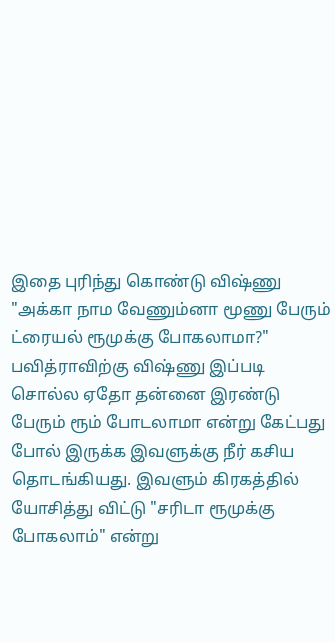இதை புரிந்து கொண்டு விஷ்ணு "அக்கா நாம வேணும்னா மூணு பேரும் ட்ரையல் ரூமுக்கு போகலாமா?" பவித்ராவிற்கு விஷ்ணு இப்படி சொல்ல ஏதோ தன்னை இரண்டு பேரும் ரூம் போடலாமா என்று கேட்பது போல் இருக்க இவளுக்கு நீர் கசிய தொடங்கியது. இவளும் கிரகத்தில் யோசித்து விட்டு "சரிடா ரூமுக்கு போகலாம்" என்று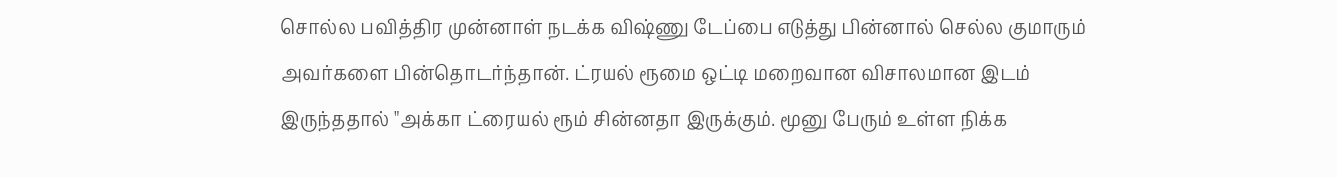சொல்ல பவித்திர முன்னாள் நடக்க விஷ்ணு டேப்பை எடுத்து பின்னால் செல்ல குமாரும் அவர்களை பின்தொடர்ந்தான். ட்ரயல் ரூமை ஒட்டி மறைவான விசாலமான இடம் இருந்ததால் "அக்கா ட்ரையல் ரூம் சின்னதா இருக்கும். மூனு பேரும் உள்ள நிக்க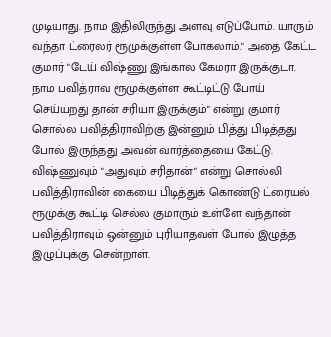முடியாது. நாம இதிலிருந்து அளவு எடுப்போம். யாரும் வந்தா ட்ரைலர் ரூமுக்குள்ள போகலாம்." அதை கேட்ட குமார் "டேய் விஷ்ணு இங்கால கேமரா இருக்குடா. நாம பவித்ராவ ரூமுக்குள்ள கூட்டிட்டு போய் செய்யறது தான் சரியா இருக்கும்" என்று குமார் சொல்ல பவித்திராவிற்கு இன்னும் பித்து பிடித்தது போல் இருந்தது அவன் வார்த்தையை கேட்டு. விஷ்ணுவும் "அதுவும் சரிதான்" என்று சொல்லி பவித்திராவின் கையை பிடித்துக் கொண்டு ட்ரையல் ரூமுக்கு கூட்டி செல்ல குமாரும் உள்ளே வந்தான் பவித்திராவும் ஒன்னும் புரியாதவள் போல் இழுத்த இழுப்புக்கு சென்றாள்.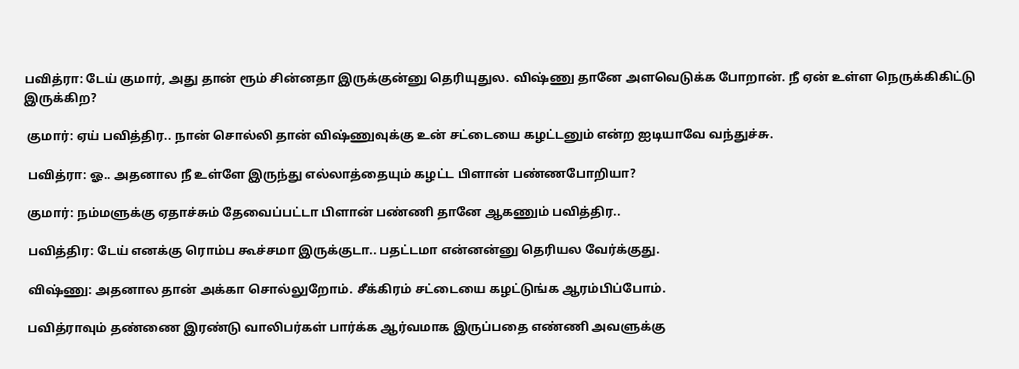பவித்ரா: டேய் குமார், அது தான் ரூம் சின்னதா இருக்குன்னு தெரியுதுல. விஷ்ணு தானே அளவெடுக்க போறான். நீ ஏன் உள்ள நெருக்கிகிட்டு இருக்கிற?

 குமார்: ஏய் பவித்திர.. நான் சொல்லி தான் விஷ்ணுவுக்கு உன் சட்டையை கழட்டனும் என்ற ஐடியாவே வந்துச்சு.

 பவித்ரா: ஓ.. அதனால நீ உள்ளே இருந்து எல்லாத்தையும் கழட்ட பிளான் பண்ணபோறியா?

 குமார்: நம்மளுக்கு ஏதாச்சும் தேவைப்பட்டா பிளான் பண்ணி தானே ஆகணும் பவித்திர..

 பவித்திர: டேய் எனக்கு ரொம்ப கூச்சமா இருக்குடா.. பதட்டமா என்னன்னு தெரியல வேர்க்குது.

 விஷ்ணு: அதனால தான் அக்கா சொல்லுறோம். சீக்கிரம் சட்டையை கழட்டுங்க ஆரம்பிப்போம்.

 பவித்ராவும் தண்ணை இரண்டு வாலிபர்கள் பார்க்க ஆர்வமாக இருப்பதை எண்ணி அவளுக்கு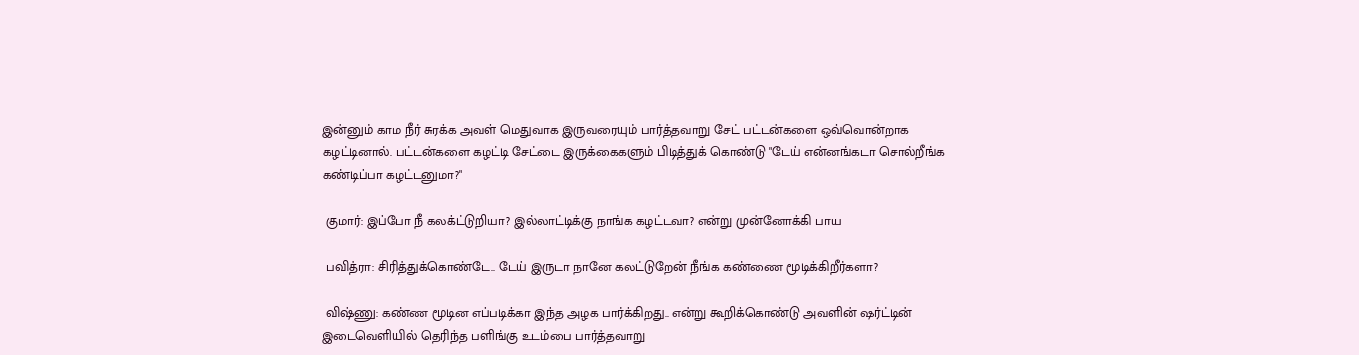இன்னும் காம நீர் சுரக்க அவள் மெதுவாக இருவரையும் பார்த்தவாறு சேட் பட்டன்களை ஒவ்வொன்றாக கழட்டினால். பட்டன்களை கழட்டி சேட்டை இருக்கைகளும் பிடித்துக் கொண்டு "டேய் என்னங்கடா சொல்றீங்க கண்டிப்பா கழட்டனுமா?"

 குமார்: இப்போ நீ கலக்ட்டுறியா? இல்லாட்டிக்கு நாங்க கழட்டவா? என்று முன்னோக்கி பாய

 பவித்ரா: சிரித்துக்கொண்டே.. டேய் இருடா நானே கலட்டுறேன் நீங்க கண்ணை மூடிக்கிறீர்களா?

 விஷ்ணு: கண்ண மூடின எப்படிக்கா இந்த அழக பார்க்கிறது.. என்று கூறிக்கொண்டு அவளின் ஷர்ட்டின் இடைவெளியில் தெரிந்த பளிங்கு உடம்பை பார்த்தவாறு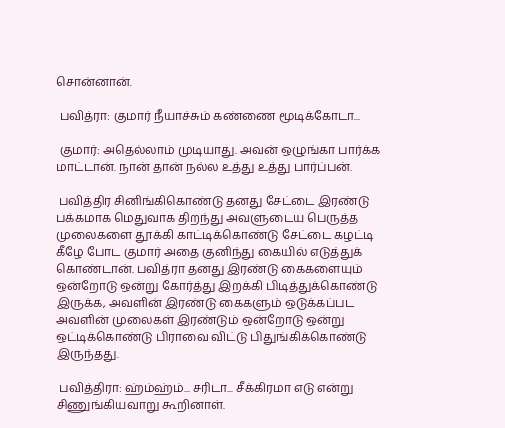சொன்னான்.

 பவித்ரா: குமார் நீயாச்சும் கண்ணை மூடிக்கோடா...

 குமார்: அதெல்லாம் முடியாது. அவன் ஒழுங்கா பார்க்க மாட்டான். நான் தான் நல்ல உத்து உத்து பார்ப்பன்.

 பவித்திர சினிங்கிகொண்டு தனது சேட்டை இரண்டு பக்கமாக மெதுவாக திறந்து அவளுடைய பெருத்த முலைகளை தூக்கி காட்டிக்கொண்டு சேட்டை கழட்டி கீழே போட குமார் அதை குனிந்து கையில் எடுத்துக் கொண்டான். பவித்ரா தனது இரண்டு கைகளையும் ஒன்றோடு ஒன்று கோர்த்து இறக்கி பிடித்துக்கொண்டு இருக்க, அவளின் இரண்டு கைகளும் ஒடுக்கப்பட அவளின் முலைகள் இரண்டும் ஒன்றோடு ஒன்று ஒட்டிக்கொண்டு பிராவை விட்டு பிதுங்கிக்கொண்டு இருந்தது.

 பவித்திரா: ஹ்ம்ஹ்ம்... சரிடா... சீக்கிரமா எடு என்று சிணுங்கியவாறு கூறினாள்.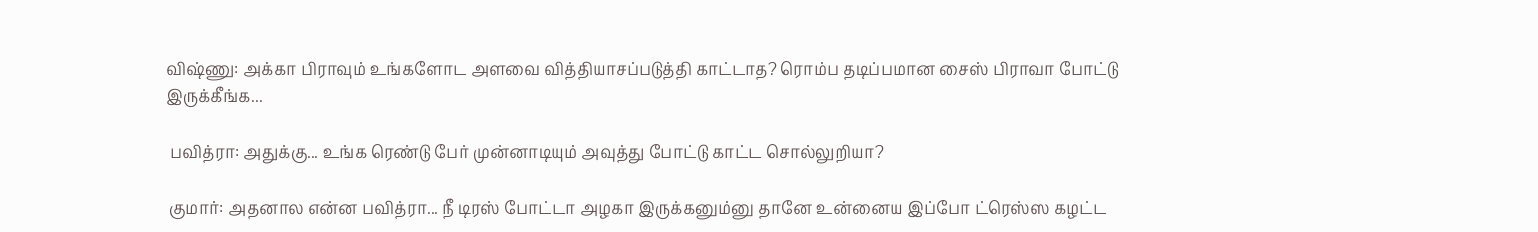விஷ்ணு: அக்கா பிராவும் உங்களோட அளவை வித்தியாசப்படுத்தி காட்டாத? ரொம்ப தடிப்பமான சைஸ் பிராவா போட்டு இருக்கீங்க...

 பவித்ரா: அதுக்கு... உங்க ரெண்டு பேர் முன்னாடியும் அவுத்து போட்டு காட்ட சொல்லுறியா?

 குமார்: அதனால என்ன பவித்ரா... நீ டிரஸ் போட்டா அழகா இருக்கனும்னு தானே உன்னைய இப்போ ட்ரெஸ்ஸ கழட்ட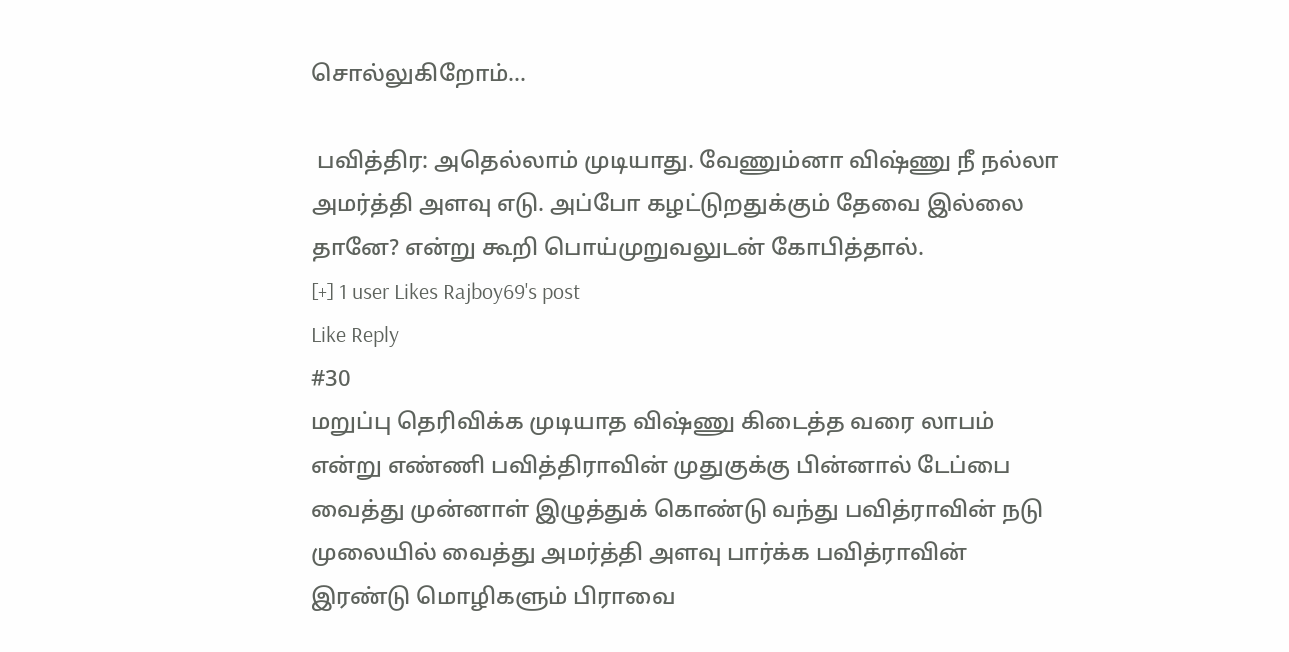சொல்லுகிறோம்...

 பவித்திர: அதெல்லாம் முடியாது. வேணும்னா விஷ்ணு நீ நல்லா அமர்த்தி அளவு எடு. அப்போ கழட்டுறதுக்கும் தேவை இல்லை தானே? என்று கூறி பொய்முறுவலுடன் கோபித்தால்.
[+] 1 user Likes Rajboy69's post
Like Reply
#30
மறுப்பு தெரிவிக்க முடியாத விஷ்ணு கிடைத்த வரை லாபம் என்று எண்ணி பவித்திராவின் முதுகுக்கு பின்னால் டேப்பை வைத்து முன்னாள் இழுத்துக் கொண்டு வந்து பவித்ராவின் நடு முலையில் வைத்து அமர்த்தி அளவு பார்க்க பவித்ராவின் இரண்டு மொழிகளும் பிராவை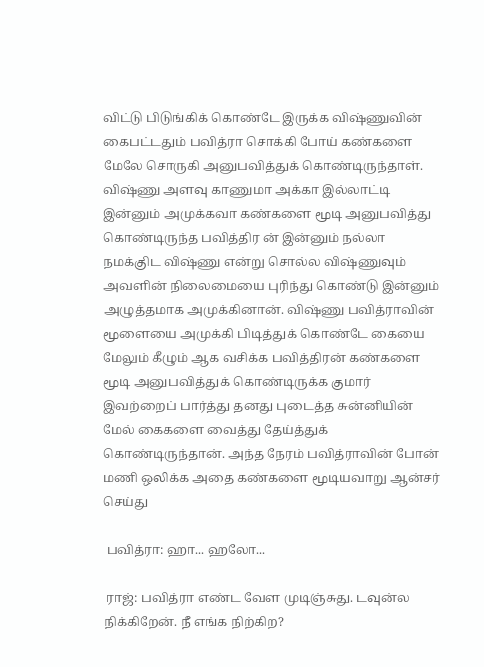விட்டு பிடுங்கிக் கொண்டே இருக்க விஷ்ணுவின் கைபட்டதும் பவித்ரா சொக்கி போய் கண்களை மேலே சொருகி அனுபவித்துக் கொண்டிருந்தாள். விஷ்ணு அளவு காணுமா அக்கா இல்லாட்டி இன்னும் அமுக்கவா கண்களை மூடி அனுபவித்து கொண்டிருந்த பவித்திர ன் இன்னும் நல்லா நமக்குிட விஷ்ணு என்று சொல்ல விஷ்ணுவும் அவளின் நிலைமையை புரிந்து கொண்டு இன்னும் அழுத்தமாக அமுக்கினான். விஷ்ணு பவித்ராவின் மூளையை அமுக்கி பிடித்துக் கொண்டே கையை மேலும் கீழும் ஆக வசிக்க பவித்திரன் கண்களை மூடி அனுபவித்துக் கொண்டிருக்க குமார் இவற்றைப் பார்த்து தனது புடைத்த சுன்னியின் மேல் கைகளை வைத்து தேய்த்துக் கொண்டிருந்தான். அந்த நேரம் பவித்ராவின் போன் மணி ஒலிக்க அதை கண்களை மூடியவாறு ஆன்சர் செய்து

 பவித்ரா: ஹா... ஹலோ...

 ராஜ்: பவித்ரா எண்ட வேள முடிஞ்சுது. டவுன்ல நிக்கிறேன். நீ எங்க நிற்கிற?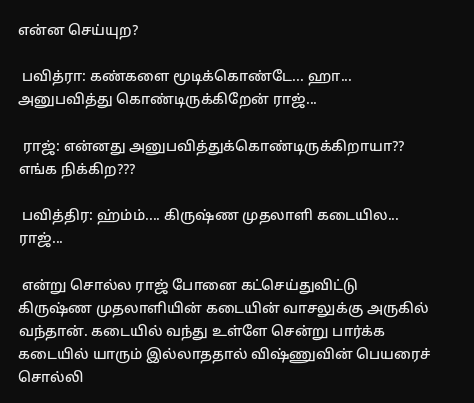என்ன செய்யுற?

 பவித்ரா: கண்களை மூடிக்கொண்டே... ஹா... அனுபவித்து கொண்டிருக்கிறேன் ராஜ்...

 ராஜ்: என்னது அனுபவித்துக்கொண்டிருக்கிறாயா?? எங்க நிக்கிற???

 பவித்திர: ஹ்ம்ம்.... கிருஷ்ண முதலாளி கடையில... ராஜ்...

 என்று சொல்ல ராஜ் போனை கட்செய்துவிட்டு கிருஷ்ண முதலாளியின் கடையின் வாசலுக்கு அருகில் வந்தான். கடையில் வந்து உள்ளே சென்று பார்க்க கடையில் யாரும் இல்லாததால் விஷ்ணுவின் பெயரைச் சொல்லி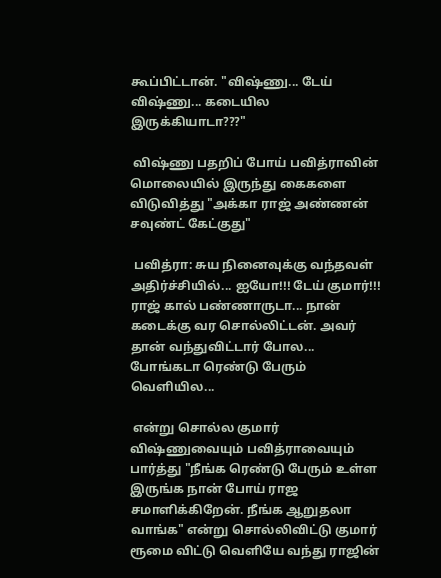கூப்பிட்டான். "விஷ்ணு... டேய் விஷ்ணு... கடையில இருக்கியாடா???"

 விஷ்ணு பதறிப் போய் பவித்ராவின் மொலையில் இருந்து கைகளை விடுவித்து "அக்கா ராஜ் அண்ணன் சவுண்ட் கேட்குது"

 பவித்ரா: சுய நினைவுக்கு வந்தவள் அதிர்ச்சியில்... ஐயோ!!! டேய் குமார்!!! ராஜ் கால் பண்ணாருடா... நான் கடைக்கு வர சொல்லிட்டன். அவர் தான் வந்துவிட்டார் போல... போங்கடா ரெண்டு பேரும் வெளியில...

 என்று சொல்ல குமார் விஷ்ணுவையும் பவித்ராவையும் பார்த்து "நீங்க ரெண்டு பேரும் உள்ள இருங்க நான் போய் ராஜ சமாளிக்கிறேன். நீங்க ஆறுதலா வாங்க" என்று சொல்லிவிட்டு குமார் ரூமை விட்டு வெளியே வந்து ராஜின்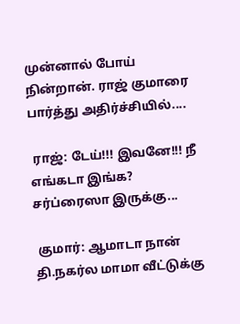முன்னால் போய் நின்றான். ராஜ் குமாரை பார்த்து அதிர்ச்சியில்....

 ராஜ்: டேய்!!! இவனே!!! நீ எங்கடா இங்க? சர்ப்ரைஸா இருக்கு...

 குமார்: ஆமாடா நான் தி.நகர்ல மாமா வீட்டுக்கு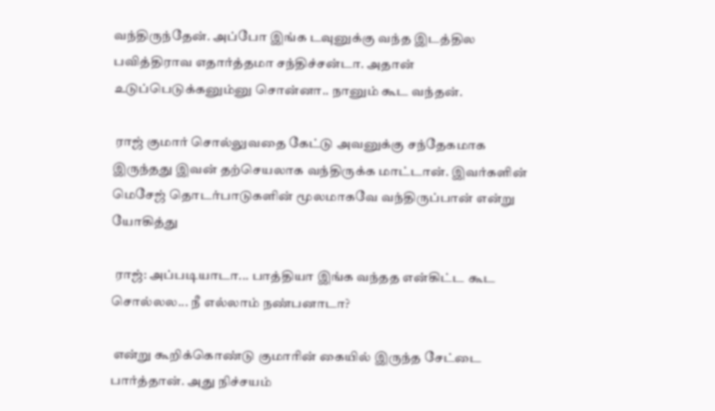வந்திருந்தேன். அப்போ இங்க டவுனுக்கு வந்த இடத்தில பவித்திராவ எதார்த்தமா சந்திச்சன்டா. அதான் உடுப்பெடுக்கனும்னு சொன்னா.. நானும் கூட வந்தன்.

 ராஜ் குமார் சொல்லுவதை கேட்டு அவனுக்கு சந்தேகமாக இருந்தது இவன் தற்செயலாக வந்திருக்க மாட்டான். இவர்களின் மெசேஜ் தொடர்பாடுகளின் மூலமாகவே வந்திருப்பான் என்று யோகித்து

 ராஜ்: அப்படியாடா... பாத்தியா இங்க வந்தத என்கிட்ட கூட சொல்லல... நீ எல்லாம் நண்பனாடா?

 என்று கூறிக்கொண்டு குமாரின் கையில் இருந்த சேட்டை பார்த்தான். அது நிச்சயம்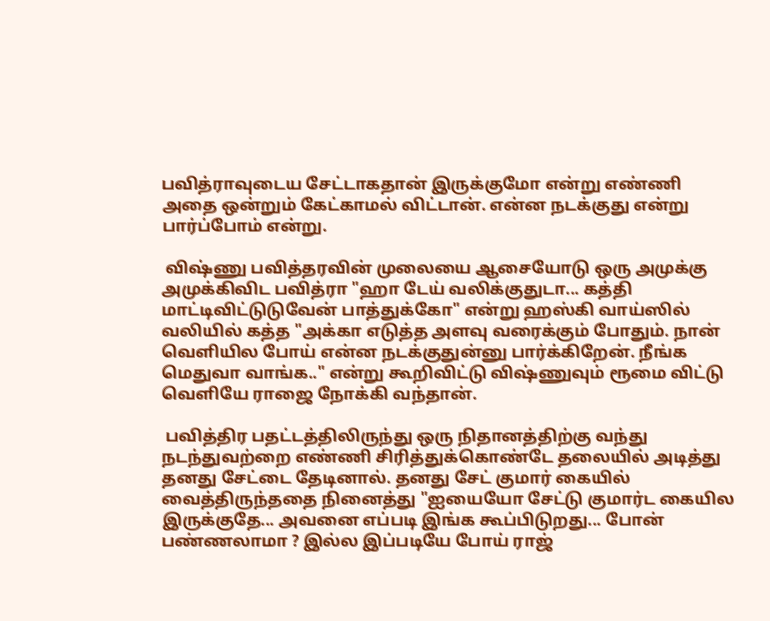பவித்ராவுடைய சேட்டாகதான் இருக்குமோ என்று எண்ணி அதை ஒன்றும் கேட்காமல் விட்டான். என்ன நடக்குது என்று பார்ப்போம் என்று.

 விஷ்ணு பவித்தரவின் முலையை ஆசையோடு ஒரு அமுக்கு அமுக்கிவிட பவித்ரா "ஹா டேய் வலிக்குதுடா... கத்தி மாட்டிவிட்டுடுவேன் பாத்துக்கோ" என்று ஹஸ்கி வாய்ஸில் வலியில் கத்த "அக்கா எடுத்த அளவு வரைக்கும் போதும். நான் வெளியில போய் என்ன நடக்குதுன்னு பார்க்கிறேன். நீங்க மெதுவா வாங்க.." என்று கூறிவிட்டு விஷ்ணுவும் ரூமை விட்டு வெளியே ராஜை நோக்கி வந்தான்.

 பவித்திர பதட்டத்திலிருந்து ஒரு நிதானத்திற்கு வந்து நடந்துவற்றை எண்ணி சிரித்துக்கொண்டே தலையில் அடித்து தனது சேட்டை தேடினால். தனது சேட் குமார் கையில் வைத்திருந்ததை நினைத்து "ஐயையோ சேட்டு குமார்ட கையில இருக்குதே... அவனை எப்படி இங்க கூப்பிடுறது... போன் பண்ணலாமா ? இல்ல இப்படியே போய் ராஜ்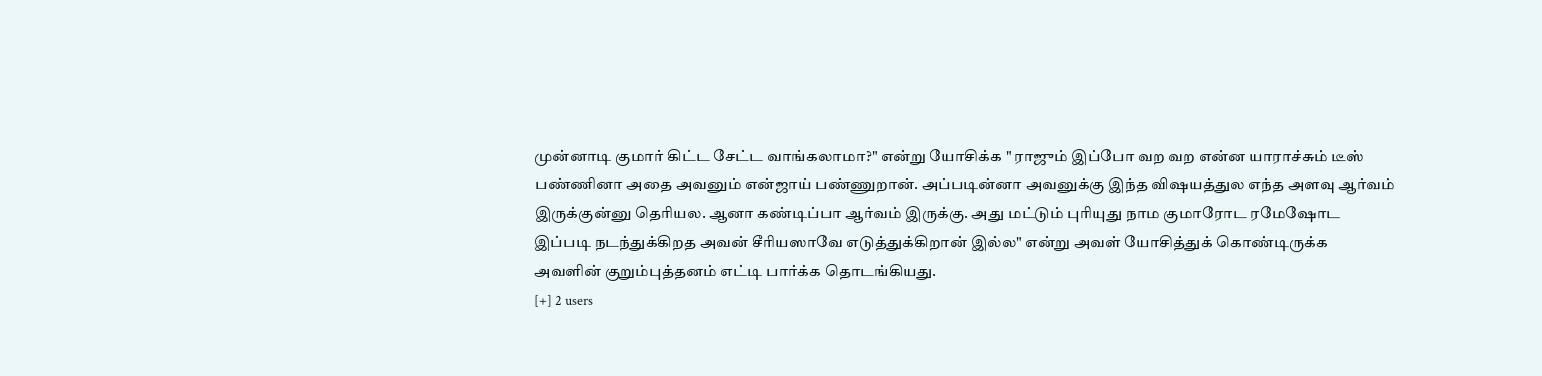முன்னாடி குமார் கிட்ட சேட்ட வாங்கலாமா?" என்று யோசிக்க " ராஜும் இப்போ வற வற என்ன யாராச்சும் டீஸ் பண்ணினா அதை அவனும் என்ஜாய் பண்ணுறான். அப்படின்னா அவனுக்கு இந்த விஷயத்துல எந்த அளவு ஆர்வம் இருக்குன்னு தெரியல. ஆனா கண்டிப்பா ஆர்வம் இருக்கு. அது மட்டும் புரியுது நாம குமாரோட ரமேஷோட இப்படி நடந்துக்கிறத அவன் சீரியஸாவே எடுத்துக்கிறான் இல்ல" என்று அவள் யோசித்துக் கொண்டிருக்க அவளின் குறும்புத்தனம் எட்டி பார்க்க தொடங்கியது.
[+] 2 users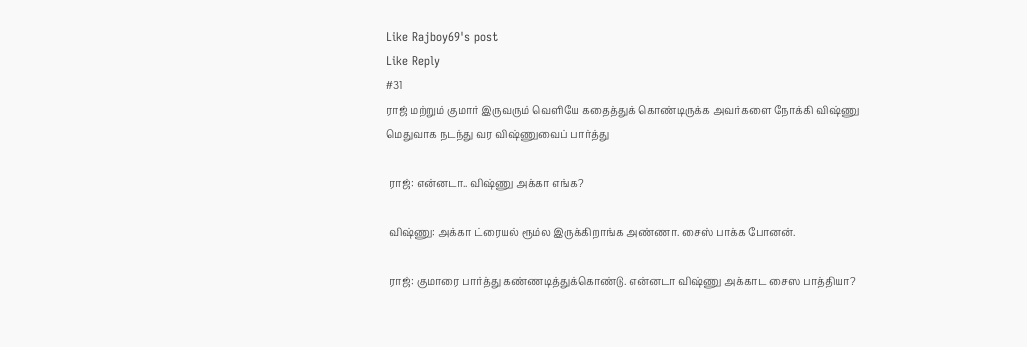Like Rajboy69's post
Like Reply
#31
ராஜ் மற்றும் குமார் இருவரும் வெளியே கதைத்துக் கொண்டிருக்க அவர்களை நோக்கி விஷ்ணு மெதுவாக நடந்து வர விஷ்ணுவைப் பார்த்து

 ராஜ்: என்னடா.. விஷ்ணு அக்கா எங்க?

 விஷ்ணு: அக்கா ட்ரையல் ரூம்ல இருக்கிறாங்க அண்ணா. சைஸ் பாக்க போனன்.

 ராஜ்: குமாரை பார்த்து கண்ணடித்துக்கொண்டு. என்னடா விஷ்ணு அக்காட சைஸ பாத்தியா?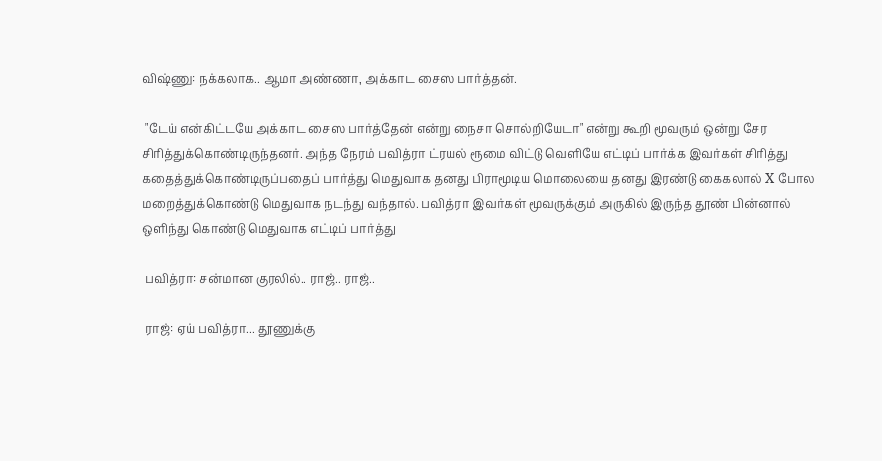விஷ்ணு: நக்கலாக.. ஆமா அண்ணா, அக்காட சைஸ பார்த்தன்.

 "டேய் என்கிட்டயே அக்காட சைஸ பார்த்தேன் என்று நைசா சொல்றியேடா" என்று கூறி மூவரும் ஒன்று சேர சிரித்துக்கொண்டிருந்தனர். அந்த நேரம் பவித்ரா ட்ரயல் ரூமை விட்டு வெளியே எட்டிப் பார்க்க இவர்கள் சிரித்து கதைத்துக்கொண்டிருப்பதைப் பார்த்து மெதுவாக தனது பிராமூடிய மொலையை தனது இரண்டு கைகலால் X போல மறைத்துக்கொண்டு மெதுவாக நடந்து வந்தால். பவித்ரா இவர்கள் மூவருக்கும் அருகில் இருந்த தூண் பின்னால் ஒளிந்து கொண்டு மெதுவாக எட்டிப் பார்த்து

 பவித்ரா: சன்மான குரலில்.. ராஜ்.. ராஜ்..

 ராஜ்: ஏய் பவித்ரா... தூணுக்கு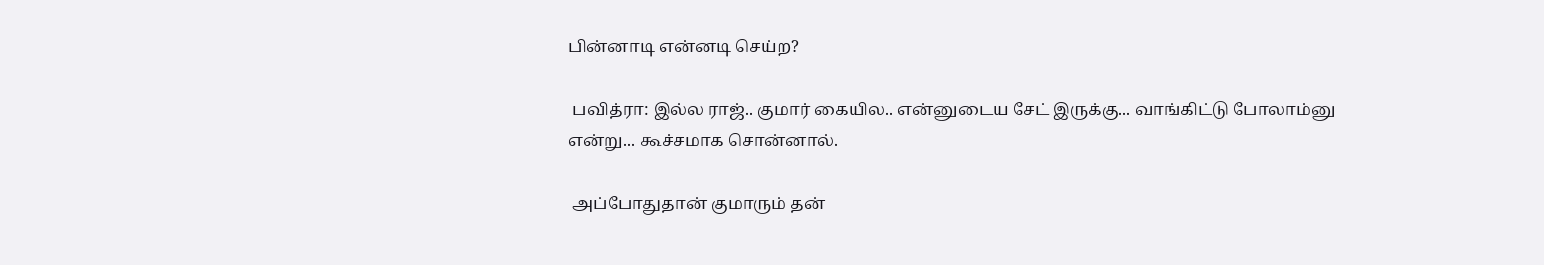பின்னாடி என்னடி செய்ற?

 பவித்ரா: இல்ல ராஜ்.. குமார் கையில.. என்னுடைய சேட் இருக்கு... வாங்கிட்டு போலாம்னு என்று... கூச்சமாக சொன்னால்.

 அப்போதுதான் குமாரும் தன்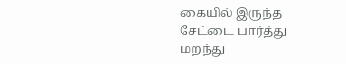கையில் இருந்த சேட்டை பார்த்து மறந்து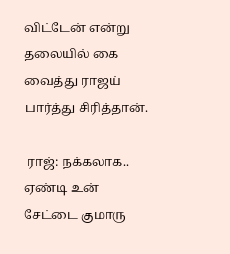விட்டேன் என்று தலையில் கை வைத்து ராஜய் பார்த்து சிரித்தான்.

 ராஜ்: நக்கலாக.. ஏண்டி உன் சேட்டை குமாரு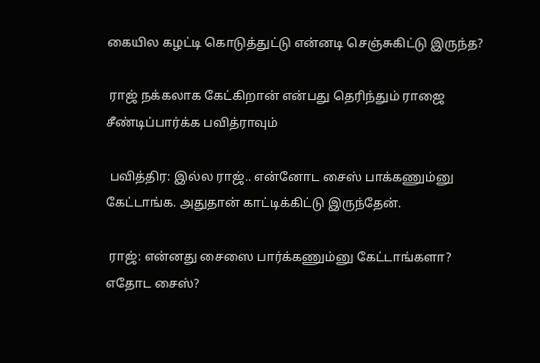கையில கழட்டி கொடுத்துட்டு என்னடி செஞ்சுகிட்டு இருந்த?

 ராஜ் நக்கலாக கேட்கிறான் என்பது தெரிந்தும் ராஜை சீண்டிப்பார்க்க பவித்ராவும்

 பவித்திர: இல்ல ராஜ்.. என்னோட சைஸ் பாக்கணும்னு கேட்டாங்க. அதுதான் காட்டிக்கிட்டு இருந்தேன்.

 ராஜ்: என்னது சைஸை பார்க்கணும்னு கேட்டாங்களா? எதோட சைஸ்?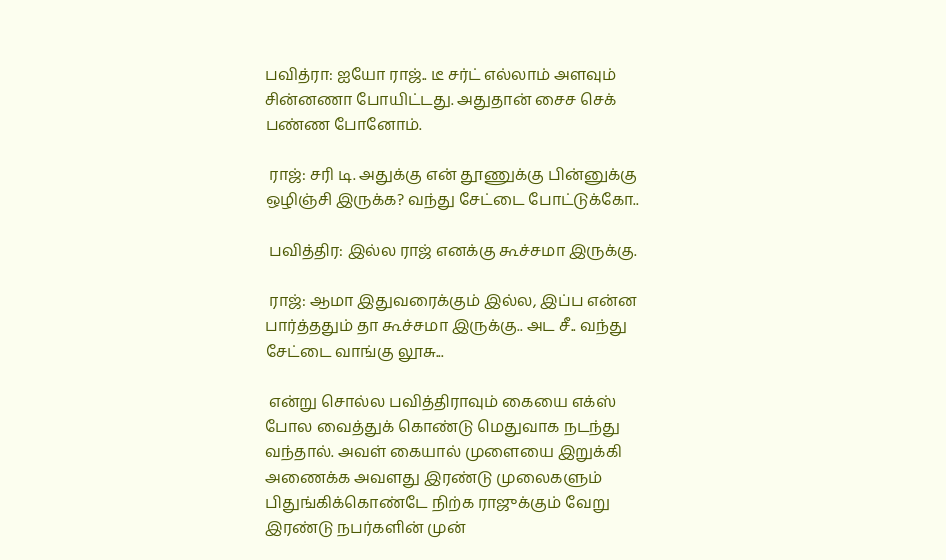பவித்ரா: ஐயோ ராஜ்.. டீ சர்ட் எல்லாம் அளவும் சின்னணா போயிட்டது. அதுதான் சைச செக் பண்ண போனோம்.

 ராஜ்: சரி டி. அதுக்கு என் தூணுக்கு பின்னுக்கு ஒழிஞ்சி இருக்க? வந்து சேட்டை போட்டுக்கோ..

 பவித்திர: இல்ல ராஜ் எனக்கு கூச்சமா இருக்கு.

 ராஜ்: ஆமா இதுவரைக்கும் இல்ல, இப்ப என்ன பார்த்ததும் தா கூச்சமா இருக்கு.. அட சீ.. வந்து சேட்டை வாங்கு லூசு...

 என்று சொல்ல பவித்திராவும் கையை எக்ஸ் போல வைத்துக் கொண்டு மெதுவாக நடந்து வந்தால். அவள் கையால் முளையை இறுக்கி அணைக்க அவளது இரண்டு முலைகளும் பிதுங்கிக்கொண்டே நிற்க ராஜுக்கும் வேறு இரண்டு நபர்களின் முன்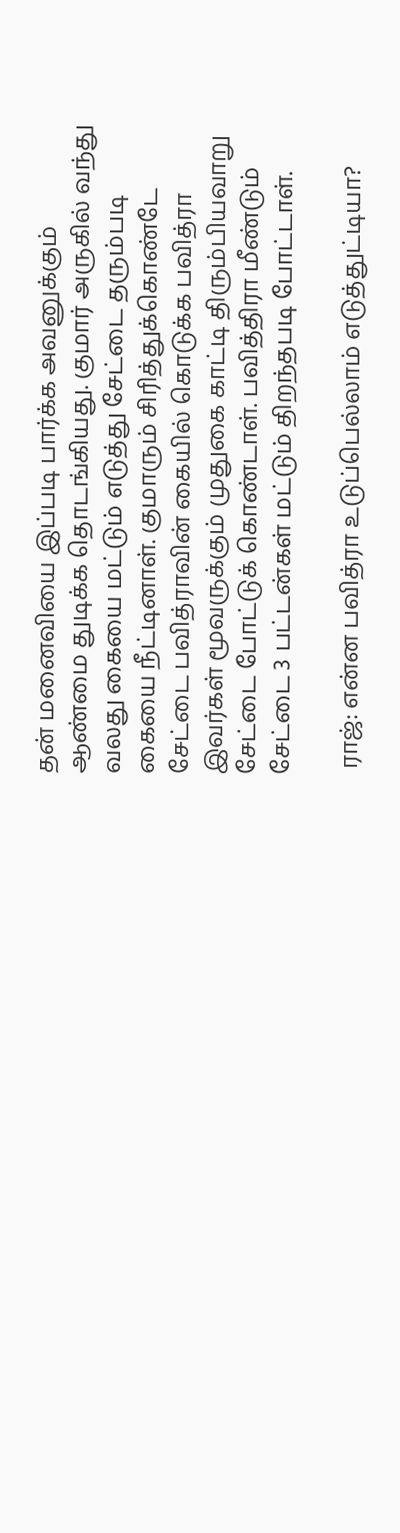தன் மனைவியை இப்படி பார்க்க அவனுக்கும் ஆண்மை துடிக்க தொடங்கியது. குமார் அருகில் வந்து வலது கையை மட்டும் எடுத்து சேட்டை தரும்படி கையை நீட்டினாள். குமாரும் சிரித்துக்கொண்டே சேட்டை பவித்ராவின் கையில் கொடுக்க பவித்ரா இவர்கள் மூவருக்கும் முதுகை காட்டி திரும்பியவாறு சேட்டை போட்டுக் கொண்டாள். பவித்திரா மீண்டும் சேட்டை 3 பட்டன்கள் மட்டும் திறந்தபடி போட்டாள்.

 ராஜ்: என்ன பவித்ரா உடுப்பெல்லாம் எடுத்துட்டியா?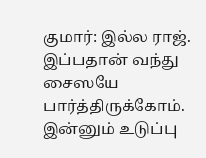குமார்: இல்ல ராஜ். இப்பதான் வந்து சைஸயே பார்த்திருக்கோம். இன்னும் உடுப்பு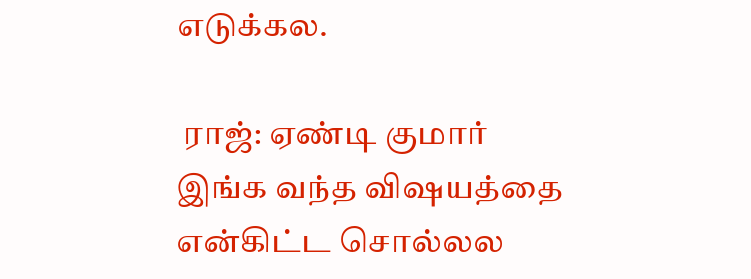எடுக்கல.

 ராஜ்: ஏண்டி குமார் இங்க வந்த விஷயத்தை என்கிட்ட சொல்லல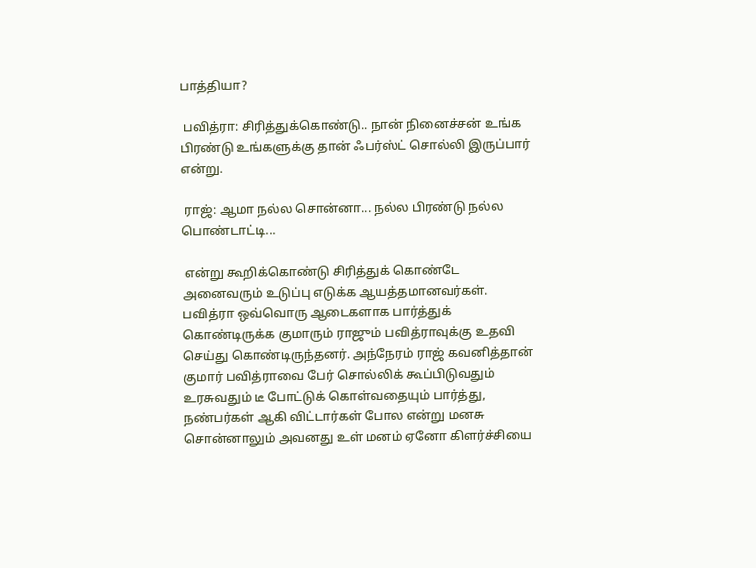பாத்தியா?

 பவித்ரா: சிரித்துக்கொண்டு.. நான் நினைச்சன் உங்க பிரண்டு உங்களுக்கு தான் ஃபர்ஸ்ட் சொல்லி இருப்பார் என்று.

 ராஜ்: ஆமா நல்ல சொன்னா... நல்ல பிரண்டு நல்ல பொண்டாட்டி...

 என்று கூறிக்கொண்டு சிரித்துக் கொண்டே அனைவரும் உடுப்பு எடுக்க ஆயத்தமானவர்கள். பவித்ரா ஒவ்வொரு ஆடைகளாக பார்த்துக் கொண்டிருக்க குமாரும் ராஜும் பவித்ராவுக்கு உதவி செய்து கொண்டிருந்தனர். அந்நேரம் ராஜ் கவனித்தான் குமார் பவித்ராவை பேர் சொல்லிக் கூப்பிடுவதும் உரசுவதும் டீ போட்டுக் கொள்வதையும் பார்த்து, நண்பர்கள் ஆகி விட்டார்கள் போல என்று மனசு சொன்னாலும் அவனது உள் மனம் ஏனோ கிளர்ச்சியை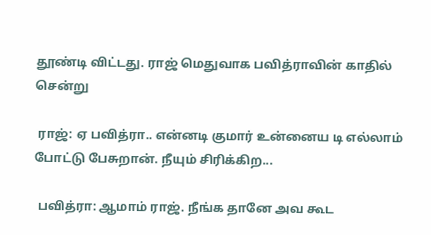தூண்டி விட்டது. ராஜ் மெதுவாக பவித்ராவின் காதில் சென்று

 ராஜ்: ஏ பவித்ரா.. என்னடி குமார் உன்னைய டி எல்லாம் போட்டு பேசுறான். நீயும் சிரிக்கிற...

 பவித்ரா: ஆமாம் ராஜ். நீங்க தானே அவ கூட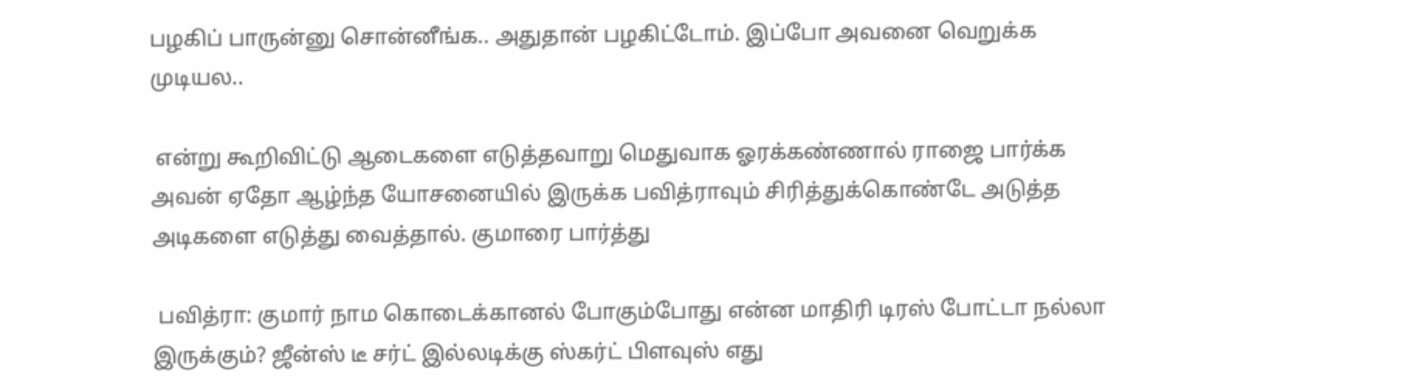பழகிப் பாருன்னு சொன்னீங்க.. அதுதான் பழகிட்டோம். இப்போ அவனை வெறுக்க முடியல..

 என்று கூறிவிட்டு ஆடைகளை எடுத்தவாறு மெதுவாக ஓரக்கண்ணால் ராஜை பார்க்க அவன் ஏதோ ஆழ்ந்த யோசனையில் இருக்க பவித்ராவும் சிரித்துக்கொண்டே அடுத்த அடிகளை எடுத்து வைத்தால். குமாரை பார்த்து

 பவித்ரா: குமார் நாம கொடைக்கானல் போகும்போது என்ன மாதிரி டிரஸ் போட்டா நல்லா இருக்கும்? ஜீன்ஸ் டீ சர்ட் இல்லடிக்கு ஸ்கர்ட் பிளவுஸ் எது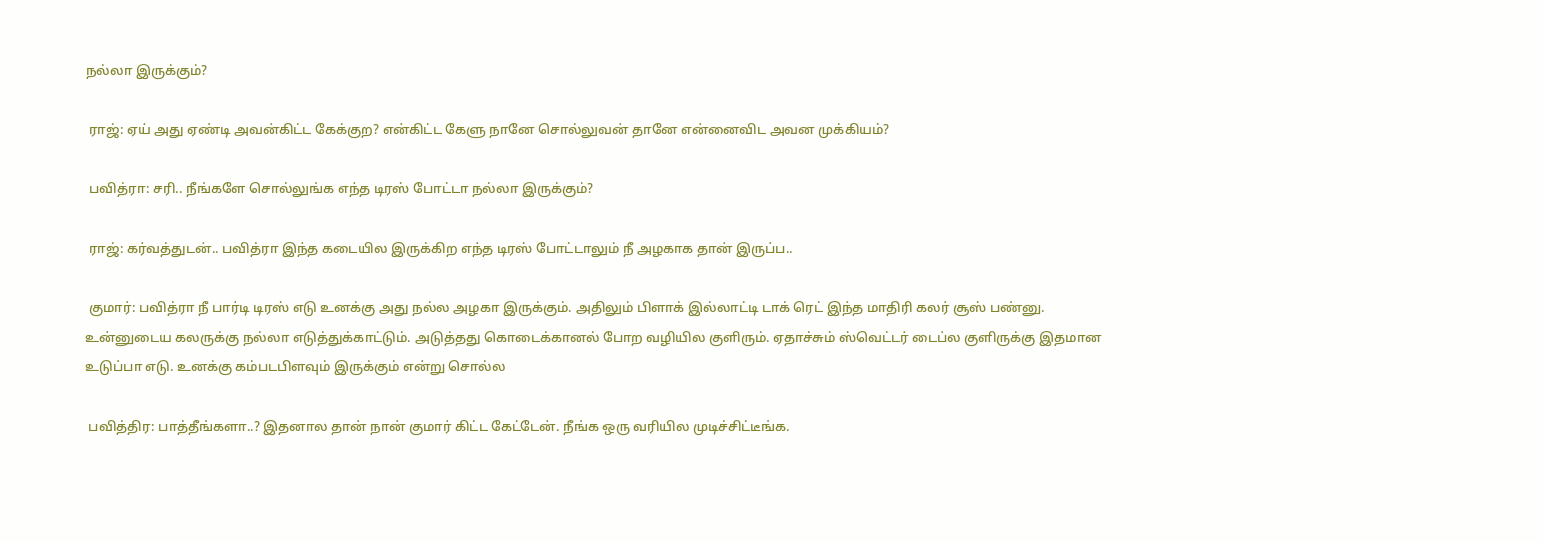நல்லா இருக்கும்?

 ராஜ்: ஏய் அது ஏண்டி அவன்கிட்ட கேக்குற? என்கிட்ட கேளு நானே சொல்லுவன் தானே என்னைவிட அவன முக்கியம்?

 பவித்ரா: சரி.. நீங்களே சொல்லுங்க எந்த டிரஸ் போட்டா நல்லா இருக்கும்?

 ராஜ்: கர்வத்துடன்.. பவித்ரா இந்த கடையில இருக்கிற எந்த டிரஸ் போட்டாலும் நீ அழகாக தான் இருப்ப..

 குமார்: பவித்ரா நீ பார்டி டிரஸ் எடு உனக்கு அது நல்ல அழகா இருக்கும். அதிலும் பிளாக் இல்லாட்டி டாக் ரெட் இந்த மாதிரி கலர் சூஸ் பண்னு. உன்னுடைய கலருக்கு நல்லா எடுத்துக்காட்டும். அடுத்தது கொடைக்கானல் போற வழியில குளிரும். ஏதாச்சும் ஸ்வெட்டர் டைப்ல குளிருக்கு இதமான உடுப்பா எடு. உனக்கு கம்படபிளவும் இருக்கும் என்று சொல்ல

 பவித்திர: பாத்தீங்களா..? இதனால தான் நான் குமார் கிட்ட கேட்டேன். நீங்க ஒரு வரியில முடிச்சிட்டீங்க.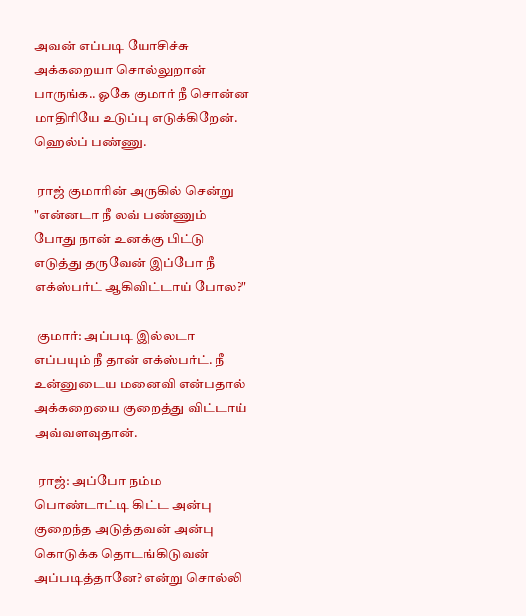அவன் எப்படி யோசிச்சு அக்கறையா சொல்லுறான் பாருங்க.. ஓகே குமார் நீ சொன்ன மாதிரியே உடுப்பு எடுக்கிறேன். ஹெல்ப் பண்ணு.

 ராஜ் குமாரின் அருகில் சென்று "என்னடா நீ லவ் பண்ணும் போது நான் உனக்கு பிட்டு எடுத்து தருவேன் இப்போ நீ எக்ஸ்பர்ட் ஆகிவிட்டாய் போல?"

 குமார்: அப்படி இல்லடா எப்பயும் நீ தான் எக்ஸ்பர்ட். நீ உன்னுடைய மனைவி என்பதால் அக்கறையை குறைத்து விட்டாய் அவ்வளவுதான்.

 ராஜ்: அப்போ நம்ம பொண்டாட்டி கிட்ட அன்பு குறைந்த அடுத்தவன் அன்பு கொடுக்க தொடங்கிடுவன் அப்படித்தானே? என்று சொல்லி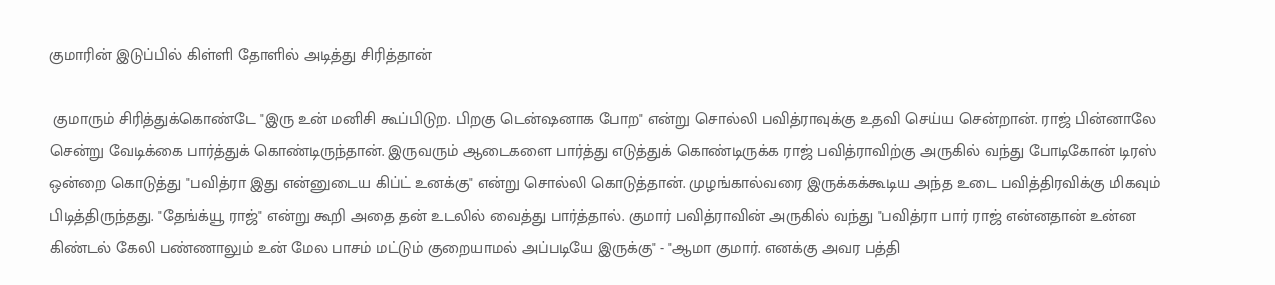குமாரின் இடுப்பில் கிள்ளி தோளில் அடித்து சிரித்தான்

 குமாரும் சிரித்துக்கொண்டே "இரு உன் மனிசி கூப்பிடுற. பிறகு டென்ஷனாக போற" என்று சொல்லி பவித்ராவுக்கு உதவி செய்ய சென்றான். ராஜ் பின்னாலே சென்று வேடிக்கை பார்த்துக் கொண்டிருந்தான். இருவரும் ஆடைகளை பார்த்து எடுத்துக் கொண்டிருக்க ராஜ் பவித்ராவிற்கு அருகில் வந்து போடிகோன் டிரஸ் ஒன்றை கொடுத்து "பவித்ரா இது என்னுடைய கிப்ட் உனக்கு" என்று சொல்லி கொடுத்தான். முழங்கால்வரை இருக்கக்கூடிய அந்த உடை பவித்திரவிக்கு மிகவும் பிடித்திருந்தது. "தேங்க்யூ ராஜ்" என்று கூறி அதை தன் உடலில் வைத்து பார்த்தால். குமார் பவித்ராவின் அருகில் வந்து "பவித்ரா பார் ராஜ் என்னதான் உன்ன கிண்டல் கேலி பண்ணாலும் உன் மேல பாசம் மட்டும் குறையாமல் அப்படியே இருக்கு" - "ஆமா குமார். எனக்கு அவர பத்தி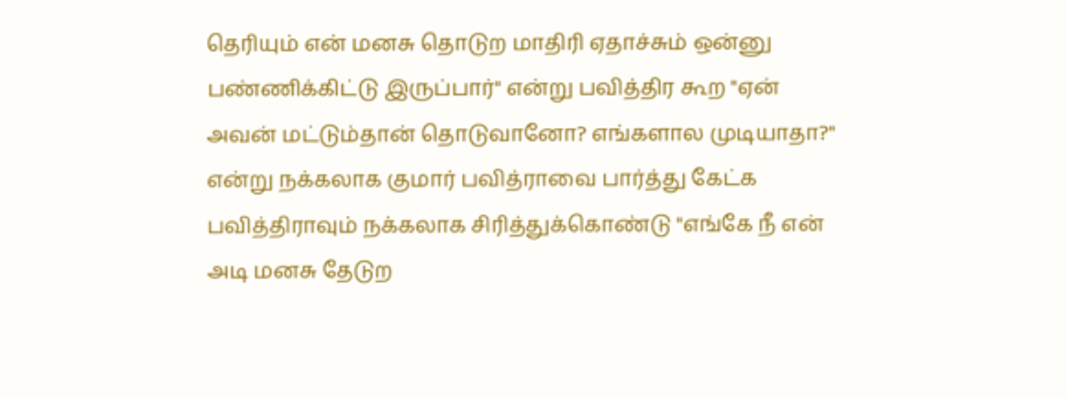தெரியும் என் மனசு தொடுற மாதிரி ஏதாச்சும் ஒன்னு பண்ணிக்கிட்டு இருப்பார்" என்று பவித்திர கூற "ஏன் அவன் மட்டும்தான் தொடுவானோ? எங்களால முடியாதா?" என்று நக்கலாக குமார் பவித்ராவை பார்த்து கேட்க பவித்திராவும் நக்கலாக சிரித்துக்கொண்டு "எங்கே நீ என் அடி மனசு தேடுற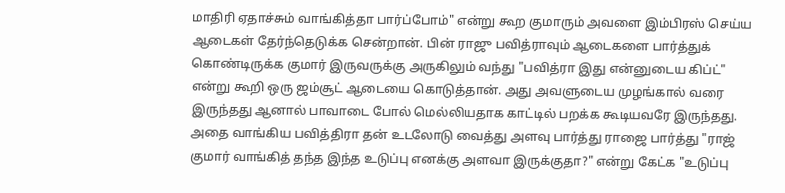மாதிரி ஏதாச்சும் வாங்கித்தா பார்ப்போம்" என்று கூற குமாரும் அவளை இம்பிரஸ் செய்ய ஆடைகள் தேர்ந்தெடுக்க சென்றான். பின் ராஜு பவித்ராவும் ஆடைகளை பார்த்துக் கொண்டிருக்க குமார் இருவருக்கு அருகிலும் வந்து "பவித்ரா இது என்னுடைய கிப்ட்" என்று கூறி ஒரு ஜம்சூட் ஆடையை கொடுத்தான். அது அவளுடைய முழங்கால் வரை இருந்தது ஆனால் பாவாடை போல் மெல்லியதாக காட்டில் பறக்க கூடியவரே இருந்தது. அதை வாங்கிய பவித்திரா தன் உடலோடு வைத்து அளவு பார்த்து ராஜை பார்த்து "ராஜ் குமார் வாங்கித் தந்த இந்த உடுப்பு எனக்கு அளவா இருக்குதா?" என்று கேட்க "உடுப்பு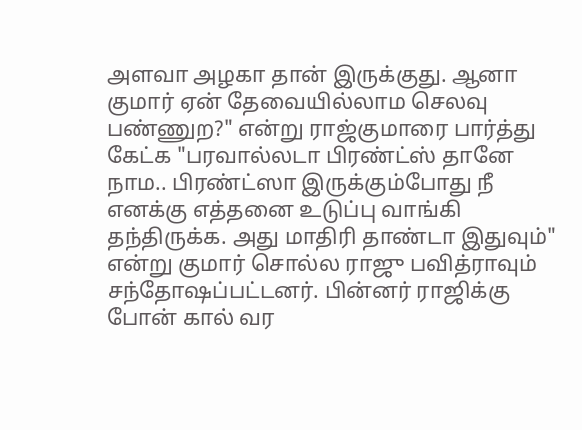அளவா அழகா தான் இருக்குது. ஆனா குமார் ஏன் தேவையில்லாம செலவு பண்ணுற?" என்று ராஜ்குமாரை பார்த்து கேட்க "பரவால்லடா பிரண்ட்ஸ் தானே நாம.. பிரண்ட்ஸா இருக்கும்போது நீ எனக்கு எத்தனை உடுப்பு வாங்கி தந்திருக்க. அது மாதிரி தாண்டா இதுவும்" என்று குமார் சொல்ல ராஜு பவித்ராவும் சந்தோஷப்பட்டனர். பின்னர் ராஜிக்கு போன் கால் வர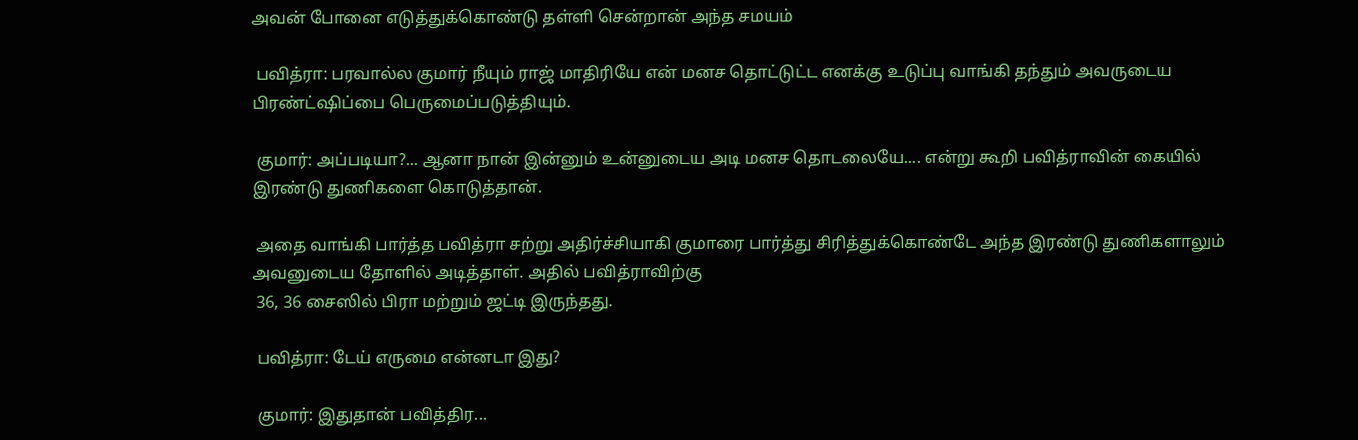அவன் போனை எடுத்துக்கொண்டு தள்ளி சென்றான் அந்த சமயம்

 பவித்ரா: பரவால்ல குமார் நீயும் ராஜ் மாதிரியே என் மனச தொட்டுட்ட எனக்கு உடுப்பு வாங்கி தந்தும் அவருடைய பிரண்ட்ஷிப்பை பெருமைப்படுத்தியும்.

 குமார்: அப்படியா?... ஆனா நான் இன்னும் உன்னுடைய அடி மனச தொடலையே.... என்று கூறி பவித்ராவின் கையில் இரண்டு துணிகளை கொடுத்தான்.

 அதை வாங்கி பார்த்த பவித்ரா சற்று அதிர்ச்சியாகி குமாரை பார்த்து சிரித்துக்கொண்டே அந்த இரண்டு துணிகளாலும் அவனுடைய தோளில் அடித்தாள். அதில் பவித்ராவிற்கு
 36, 36 சைஸில் பிரா மற்றும் ஜட்டி இருந்தது.

 பவித்ரா: டேய் எருமை என்னடா இது?

 குமார்: இதுதான் பவித்திர...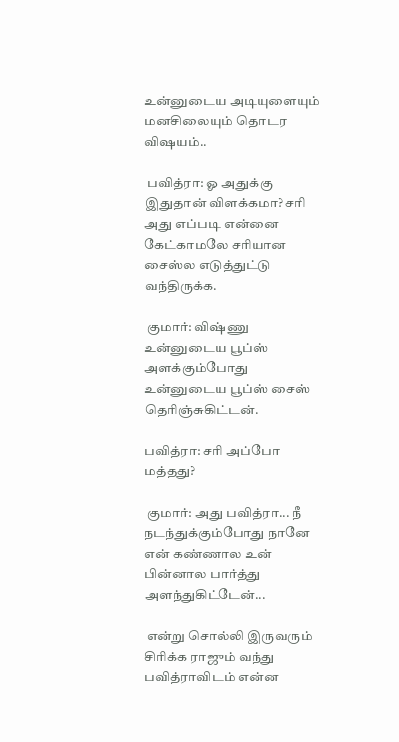உன்னுடைய அடியுளையும் மனசிலையும் தொடர விஷயம்..

 பவித்ரா: ஓ அதுக்கு இதுதான் விளக்கமா? சரி அது எப்படி என்னை கேட்காமலே சரியான சைஸ்ல எடுத்துட்டு வந்திருக்க.

 குமார்: விஷ்ணு உன்னுடைய பூப்ஸ் அளக்கும்போது உன்னுடைய பூப்ஸ் சைஸ் தெரிஞ்சுகிட்டன்.

பவித்ரா: சரி அப்போ மத்தது?

 குமார்: அது பவித்ரா... நீ நடந்துக்கும்போது நானே என் கண்ணால உன் பின்னால பார்த்து அளந்துகிட்டேன்...

 என்று சொல்லி இருவரும் சிரிக்க ராஜும் வந்து பவித்ராவிடம் என்ன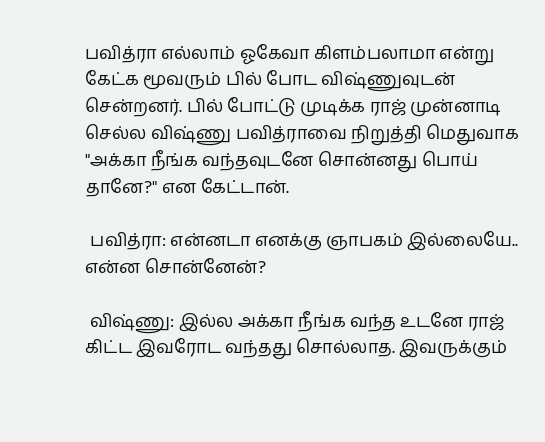பவித்ரா எல்லாம் ஓகேவா கிளம்பலாமா என்று கேட்க மூவரும் பில் போட விஷ்ணுவுடன் சென்றனர். பில் போட்டு முடிக்க ராஜ் முன்னாடி செல்ல விஷ்ணு பவித்ராவை நிறுத்தி மெதுவாக "அக்கா நீங்க வந்தவுடனே சொன்னது பொய் தானே?" என கேட்டான்.

 பவித்ரா: என்னடா எனக்கு ஞாபகம் இல்லையே.. என்ன சொன்னேன்?

 விஷ்ணு: இல்ல அக்கா நீங்க வந்த உடனே ராஜ் கிட்ட இவரோட வந்தது சொல்லாத. இவருக்கும்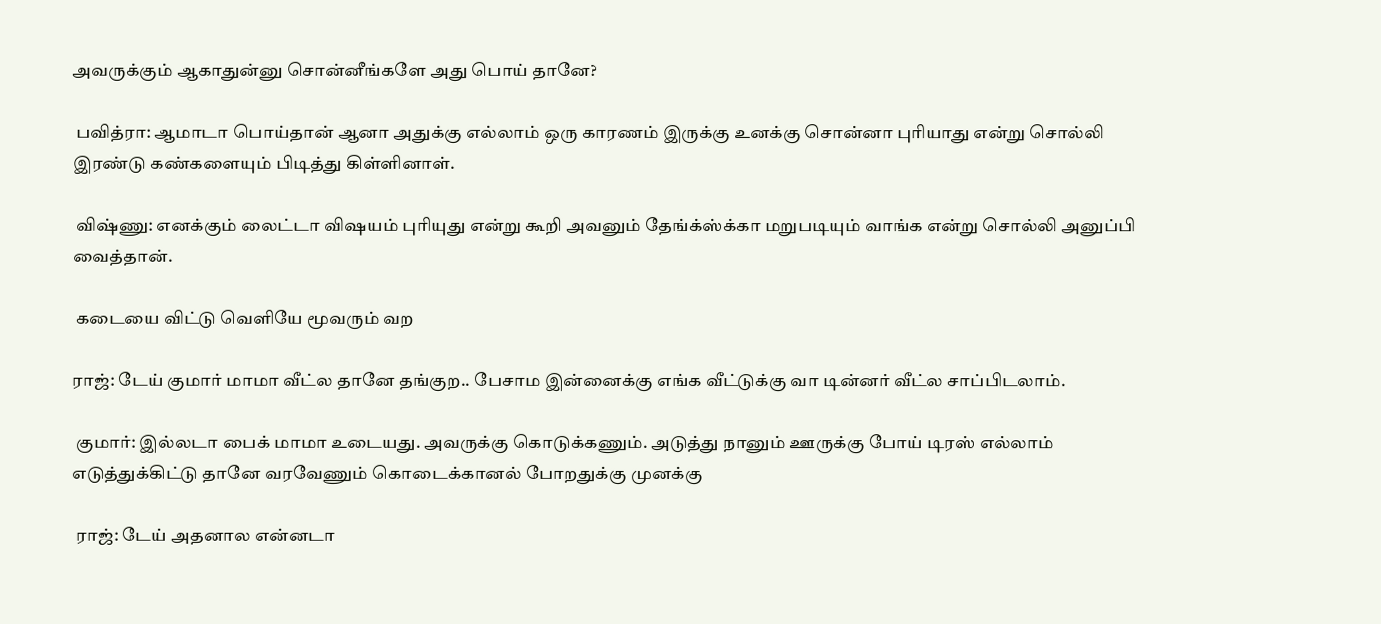அவருக்கும் ஆகாதுன்னு சொன்னீங்களே அது பொய் தானே?

 பவித்ரா: ஆமாடா பொய்தான் ஆனா அதுக்கு எல்லாம் ஒரு காரணம் இருக்கு உனக்கு சொன்னா புரியாது என்று சொல்லி இரண்டு கண்களையும் பிடித்து கிள்ளினாள்.

 விஷ்ணு: எனக்கும் லைட்டா விஷயம் புரியுது என்று கூறி அவனும் தேங்க்ஸ்க்கா மறுபடியும் வாங்க என்று சொல்லி அனுப்பி வைத்தான்.

 கடையை விட்டு வெளியே மூவரும் வற

ராஜ்: டேய் குமார் மாமா வீட்ல தானே தங்குற.. பேசாம இன்னைக்கு எங்க வீட்டுக்கு வா டின்னர் வீட்ல சாப்பிடலாம்.

 குமார்: இல்லடா பைக் மாமா உடையது. அவருக்கு கொடுக்கணும். அடுத்து நானும் ஊருக்கு போய் டிரஸ் எல்லாம் எடுத்துக்கிட்டு தானே வரவேணும் கொடைக்கானல் போறதுக்கு முனக்கு

 ராஜ்: டேய் அதனால என்னடா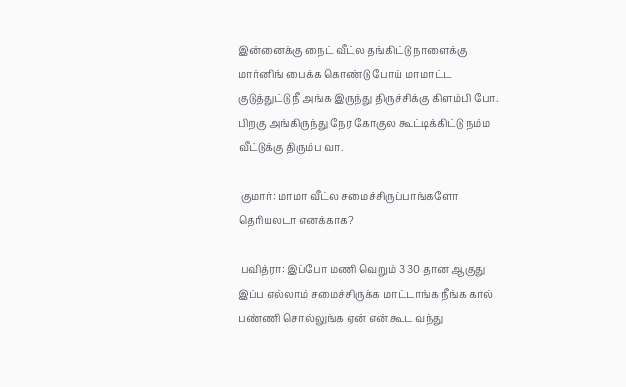இன்னைக்கு நைட் வீட்ல தங்கிட்டு நாளைக்கு மார்னிங் பைக்க கொண்டு போய் மாமாட்ட குடுத்துட்டு நீ அங்க இருந்து திருச்சிக்கு கிளம்பி போ. பிறகு அங்கிருந்து நேர கோகுல கூட்டிக்கிட்டு நம்ம வீட்டுக்கு திரும்ப வா.

 குமார்: மாமா வீட்ல சமைச்சிருப்பாங்களோ தெரியலடா எனக்காக?

 பவித்ரா: இப்போ மணி வெறும் 3 30 தான ஆகுது இப்ப எல்லாம் சமைச்சிருக்க மாட்டாங்க நீங்க கால் பண்ணி சொல்லுங்க ஏன் என் கூட வந்து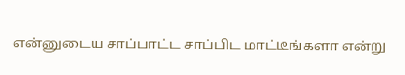என்னுடைய சாப்பாட்ட சாப்பிட மாட்டீங்களா என்று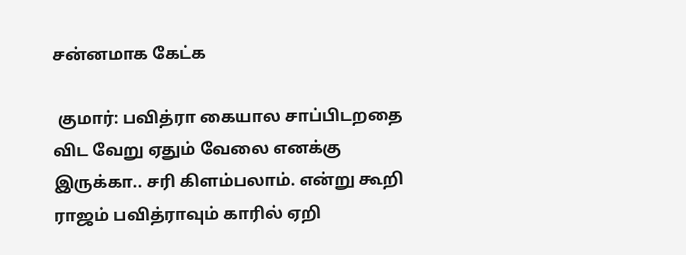சன்னமாக கேட்க

 குமார்: பவித்ரா கையால சாப்பிடறதை விட வேறு ஏதும் வேலை எனக்கு இருக்கா.. சரி கிளம்பலாம். என்று கூறி ராஜம் பவித்ராவும் காரில் ஏறி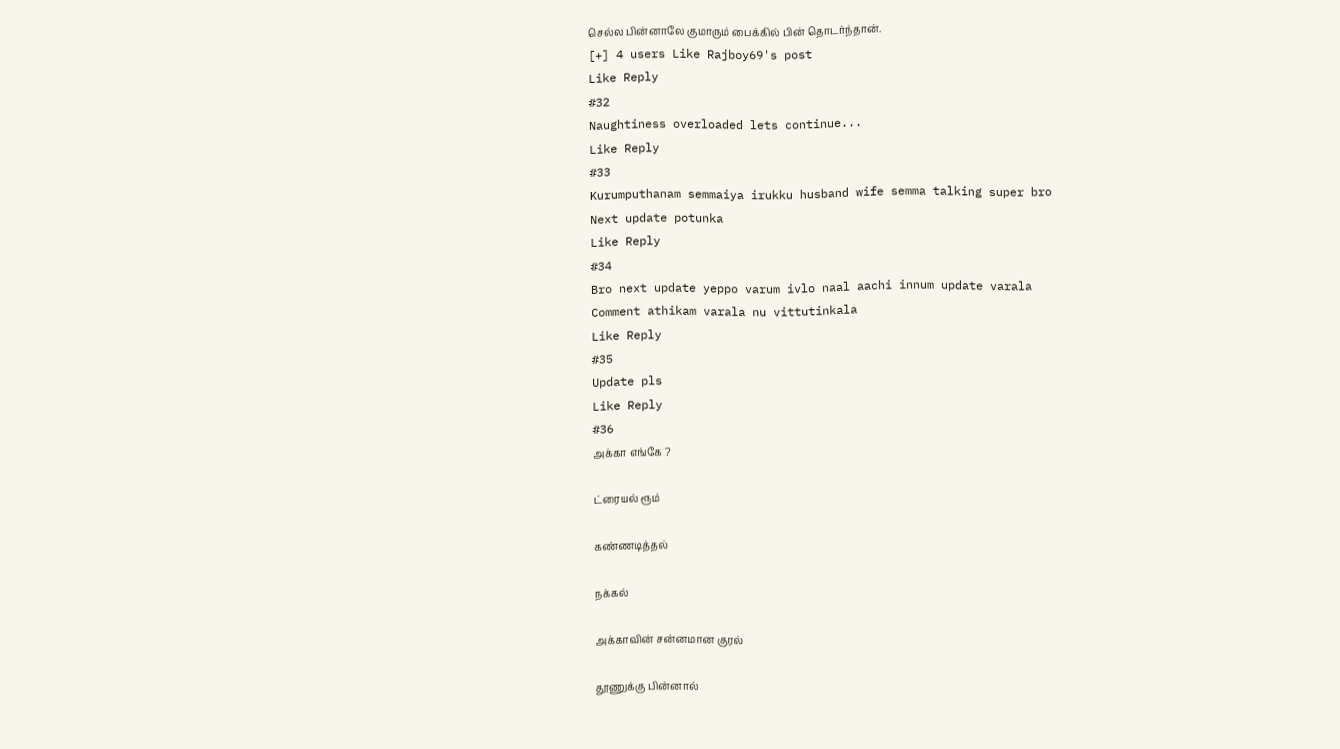செல்ல பின்னாலே குமாரும் பைக்கில் பின் தொடர்ந்தான்.
[+] 4 users Like Rajboy69's post
Like Reply
#32
Naughtiness overloaded lets continue...
Like Reply
#33
Kurumputhanam semmaiya irukku husband wife semma talking super bro
Next update potunka
Like Reply
#34
Bro next update yeppo varum ivlo naal aachi innum update varala
Comment athikam varala nu vittutinkala
Like Reply
#35
Update pls
Like Reply
#36
அக்கா எங்கே ?

ட்ரையல் ரூம்

கண்ணடித்தல்

நக்கல்

அக்காவின் சன்னமான குரல்

தூணுக்கு பின்னால்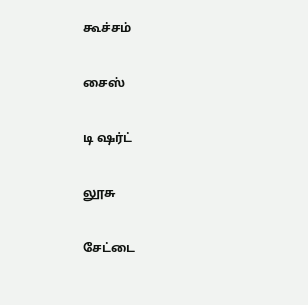கூச்சம்

சைஸ்

டி ஷர்ட்

லூசு

சேட்டை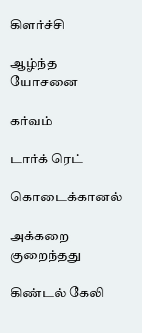கிளர்ச்சி

ஆழ்ந்த யோசனை

கர்வம்

டார்க் ரெட்

கொடைக்கானல்

அக்கறை குறைந்தது

கிண்டல் கேலி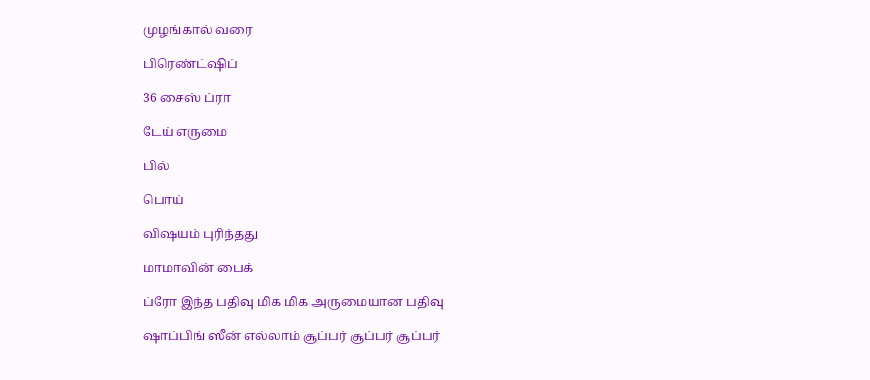முழங்கால் வரை

பிரெண்ட்ஷிப்

36 சைஸ் ப்ரா

டேய் எருமை

பில்

பொய்

விஷயம் புரிந்தது

மாமாவின் பைக்

ப்ரோ இந்த பதிவு மிக மிக அருமையான பதிவு

ஷாப்பிங் ஸீன் எல்லாம் சூப்பர் சூப்பர் சூப்பர்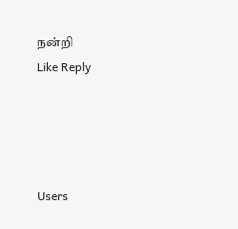நன்றி
Like Reply




Users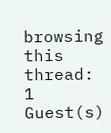browsing this thread: 1 Guest(s)